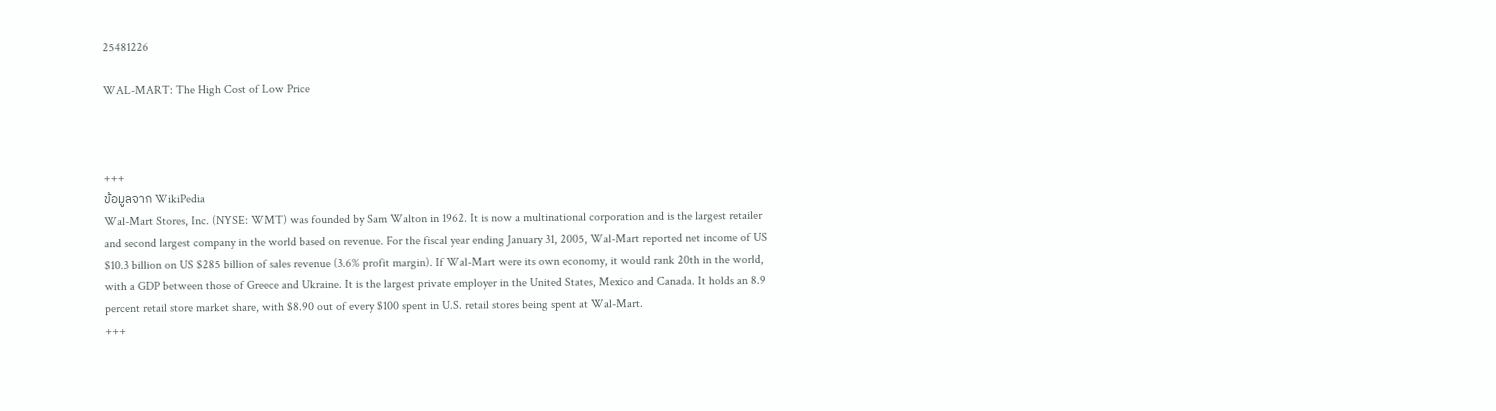25481226

WAL-MART: The High Cost of Low Price



+++
ข้อมูลจาก WikiPedia
Wal-Mart Stores, Inc. (NYSE: WMT) was founded by Sam Walton in 1962. It is now a multinational corporation and is the largest retailer and second largest company in the world based on revenue. For the fiscal year ending January 31, 2005, Wal-Mart reported net income of US $10.3 billion on US $285 billion of sales revenue (3.6% profit margin). If Wal-Mart were its own economy, it would rank 20th in the world, with a GDP between those of Greece and Ukraine. It is the largest private employer in the United States, Mexico and Canada. It holds an 8.9 percent retail store market share, with $8.90 out of every $100 spent in U.S. retail stores being spent at Wal-Mart.
+++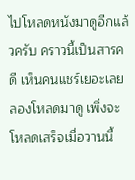ไปโหลดหนังมาดูอีกแล้วครับ คราวนี้เป็นสารคดี เห็นคนแชร์เยอะเลยลองโหลดมาดู เพิ่งจะโหลดเสร็จเมื่อวานนี้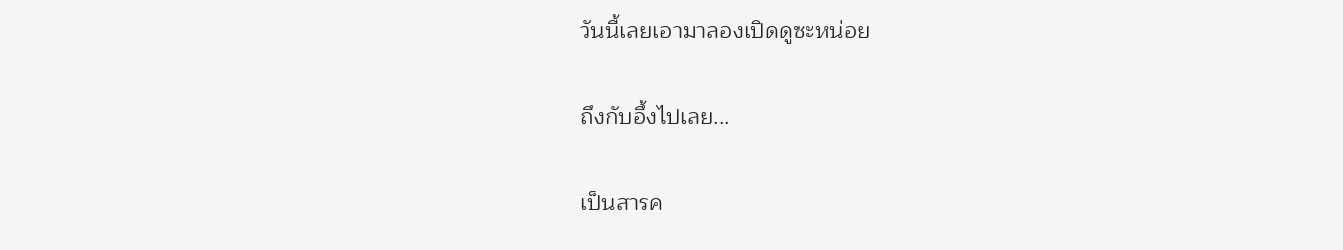วันนี้เลยเอามาลองเปิดดูซะหน่อย

ถึงกับอึ้งไปเลย...

เป็นสารค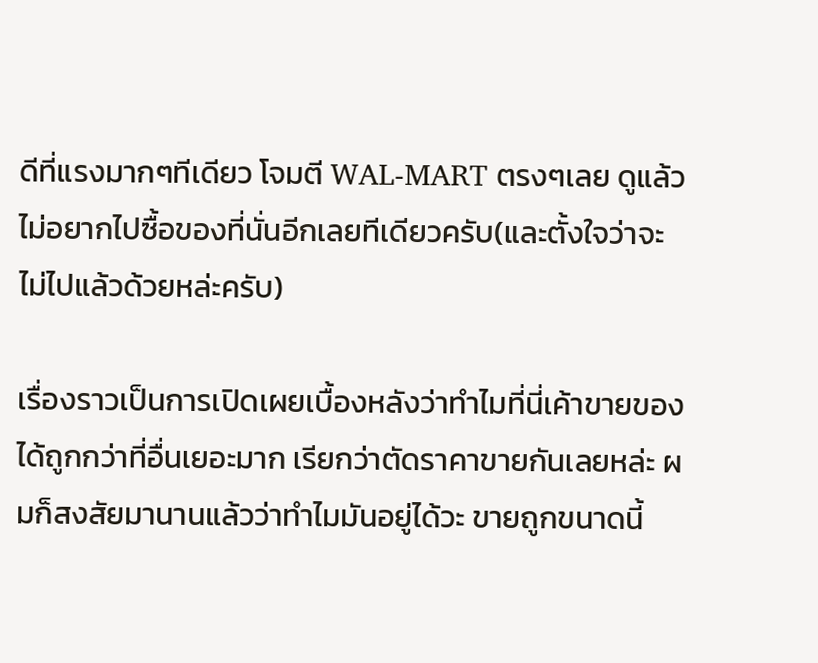ดีที่แรงมากๆทีเดียว โจมตี WAL-MART ตรงๆเลย ดูแล้วไม่อยากไปซื้อของที่นั่นอีกเลยทีเดียวครับ(และตั้งใจว่าจะไม่ไปแล้วด้วยหล่ะครับ)

เรื่องราวเป็นการเปิดเผยเบื้องหลังว่าทำไมที่นี่เค้าขายของได้ถูกกว่าที่อื่นเยอะมาก เรียกว่าตัดราคาขายกันเลยหล่ะ ผมก็สงสัยมานานแล้วว่าทำไมมันอยู่ได้วะ ขายถูกขนาดนี้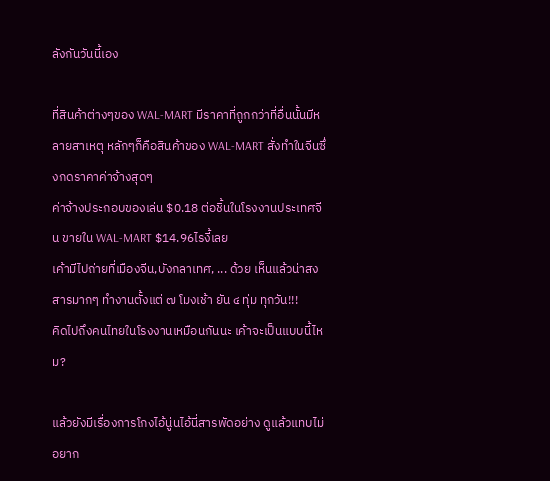ลังกันวันนี้เอง

ที่สินค้าต่างๆของ WAL-MART มีราคาที่ถูกกว่าที่อื่นนั้นมีหลายสาเหตุ หลักๆก็คือสินค้าของ WAL-MART สั่งทำในจีนซึ่งกดราคาค่าจ้างสุดๆ
ค่าจ้างประกอบของเล่น $0.18 ต่อชิ้นในโรงงานประเทศจีน ขายใน WAL-MART $14.96ไรงี้เลย
เค้ามีไปถ่ายที่เมืองจีน,บังกลาเทศ, ... ด้วย เห็นแล้วน่าสงสารมากๆ ทำงานตั้งแต่ ๗ โมงเช้า ยัน ๔ ทุ่ม ทุกวัน!!!
คิดไปถึงคนไทยในโรงงานเหมือนกันนะ เค้าจะเป็นแบบนี้ไหม?

แล้วยังมีเรื่องการโกงไอ้นู่นไอ้นี่สารพัดอย่าง ดูแล้วแทบไม่อยาก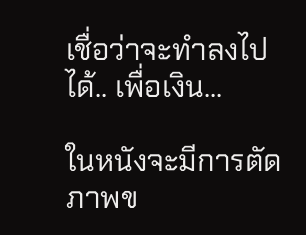เชื่อว่าจะทำลงไปได้.. เพื่อเงิน...

ในหนังจะมีการตัดภาพข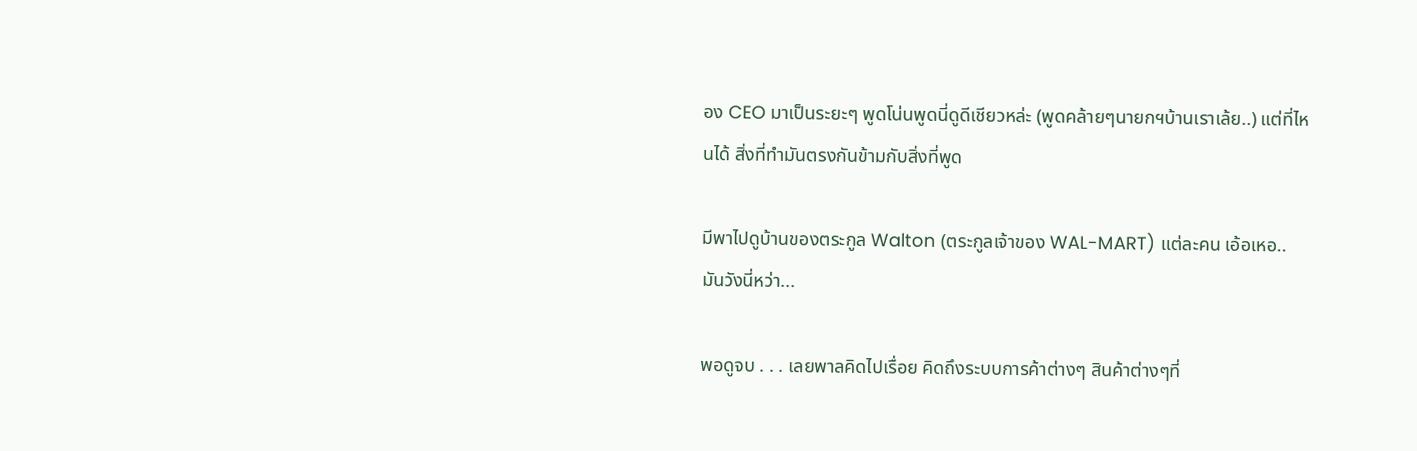อง CEO มาเป็นระยะๆ พูดโน่นพูดนี่ดูดีเชียวหล่ะ (พูดคล้ายๆนายกฯบ้านเราเล้ย..) แต่ที่ไหนได้ สิ่งที่ทำมันตรงกันข้ามกับสิ่งที่พูด

มีพาไปดูบ้านของตระกูล Walton (ตระกูลเจ้าของ WAL-MART) แต่ละคน เอ้อเหอ.. มันวังนี่หว่า...

พอดูจบ . . . เลยพาลคิดไปเรื่อย คิดถึงระบบการค้าต่างๆ สินค้าต่างๆที่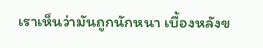เราเห็นว่ามันถูกนักหนา เบื้องหลังข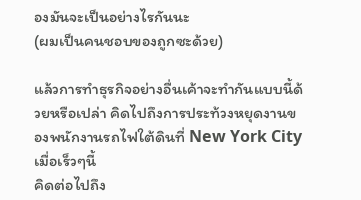องมันจะเป็นอย่างไรกันนะ
(ผมเป็นคนชอบของถูกซะด้วย)

แล้วการทำธุรกิจอย่างอื่นเค้าจะทำกันแบบนี้ด้วยหรือเปล่า คิดไปถึงการประท้วงหยุดงานของพนักงานรถไฟใต้ดินที่ New York City เมื่อเร็วๆนี้
คิดต่อไปถึง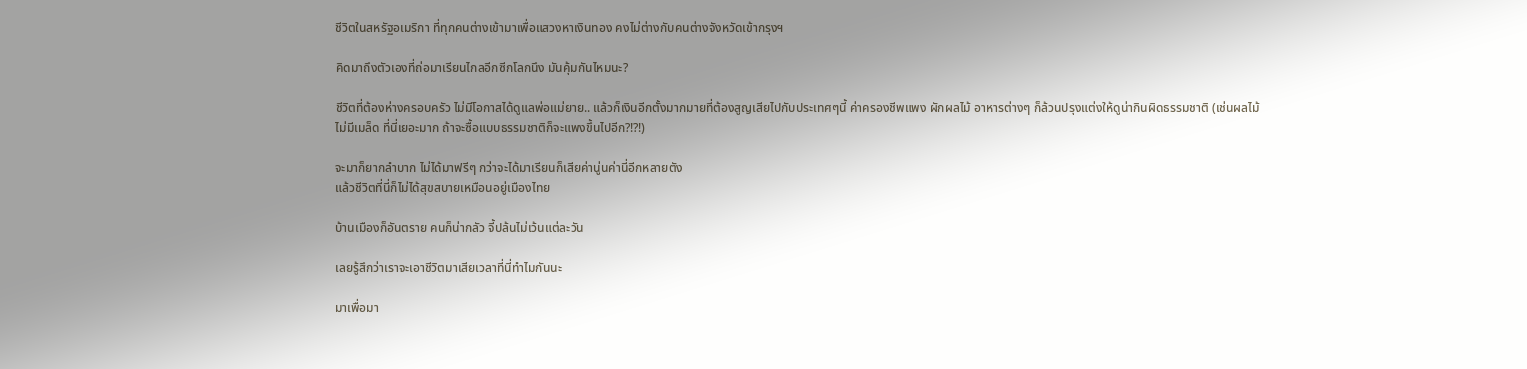ชีวิตในสหรัฐอเมริกา ที่ทุกคนต่างเข้ามาเพื่อแสวงหาเงินทอง คงไม่ต่างกับคนต่างจังหวัดเข้ากรุงฯ

คิดมาถึงตัวเองที่ถ่อมาเรียนไกลอีกซีกโลกนึง มันคุ้มกันไหมนะ?

ชีวิตที่ต้องห่างครอบครัว ไม่มีโอกาสได้ดูแลพ่อแม่ยาย.. แล้วก็เงินอีกตั้งมากมายที่ต้องสูญเสียไปกับประเทศๆนี้ ค่าครองชีพแพง ผักผลไม้ อาหารต่างๆ ก็ล้วนปรุงแต่งให้ดูน่ากินผิดธรรมชาติ (เช่นผลไม้ไม่มีเมล็ด ที่นี่เยอะมาก ถ้าจะซื้อแบบธรรมชาติก็จะแพงขึ้นไปอีก?!?!)

จะมาก็ยากลำบาก ไม่ได้มาฟรีๆ กว่าจะได้มาเรียนก็เสียค่านู่นค่านี่อีกหลายตัง
แล้วชีวิตที่นี่ก็ไม่ได้สุขสบายเหมือนอยู่เมืองไทย

บ้านเมืองก็อันตราย คนก็น่ากลัว จี้ปล้นไม่เว้นแต่ละวัน

เลยรู้สึกว่าเราจะเอาชีวิตมาเสียเวลาที่นี่ทำไมกันนะ

มาเพื่อมา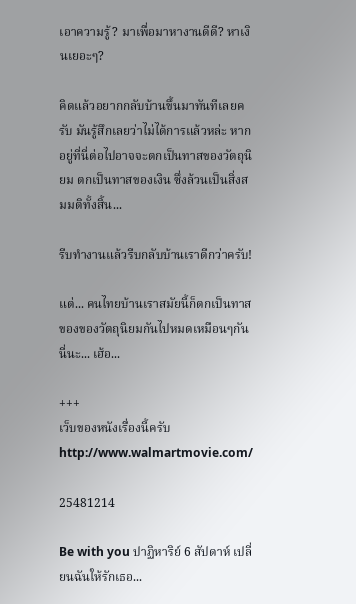เอาความรู้? มาเพื่อมาหางานดีดี? หาเงินเยอะๆ?

คิดแล้วอยากกลับบ้านขึ้นมาทันทีเลยครับ มันรู้สึกเลยว่าไม่ได้การแล้วหล่ะ หากอยู่ที่นี่ต่อไปอาจจะตกเป็นทาสของวัตถุนิยม ตกเป็นทาสของเงิน ซึ่งล้วนเป็นสิ่งสมมติทั้งสิ้น...

รีบทำงานแล้วรีบกลับบ้านเราดีกว่าครับ!

แต่... คนไทยบ้านเราสมัยนี้ก็ตกเป็นทาสของของวัตถุนิยมกันไปหมดเหมือนๆกันนี่นะ... เฮ้อ...

+++
เว็บของหนังเรื่องนี้ครับ
http://www.walmartmovie.com/

25481214

Be with you ปาฏิหาริย์ 6 สัปดาห์ เปลี่ยนฉันให้รักเธอ...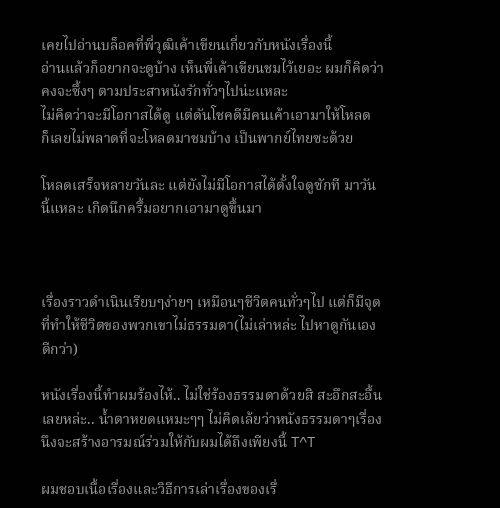เคยไปอ่านบล็อคที่พี่วุฒิเค้าเขียนเกี่ยวกับหนังเรื่องนี้
อ่านแล้วก็อยากจะดูบ้าง เห็นพี่เค้าเขียนชมไว้เยอะ ผมก็คิดว่าคงจะซึ้งๆ ตามประสาหนังรักทั่วๆไปน่ะแหละ
ไม่คิดว่าจะมีโอกาสได้ดู แต่ดันโชคดีมีคนเค้าเอามาให้โหลด
ก็เลยไม่พลาดที่จะโหลดมาชมบ้าง เป็นพากย์ไทยซะด้วย

โหลดเสร็จหลายวันละ แต่ยังไม่มีโอกาสได้ตั้งใจดูซักที มาวันนี้แหละ เกิดนึกครึ้มอยากเอามาดูขึ้นมา



เรื่องราวดำเนินเรียบๆง่ายๆ เหมือนๆชีวิตคนทั่วๆไป แต่ก็มีจุดที่ทำให้ชีวิตของพวกเขาไม่ธรรมดา(ไม่เล่าหล่ะ ไปหาดูกันเองดีกว่า)

หนังเรื่องนี้ทำผมร้องไห้.. ไม่ใช่ร้องธรรมดาด้วยสิ สะอึกสะอื้นเลยหล่ะ.. น้ำตาหยดแหมะๆๆ ไม่คิดเล้ยว่าหนังธรรมดาๆเรื่องนึงจะสร้างอารมณ์ร่วมให้กับผมได้ถึงเพียงนี้ T^T

ผมชอบเนื้อเรื่องและวิธีการเล่าเรื่องของเรื่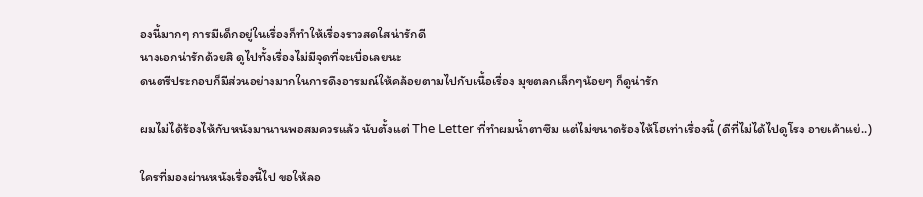องนี้มากๆ การมีเด็กอยู่ในเรื่องก็ทำให้เรื่องราวสดใสน่ารักดี
นางเอกน่ารักด้วยสิ ดูไปทั้งเรื่องไม่มีจุดที่จะเบื่อเลยนะ
ดนตรีประกอบก็มีส่วนอย่างมากในการดึงอารมณ์ให้คล้อยตามไปกับเนื้อเรื่อง มุขตลกเล็กๆน้อยๆ ก็ดูน่ารัก

ผมไม่ได้ร้องไห้กับหนังมานานพอสมควรแล้ว นับตั้งแต่ The Letter ที่ทำผมน้ำตาซึม แต่ไม่ขนาดร้องไห้โฮเท่าเรื่องนี้ (ดีที่ไม่ได้ไปดูโรง อายเค้าแย่..)

ใครที่มองผ่านหนังเรื่องนี้ไป ขอให้ลอ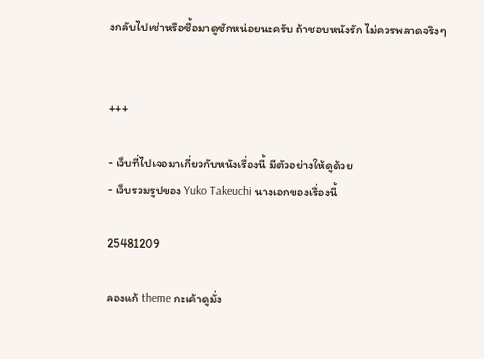งกลับไปเช่าหรือซื้อมาดูซักหน่อยนะครับ ถ้าชอบหนังรัก ไม่ควรพลาดจริงๆ


+++

- เว็บที่ไปเจอมาเกี่ยวกับหนังเรื่องนี้ มีตัวอย่างให้ดูด้วย
- เว็บรวมรูปของ Yuko Takeuchi นางเอกของเรื่องนี้

25481209

ลองแก้ theme กะเค้าดูมั่ง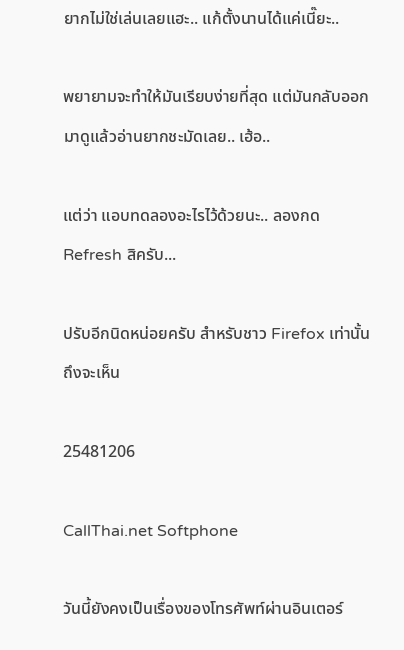ยากไม่ใช่เล่นเลยแฮะ.. แก้ตั้งนานได้แค่เนี๊ยะ..

พยายามจะทำให้มันเรียบง่ายที่สุด แต่มันกลับออกมาดูแล้วอ่านยากชะมัดเลย.. เฮ้อ..

แต่ว่า แอบทดลองอะไรไว้ด้วยนะ.. ลองกด Refresh สิครับ...

ปรับอีกนิดหน่อยครับ สำหรับชาว Firefox เท่านั้นถึงจะเห็น

25481206

CallThai.net Softphone

วันนี้ยังคงเป็นเรื่องของโทรศัพท์ผ่านอินเตอร์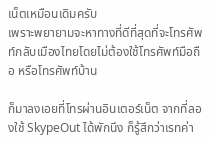เน็ตเหมือนเดิมครับ
เพราะพยายามจะหาทางที่ดีที่สุดที่จะโทรศัพท์กลับเมืองไทยโดยไม่ต้องใช้โทรศัพท์มือถือ หรือโทรศัพท์บ้าน

ก็มาลงเอยที่โทรผ่านอินเตอร์เน็ต จากที่ลองใช้ SkypeOut ได้พักนึง ก็รู้สึกว่าเรทค่า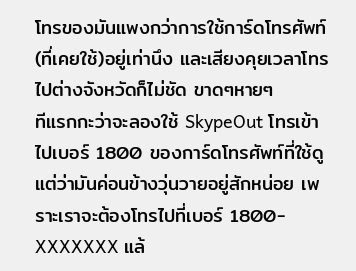โทรของมันแพงกว่าการใช้การ์ดโทรศัพท์(ที่เคยใช้)อยู่เท่านึง และเสียงคุยเวลาโทรไปต่างจังหวัดก็ไม่ชัด ขาดๆหายๆ
ทีแรกกะว่าจะลองใช้ SkypeOut โทรเข้าไปเบอร์ 1800 ของการ์ดโทรศัพท์ที่ใช้ดู แต่ว่ามันค่อนข้างวุ่นวายอยู่สักหน่อย เพราะเราจะต้องโทรไปที่เบอร์ 1800-XXXXXXX แล้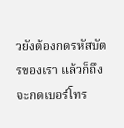วยังต้องกดรหัสบัตรของเรา แล้วก็ถึงจะกดเบอร์โทร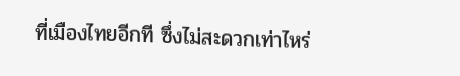ที่เมืองไทยอีกที ซึ่งไม่สะดวกเท่าไหร่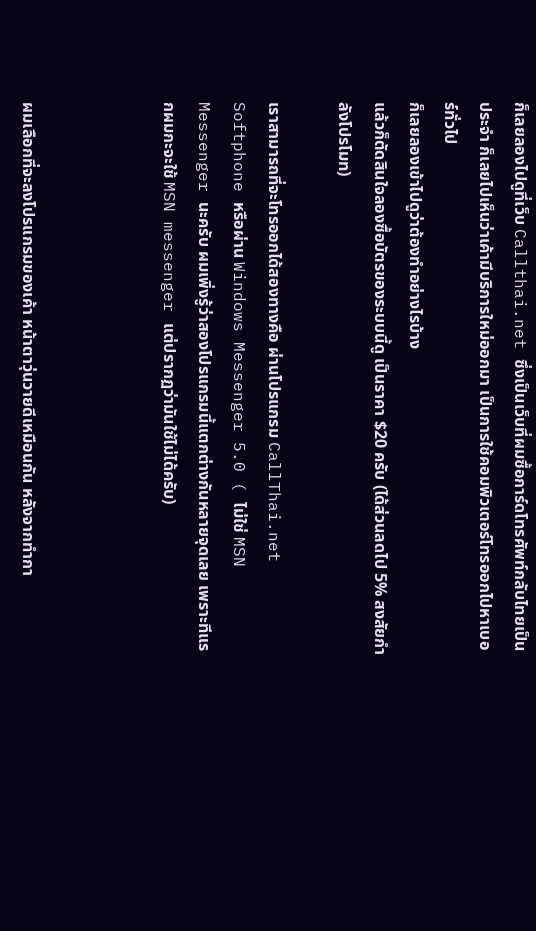ก็เลยลองไปดูที่เว็บ Callthai.net ซึ่งเป็นเว็บที่ผมซื้อการ์ดโทรศัพท์กลับไทยเป็นประจำ ก็เลยไปเห็นว่าเค้ามีบริการใหม่ออกมา เป็นการใช้คอมพิวเตอร์โทรออกไปหาเบอร์ทั่วไป
ก็เลยลองเข้าไปดูว่าต้องทำอย่างไรบ้าง
แล้วก็ตัดสินใจลองซื้อบัตรของระบบนี้ดู เป็นราคา $20 ครับ (ได้ส่วนลดไป 5% สงสัยกำลังโปรโมท)

เราสามารถที่จะโทรออกได้สองทางคือ ผ่านโปรแกรม CallThai.net Softphone หรือผ่าน Windows Messenger 5.0 ( ไม่ใช่ MSN Messenger นะครับ ผมเพิ่งรู้ว่าสองโปรแกรมนี้แตกต่างกันหลายจุดเลย เพราะทีแรกผมกะจะใช้ MSN messenger แต่ปรากฏว่ามันใช้ไม่ได้ครับ)



ผมเลือกที่จะลงโปรแกรมของเค้า หน้าตาวุ่นวายดีเหมือนกัน หลังจากทำกา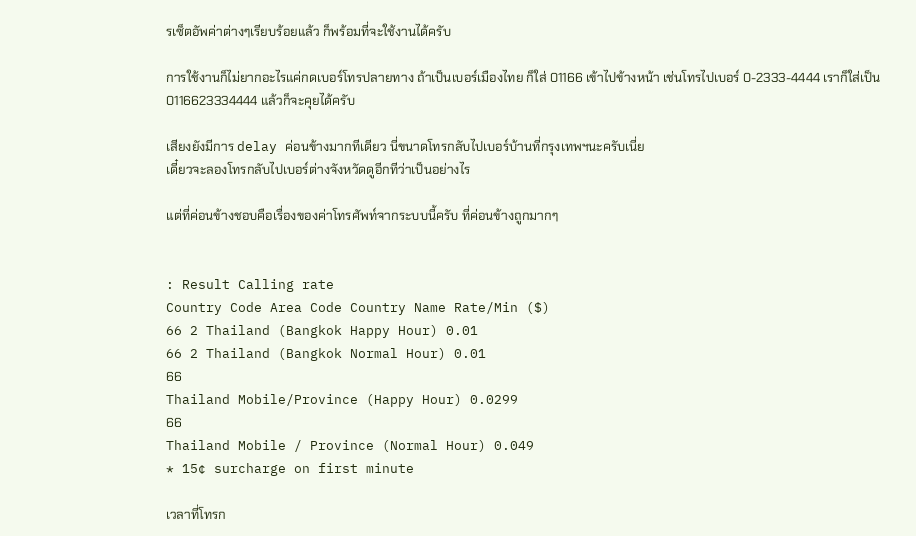รเซ็ตอัพค่าต่างๆเรียบร้อยแล้ว ก็พร้อมที่จะใช้งานได้ครับ

การใช้งานก็ไม่ยากอะไรแค่กดเบอร์โทรปลายทาง ถ้าเป็นเบอร์เมืองไทย ก็ใส่ 01166 เข้าไปข้างหน้า เช่นโทรไปเบอร์ 0-2333-4444 เราก็ใส่เป็น 0116623334444 แล้วก็จะคุยได้ครับ

เสียงยังมีการ delay ค่อนข้างมากทีเดียว นี่ขนาดโทรกลับไปเบอร์บ้านที่กรุงเทพฯนะครับเนี่ย
เดี๋ยวจะลองโทรกลับไปเบอร์ต่างจังหวัดดูอีกทีว่าเป็นอย่างไร

แต่ที่ค่อนข้างชอบคือเรื่องของค่าโทรศัพท์จากระบบนี้ครับ ที่ค่อนข้างถูกมากๆ


: Result Calling rate
Country Code Area Code Country Name Rate/Min ($)
66 2 Thailand (Bangkok Happy Hour) 0.01
66 2 Thailand (Bangkok Normal Hour) 0.01
66
Thailand Mobile/Province (Happy Hour) 0.0299
66
Thailand Mobile / Province (Normal Hour) 0.049
* 15¢ surcharge on first minute

เวลาที่โทรก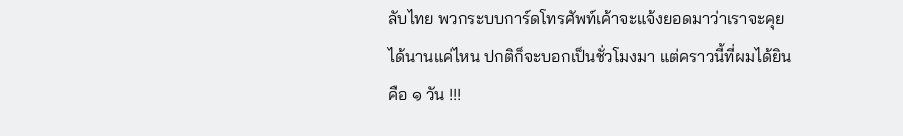ลับไทย พวกระบบการ์ดโทรศัพท์เค้าจะแจ้งยอดมาว่าเราจะคุยได้นานแค่ไหน ปกติก็จะบอกเป็นชั่วโมงมา แต่คราวนี้ที่ผมได้ยินคือ ๑ วัน !!!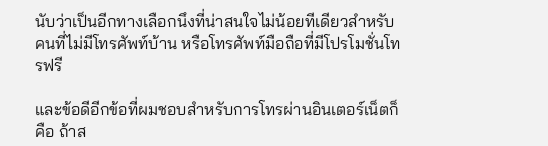นับว่าเป็นอีกทางเลือกนึงที่น่าสนใจไม่น้อยทีเดียวสำหรับคนที่ไม่มีโทรศัพท์บ้าน หรือโทรศัพท์มือถือที่มีโปรโมชั่นโทรฟรี

และข้อดีอีกข้อที่ผมชอบสำหรับการโทรผ่านอินเตอร์เน็ตก็คือ ถ้าส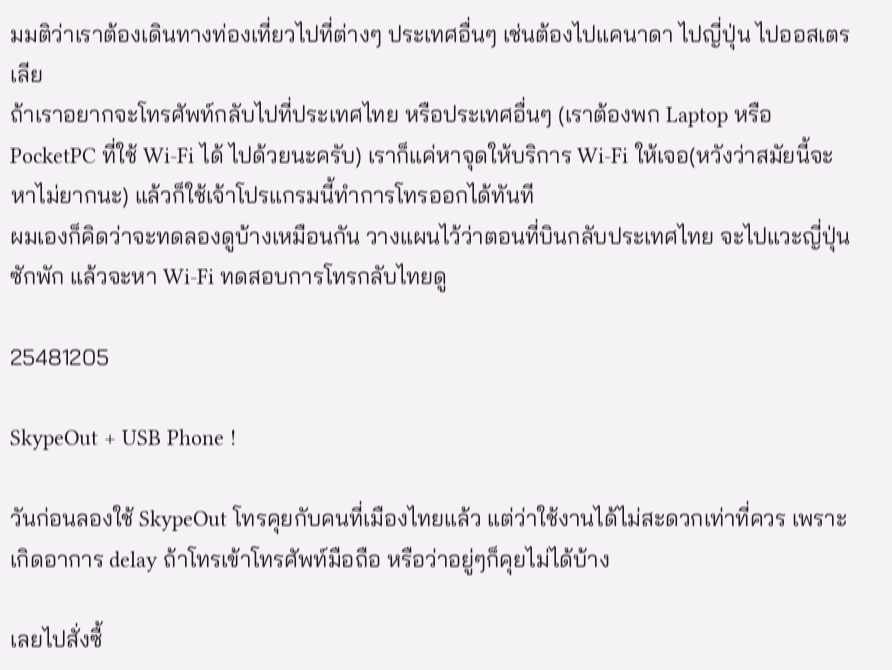มมติว่าเราต้องเดินทางท่องเที่ยวไปที่ต่างๆ ประเทศอื่นๆ เช่นต้องไปแคนาดา ไปญี่ปุ่น ไปออสเตรเลีย
ถ้าเราอยากจะโทรศัพท์กลับไปที่ประเทศไทย หรือประเทศอื่นๆ (เราต้องพก Laptop หรือ PocketPC ที่ใช้ Wi-Fi ได้ ไปด้วยนะครับ) เราก็แค่หาจุดให้บริการ Wi-Fi ให้เจอ(หวังว่าสมัยนี้จะหาไม่ยากนะ) แล้วก็ใช้เจ้าโปรแกรมนี้ทำการโทรออกได้ทันที
ผมเองก็คิดว่าจะทดลองดูบ้างเหมือนกัน วางแผนไว้ว่าตอนที่บินกลับประเทศไทย จะไปแวะญี่ปุ่นซักพัก แล้วจะหา Wi-Fi ทดสอบการโทรกลับไทยดู

25481205

SkypeOut + USB Phone !

วันก่อนลองใช้ SkypeOut โทรคุยกับคนที่เมืองไทยแล้ว แต่ว่าใช้งานได้ไม่สะดวกเท่าที่ควร เพราะเกิดอาการ delay ถ้าโทรเข้าโทรศัพท์มือถือ หรือว่าอยู่ๆก็คุยไม่ได้บ้าง

เลยไปสั่งซื้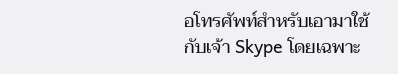อโทรศัพท์สำหรับเอามาใช้กับเจ้า Skype โดยเฉพาะ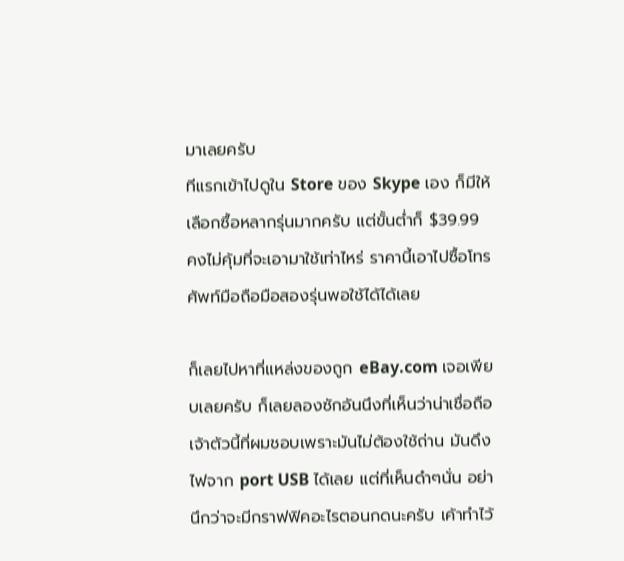มาเลยครับ
ทีแรกเข้าไปดูใน Store ของ Skype เอง ก็มีให้เลือกซื้อหลากรุ่นมากครับ แต่ขั้นต่ำก็ $39.99
คงไม่คุ้มที่จะเอามาใช้เท่าไหร่ ราคานี้เอาไปซื้อโทรศัพท์มือถือมือสองรุ่นพอใช้ได้ได้เลย

ก็เลยไปหาที่แหล่งของถูก eBay.com เจอเพียบเลยครับ ก็เลยลองซักอันนึงที่เห็นว่าน่าเชื่อถือ
เจ้าตัวนี้ที่ผมชอบเพราะมันไม่ต้องใช้ถ่าน มันดึงไฟจาก port USB ได้เลย แต่ที่เห็นดำๆนั่น อย่านึกว่าจะมีกราฟฟิคอะไรตอนกดนะครับ เค้าทำไว้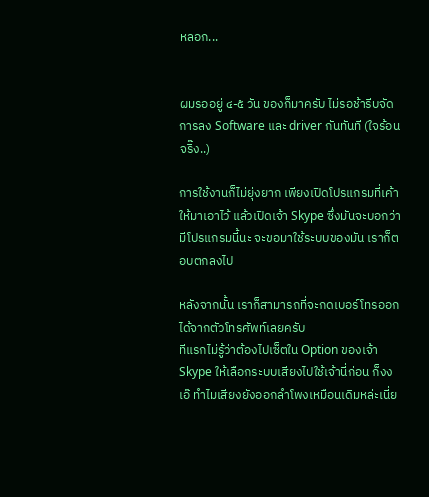หลอก...


ผมรออยู่ ๔-๕ วัน ของก็มาครับ ไม่รอช้ารีบจัดการลง Software และ driver กันทันที (ใจร้อนจริ๊ง..)

การใช้งานก็ไม่ยุ่งยาก เพียงเปิดโปรแกรมที่เค้าให้มาเอาไว้ แล้วเปิดเจ้า Skype ซึ่งมันจะบอกว่ามีโปรแกรมนี้นะ จะขอมาใช้ระบบของมัน เราก็ตอบตกลงไป

หลังจากนั้น เราก็สามารถที่จะกดเบอร์โทรออกได้จากตัวโทรศัพท์เลยครับ
ทีแรกไม่รู้ว่าต้องไปเซ็ตใน Option ของเจ้า Skype ให้เลือกระบบเสียงไปใช้เจ้านี่ก่อน ก็งง เอ๊ ทำไมเสียงยังออกลำโพงเหมือนเดิมหล่ะเนี่ย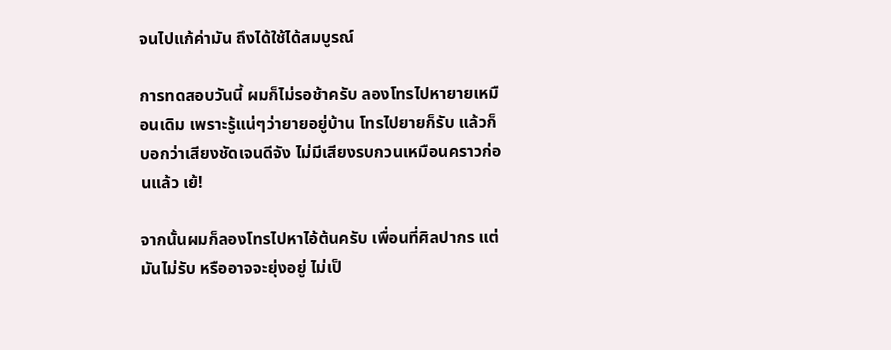จนไปแก้ค่ามัน ถึงได้ใช้ได้สมบูรณ์

การทดสอบวันนี้ ผมก็ไม่รอช้าครับ ลองโทรไปหายายเหมือนเดิม เพราะรู้แน่ๆว่ายายอยู่บ้าน โทรไปยายก็รับ แล้วก็บอกว่าเสียงชัดเจนดีจัง ไม่มีเสียงรบกวนเหมือนคราวก่อนแล้ว เย้!

จากนั้นผมก็ลองโทรไปหาไอ้ต้นครับ เพื่อนที่ศิลปากร แต่มันไม่รับ หรืออาจจะยุ่งอยู่ ไม่เป็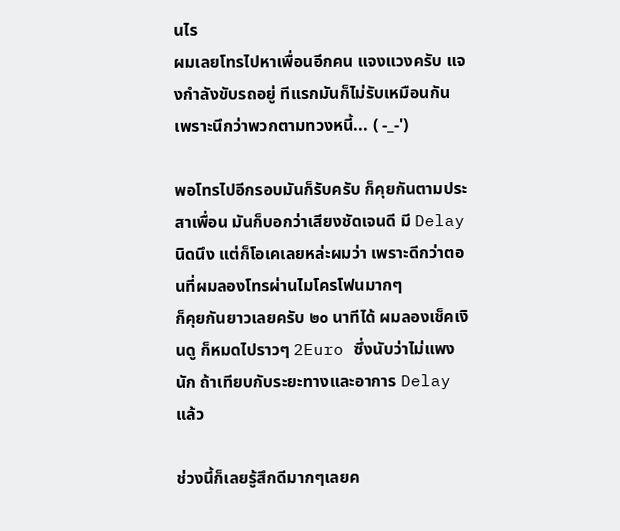นไร
ผมเลยโทรไปหาเพื่อนอีกคน แจงแวงครับ แจงกำลังขับรถอยู่ ทีแรกมันก็ไม่รับเหมือนกัน เพราะนึกว่าพวกตามทวงหนี้... ( -_-')

พอโทรไปอีกรอบมันก็รับครับ ก็คุยกันตามประสาเพื่อน มันก็บอกว่าเสียงชัดเจนดี มี Delay นิดนึง แต่ก็โอเคเลยหล่ะผมว่า เพราะดีกว่าตอนที่ผมลองโทรผ่านไมโครโฟนมากๆ
ก็คุยกันยาวเลยครับ ๒๐ นาทีได้ ผมลองเช็คเงินดู ก็หมดไปราวๆ 2Euro ซึ่งนับว่าไม่แพงนัก ถ้าเทียบกับระยะทางและอาการ Delay แล้ว

ช่วงนี้ก็เลยรู้สึกดีมากๆเลยค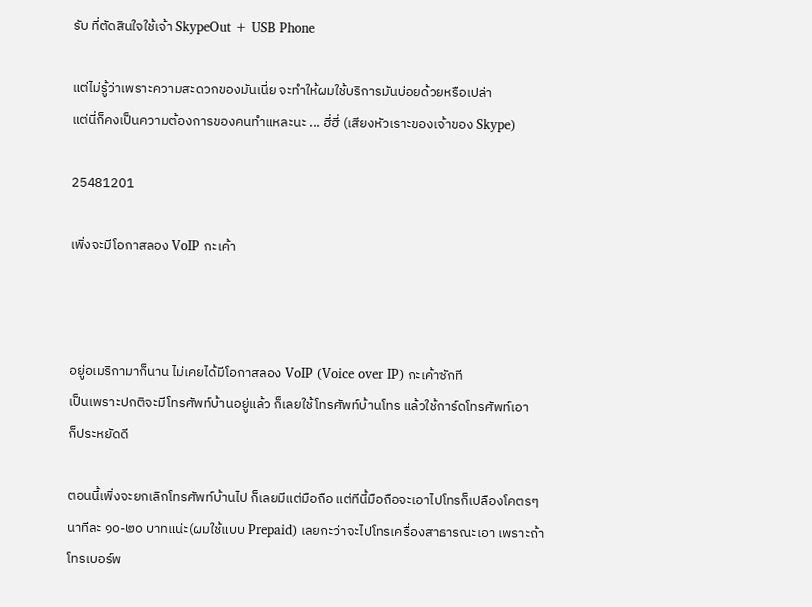รับ ที่ตัดสินใจใช้เจ้า SkypeOut + USB Phone

แต่ไม่รู้ว่าเพราะความสะดวกของมันเนี่ย จะทำให้ผมใช้บริการมันบ่อยด้วยหรือเปล่า
แต่นี่ก็คงเป็นความต้องการของคนทำแหละนะ ... ฮี่ฮี่ (เสียงหัวเราะของเจ้าของ Skype)

25481201

เพิ่งจะมีโอกาสลอง VoIP กะเค้า



อยู่อเมริกามาก็นาน ไม่เคยได้มีโอกาสลอง VoIP (Voice over IP) กะเค้าซักที
เป็นเพราะปกติจะมีโทรศัพท์บ้านอยู่แล้ว ก็เลยใช้โทรศัพท์บ้านโทร แล้วใช้การ์ดโทรศัพท์เอา
ก็ประหยัดดี

ตอนนี้เพิ่งจะยกเลิกโทรศัพท์บ้านไป ก็เลยมีแต่มือถือ แต่ทีนี้มือถือจะเอาไปโทรก็เปลืองโคตรๆ นาทีละ ๑๐-๒๐ บาทแน่ะ(ผมใช้แบบ Prepaid) เลยกะว่าจะไปโทรเครื่องสาธารณะเอา เพราะถ้าโทรเบอร์พ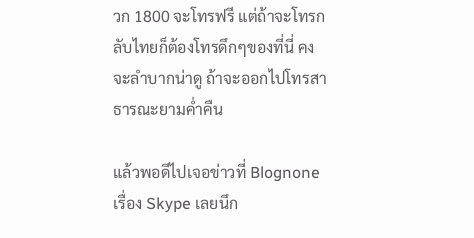วก 1800 จะโทรฟรี แต่ถ้าจะโทรกลับไทยก็ต้องโทรดึกๆของที่นี่ คงจะลำบากน่าดู ถ้าจะออกไปโทรสาธารณะยามค่ำคืน

แล้วพอดีไปเจอข่าวที่ Blognone เรื่อง Skype เลยนึก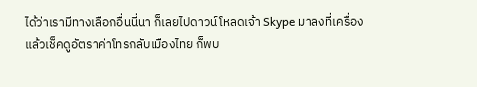ได้ว่าเรามีทางเลือกอื่นนี่นา ก็เลยไปดาวน์โหลดเจ้า Skype มาลงที่เครื่อง แล้วเช็คดูอัตราค่าโทรกลับเมืองไทย ก็พบ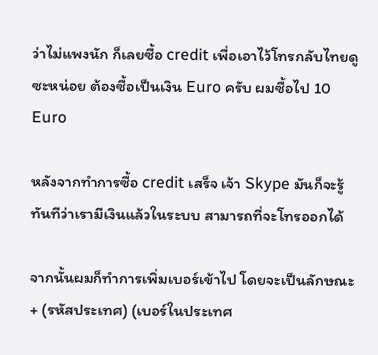ว่าไม่แพงนัก ก็เลยซื้อ credit เพื่อเอาไว้โทรกลับไทยดูซะหน่อย ต้องซื้อเป็นเงิน Euro ครับ ผมซื้อไป 10 Euro

หลังจากทำการซื้อ credit เสร็จ เจ้า Skype มันก็จะรู้ทันทีว่าเรามีเงินแล้วในระบบ สามารถที่จะโทรออกได้

จากนั้นผมก็ทำการเพิ่มเบอร์เข้าไป โดยจะเป็นลักษณะ + (รหัสประเทศ) (เบอร์ในประเทศ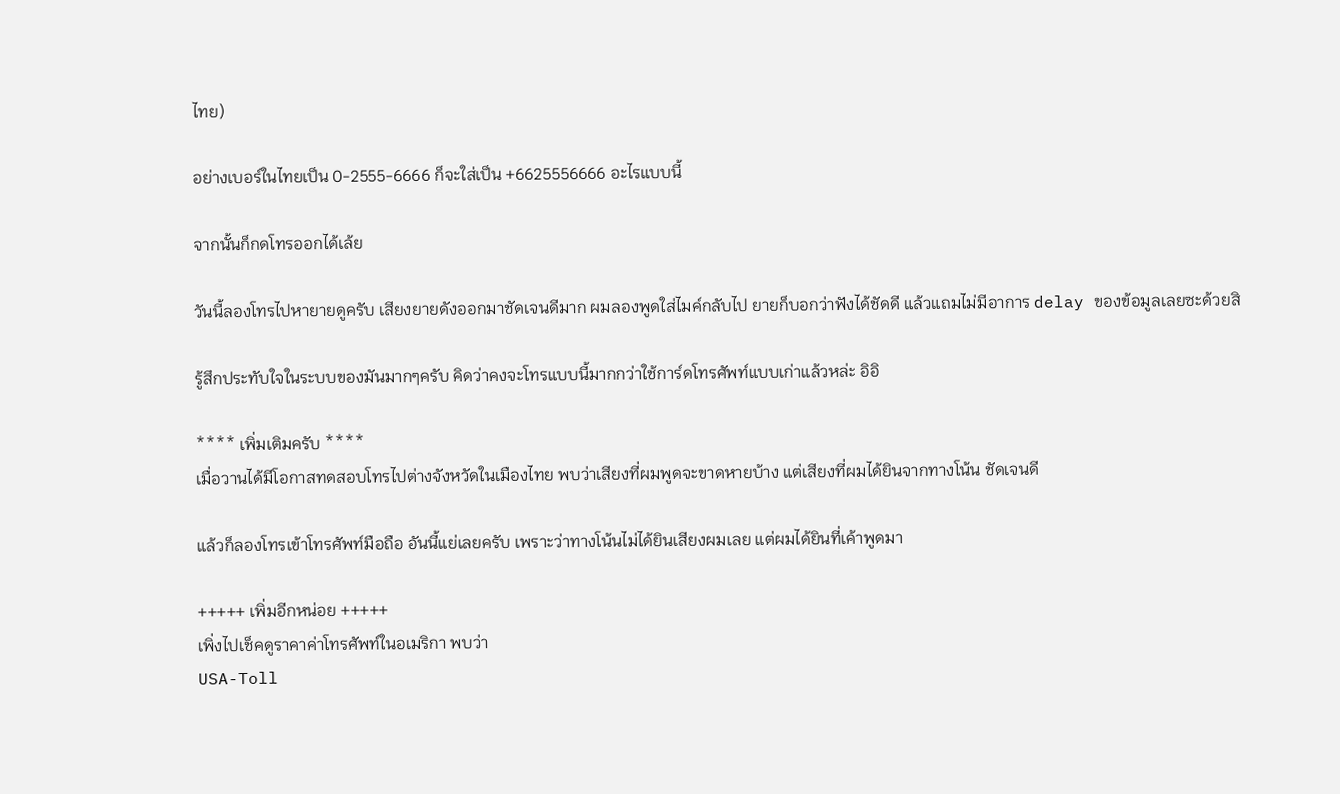ไทย)

อย่างเบอร์ในไทยเป็น 0-2555-6666 ก็จะใส่เป็น +6625556666 อะไรแบบนี้

จากนั้นก็กดโทรออกได้เล้ย

วันนี้ลองโทรไปหายายดูครับ เสียงยายดังออกมาชัดเจนดีมาก ผมลองพูดใส่ไมค์กลับไป ยายก็บอกว่าฟังได้ชัดดี แล้วแถมไม่มีอาการ delay ของข้อมูลเลยซะด้วยสิ

รู้สึกประทับใจในระบบของมันมากๆครับ คิดว่าคงจะโทรแบบนี้มากกว่าใช้การ์ดโทรศัพท์แบบเก่าแล้วหล่ะ อิอิ

**** เพิ่มเติมครับ ****
เมื่อวานได้มีโอกาสทดสอบโทรไปต่างจังหวัดในเมืองไทย พบว่าเสียงที่ผมพูดจะขาดหายบ้าง แต่เสียงที่ผมได้ยินจากทางโน้น ชัดเจนดี

แล้วก็ลองโทรเข้าโทรศัพท์มือถือ อันนี้แย่เลยครับ เพราะว่าทางโน้นไม่ได้ยินเสียงผมเลย แต่ผมได้ยินที่เค้าพูดมา

+++++ เพิ่มอีกหน่อย +++++
เพิ่งไปเช็คดูราคาค่าโทรศัพท์ในอเมริกา พบว่า
USA-Toll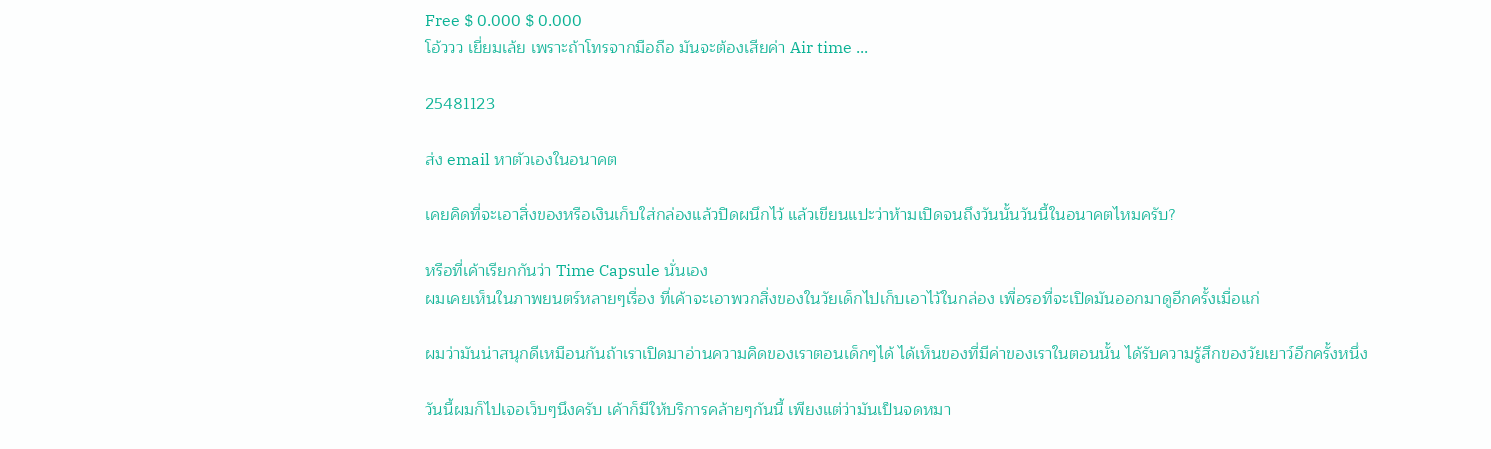Free $ 0.000 $ 0.000
โอ้ววว เยี่ยมเล้ย เพราะถ้าโทรจากมือถือ มันจะต้องเสียค่า Air time ...

25481123

ส่ง email หาตัวเองในอนาคต

เคยคิดที่จะเอาสิ่งของหรือเงินเก็บใส่กล่องแล้วปิดผนึกไว้ แล้วเขียนแปะว่าห้ามเปิดจนถึงวันนั้นวันนี้ในอนาคตไหมครับ?

หรือที่เค้าเรียกกันว่า Time Capsule นั่นเอง
ผมเคยเห็นในภาพยนตร์หลายๆเรื่อง ที่เค้าจะเอาพวกสิ่งของในวัยเด็กไปเก็บเอาไว้ในกล่อง เพื่อรอที่จะเปิดมันออกมาดูอีกครั้งเมื่อแก่

ผมว่ามันน่าสนุกดีเหมือนกันถ้าเราเปิดมาอ่านความคิดของเราตอนเด็กๆได้ ได้เห็นของที่มีค่าของเราในตอนนั้น ได้รับความรู้สึกของวัยเยาว์อีกครั้งหนึ่ง

วันนี้ผมก็ไปเจอเว็บๆนึงครับ เค้าก็มีให้บริการคล้ายๆกันนี้ เพียงแต่ว่ามันเป็นจดหมา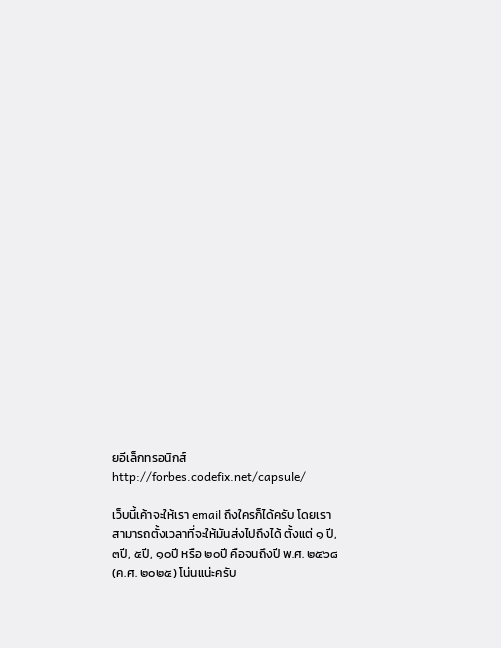ยอีเล็กทรอนิกส์
http://forbes.codefix.net/capsule/

เว็บนี้เค้าจะให้เรา email ถึงใครก็ได้ครับ โดยเราสามารถตั้งเวลาที่จะให้มันส่งไปถึงได้ ตั้งแต่ ๑ ปี, ๓ปี, ๕ปี, ๑๐ปี หรือ ๒๐ปี คือจนถึงปี พ.ศ. ๒๕๖๘ (ค.ศ. ๒๐๒๕) โน่นแน่ะครับ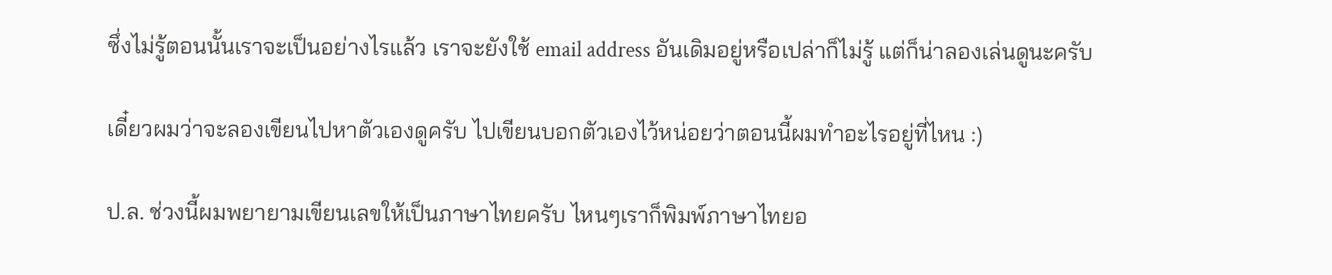ซึ่งไม่รู้ตอนนั้นเราจะเป็นอย่างไรแล้ว เราจะยังใช้ email address อันเดิมอยู่หรือเปล่าก็ไม่รู้ แต่ก็น่าลองเล่นดูนะครับ

เดี๋ยวผมว่าจะลองเขียนไปหาตัวเองดูครับ ไปเขียนบอกตัวเองไว้หน่อยว่าตอนนี้ผมทำอะไรอยู่ที่ไหน :)

ป.ล. ช่วงนี้ผมพยายามเขียนเลขให้เป็นภาษาไทยครับ ไหนๆเราก็พิมพ์ภาษาไทยอ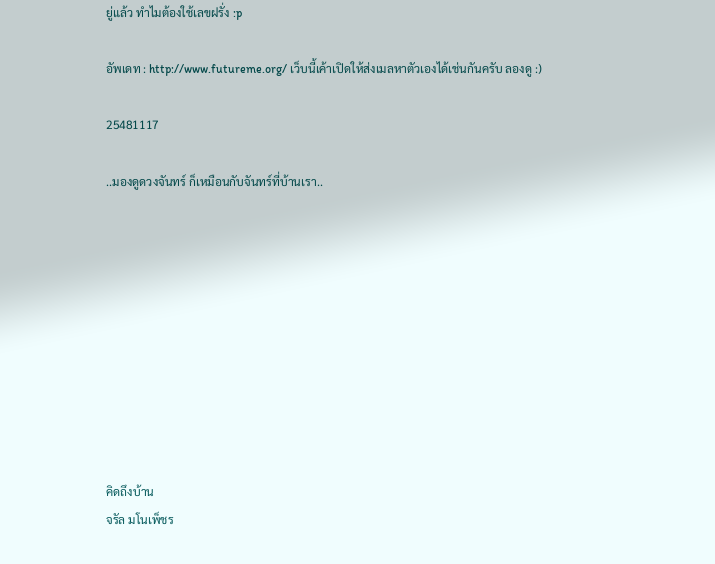ยู่แล้ว ทำไมต้องใช้เลขฝรั่ง :p

อัพเดท : http://www.futureme.org/ เว็บนี้เค้าเปิดให้ส่งเมลหาตัวเองได้เช่นกันครับ ลองดู :)

25481117

..มองดูดวงจันทร์ ก็เหมือนกับจันทร์ที่บ้านเรา..










คิดถึงบ้าน
จรัล มโนเพ็ชร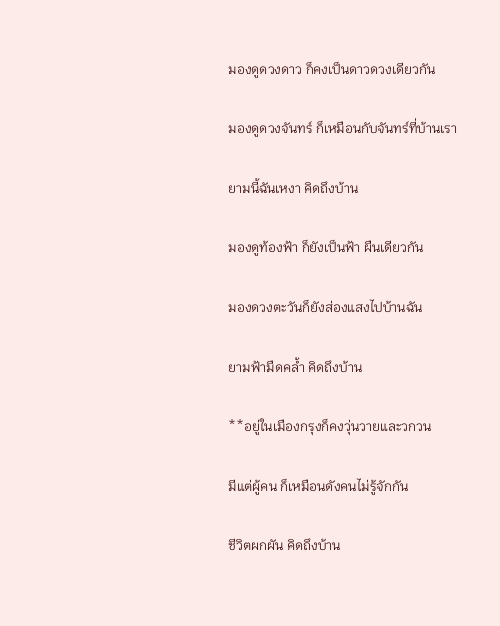มองดูดวงดาว ก็คงเป็นดาวดวงเดียวกัน

มองดูดวงจันทร์ ก็เหมือนกับจันทร์ที่บ้านเรา

ยามนี้ฉันเหงา คิดถึงบ้าน

มองดูท้องฟ้า ก็ยังเป็นฟ้า ผืนเดียวกัน

มองดวงตะวันก็ยังส่องแสงไปบ้านฉัน

ยามฟ้ามืดคล้ำ คิดถึงบ้าน

**อยู่ในเมืองกรุงก็คงวุ่นวายและวกวน

มีแต่ผู้คน ก็เหมือนดังคนไม่รู้จักกัน

ชีวิตผกผัน คิดถึงบ้าน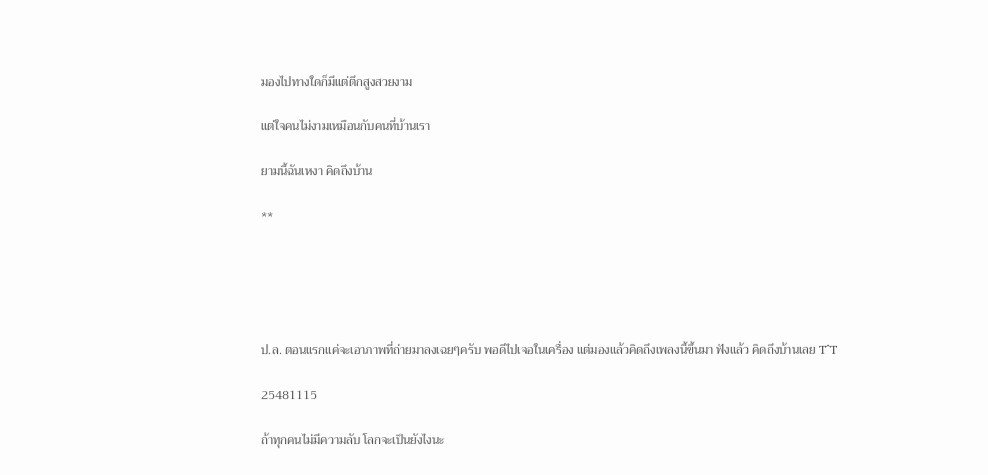มองไปทางใดก็มีแต่ตึกสูงสวยงาม

แต่ใจคนไม่งามเหมือนกับคนที่บ้านเรา

ยามนี้ฉันเหงา คิดถึงบ้าน

**





ป.ล. ตอนแรกแค่จะเอาภาพที่ถ่ายมาลงเฉยๆครับ พอดีไปเจอในเครื่อง แต่มองแล้วคิดถึงเพลงนี้ขึ้นมา ฟังแล้ว คิดถึงบ้านเลย T^T

25481115

ถ้าทุกคนไม่มีความลับ โลกจะเป็นยังไงนะ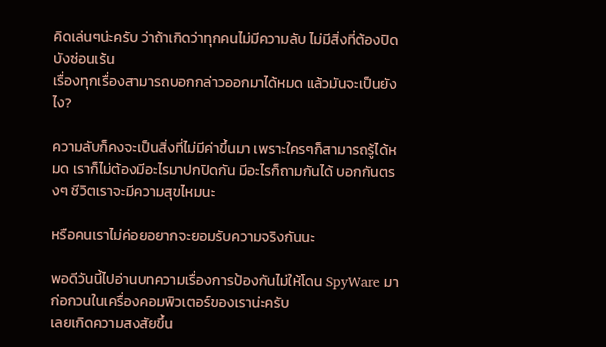คิดเล่นๆน่ะครับ ว่าถ้าเกิดว่าทุกคนไม่มีความลับ ไม่มีสิ่งที่ต้องปิดบังซ่อนเร้น
เรื่องทุกเรื่องสามารถบอกกล่าวออกมาได้หมด แล้วมันจะเป็นยังไง?

ความลับก็คงจะเป็นสิ่งที่ไม่มีค่าขึ้นมา เพราะใครๆก็สามารถรู้ได้หมด เราก็ไม่ต้องมีอะไรมาปกปิดกัน มีอะไรก็ถามกันได้ บอกกันตรงๆ ชีวิตเราจะมีความสุขไหมนะ

หรือคนเราไม่ค่อยอยากจะยอมรับความจริงกันนะ

พอดีวันนี้ไปอ่านบทความเรื่องการป้องกันไม่ให้โดน SpyWare มาก่อกวนในเครื่องคอมพิวเตอร์ของเราน่ะครับ
เลยเกิดความสงสัยขึ้น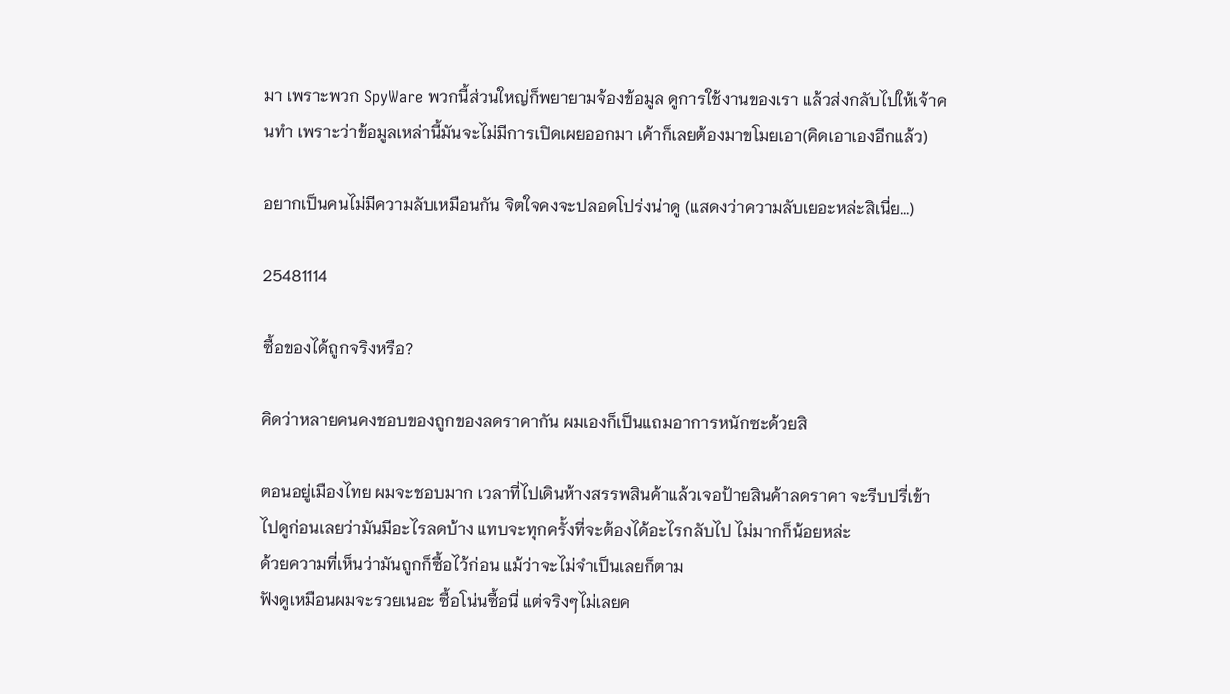มา เพราะพวก SpyWare พวกนี้ส่วนใหญ่ก็พยายามจ้องข้อมูล ดูการใช้งานของเรา แล้วส่งกลับไปให้เจ้าคนทำ เพราะว่าข้อมูลเหล่านี้มันจะไม่มีการเปิดเผยออกมา เค้าก็เลยต้องมาขโมยเอา(คิดเอาเองอีกแล้ว)

อยากเป็นคนไม่มีความลับเหมือนกัน จิตใจคงจะปลอดโปร่งน่าดู (แสดงว่าความลับเยอะหล่ะสิเนี่ย...)

25481114

ซื้อของได้ถูกจริงหรือ?

คิดว่าหลายคนคงชอบของถูกของลดราคากัน ผมเองก็เป็นแถมอาการหนักซะด้วยสิ

ตอนอยู่เมืองไทย ผมจะชอบมาก เวลาที่ไปเดินห้างสรรพสินค้าแล้วเจอป้ายสินค้าลดราคา จะรีบปรี่เข้าไปดูก่อนเลยว่ามันมีอะไรลดบ้าง แทบจะทุกครั้งที่จะต้องได้อะไรกลับไป ไม่มากก็น้อยหล่ะ
ด้วยความที่เห็นว่ามันถูกก็ซื้อไว้ก่อน แม้ว่าจะไม่จำเป็นเลยก็ตาม
ฟังดูเหมือนผมจะรวยเนอะ ซื้อโน่นซื้อนี่ แต่จริงๆไม่เลยค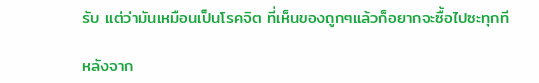รับ แต่ว่ามันเหมือนเป็นโรคจิต ที่เห็นของถูกๆแล้วก็อยากจะซื้อไปซะทุกที

หลังจาก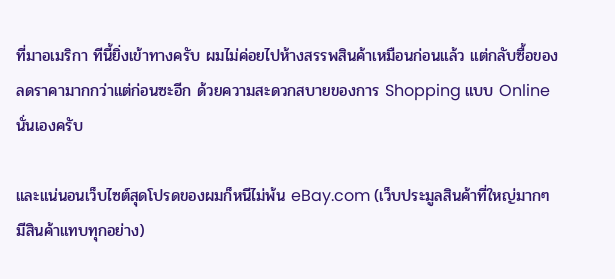ที่มาอเมริกา ทีนี้ยิ่งเข้าทางครับ ผมไม่ค่อยไปห้างสรรพสินค้าเหมือนก่อนแล้ว แต่กลับซื้อของลดราคามากกว่าแต่ก่อนซะอีก ด้วยความสะดวกสบายของการ Shopping แบบ Online นั่นเองครับ

และแน่นอนเว็บไซต์สุดโปรดของผมก็หนีไม่พ้น eBay.com (เว็บประมูลสินค้าที่ใหญ่มากๆ มีสินค้าแทบทุกอย่าง)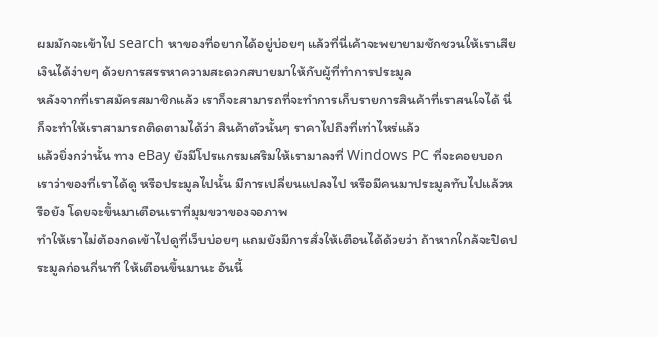ผมมักจะเข้าไป search หาของที่อยากได้อยู่บ่อยๆ แล้วที่นี่เค้าจะพยายามชักชวนให้เราเสียเงินได้ง่ายๆ ด้วยการสรรหาความสะดวกสบายมาให้กับผู้ที่ทำการประมูล
หลังจากที่เราสมัครสมาชิกแล้ว เราก็จะสามารถที่จะทำการเก็บรายการสินค้าที่เราสนใจได้ นี่ก็จะทำให้เราสามารถติดตามได้ว่า สินค้าตัวนั้นๆ ราคาไปถึงที่เท่าไหร่แล้ว
แล้วยิ่งกว่านั้น ทาง eBay ยังมีโปรแกรมเสริมให้เรามาลงที่ Windows PC ที่จะคอยบอกเราว่าของที่เราได้ดู หรือประมูลไปนั้น มีการเปลี่ยนแปลงไป หรือมีคนมาประมูลทับไปแล้วหรือยัง โดยจะขึ้นมาเตือนเราที่มุมขวาของจอภาพ
ทำให้เราไม่ต้องกดเข้าไปดูที่เว็บบ่อยๆ แถมยังมีการสั่งให้เตือนได้ด้วยว่า ถ้าหากใกล้จะปิดประมูลก่อนกี่นาที ให้เตือนขึ้นมานะ อันนี้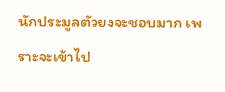นักประมูลตัวยงจะชอบมาก เพราะจะเข้าไป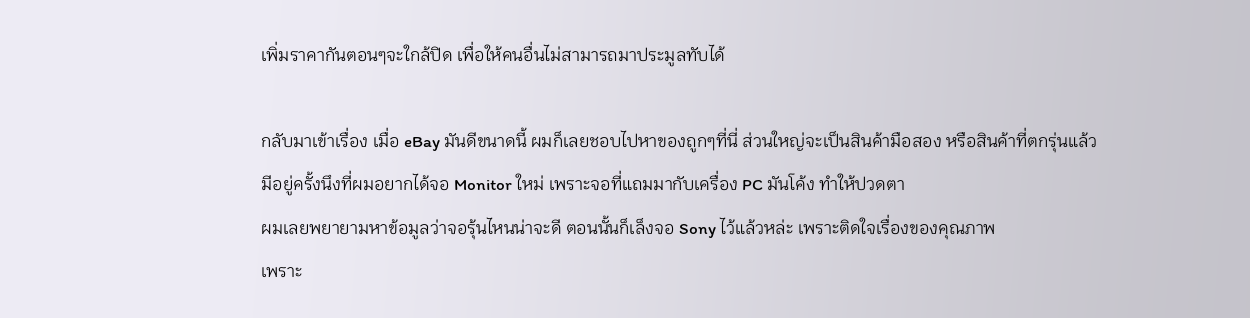เพิ่มราคากันตอนๆจะใกล้ปิด เพื่อให้คนอื่นไม่สามารถมาประมูลทับได้

กลับมาเข้าเรื่อง เมื่อ eBay มันดีขนาดนี้ ผมก็เลยชอบไปหาของถูกๆที่นี่ ส่วนใหญ่จะเป็นสินค้ามือสอง หรือสินค้าที่ตกรุ่นแล้ว
มีอยู่ครั้งนึงที่ผมอยากได้จอ Monitor ใหม่ เพราะจอที่แถมมากับเครื่อง PC มันโค้ง ทำให้ปวดตา
ผมเลยพยายามหาข้อมูลว่าจอรุ้นไหนน่าจะดี ตอนนั้นก็เล็งจอ Sony ไว้แล้วหล่ะ เพราะติดใจเรื่องของคุณภาพ
เพราะ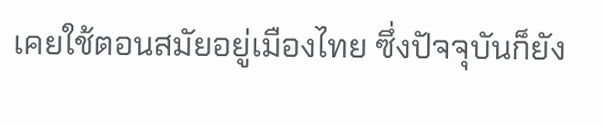เคยใช้ตอนสมัยอยู่เมืองไทย ซึ่งปัจจุบันก็ยัง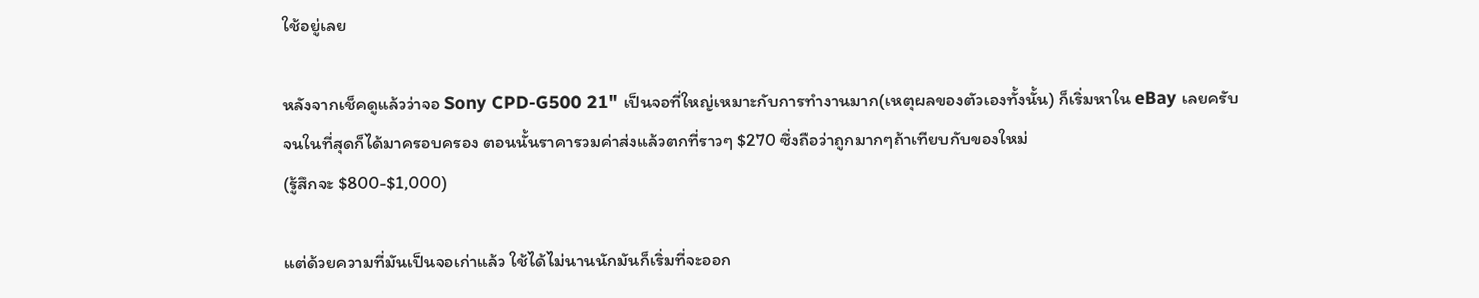ใช้อยู่เลย

หลังจากเช็คดูแล้วว่าจอ Sony CPD-G500 21" เป็นจอที่ใหญ่เหมาะกับการทำงานมาก(เหตุผลของตัวเองทั้งนั้น) ก็เริ่มหาใน eBay เลยครับ
จนในที่สุดก็ได้มาครอบครอง ตอนนั้นราคารวมค่าส่งแล้วตกที่ราวๆ $270 ซึ่งถือว่าถูกมากๆถ้าเทียบกับของใหม่
(รู้สึกจะ $800-$1,000)

แต่ด้วยความที่มันเป็นจอเก่าแล้ว ใช้ได้ไม่นานนักมันก็เริ่มที่จะออก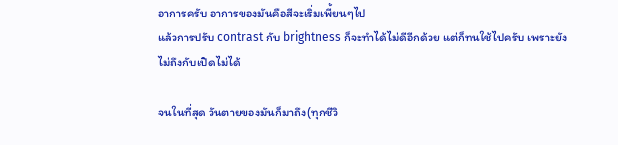อาการครับ อาการของมันคือสีจะเริ่มเพี้ยนๆไป
แล้วการปรับ contrast กับ brightness ก็จะทำได้ไม่ดีอีกด้วย แต่ก็ทนใช้ไปครับ เพราะยังไม่ถึงกับเปิดไม่ได้

จนในที่สุด วันตายของมันก็มาถึง(ทุกชีวิ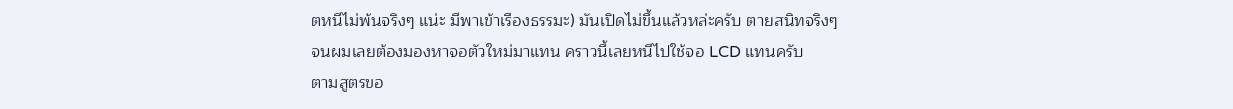ตหนีไม่พ้นจริงๆ แน่ะ มีพาเข้าเรืองธรรมะ) มันเปิดไม่ขึ้นแล้วหล่ะครับ ตายสนิทจริงๆ
จนผมเลยต้องมองหาจอตัวใหม่มาแทน คราวนี้เลยหนีไปใช้จอ LCD แทนครับ
ตามสูตรขอ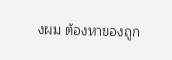งผม ต้องหาของถูก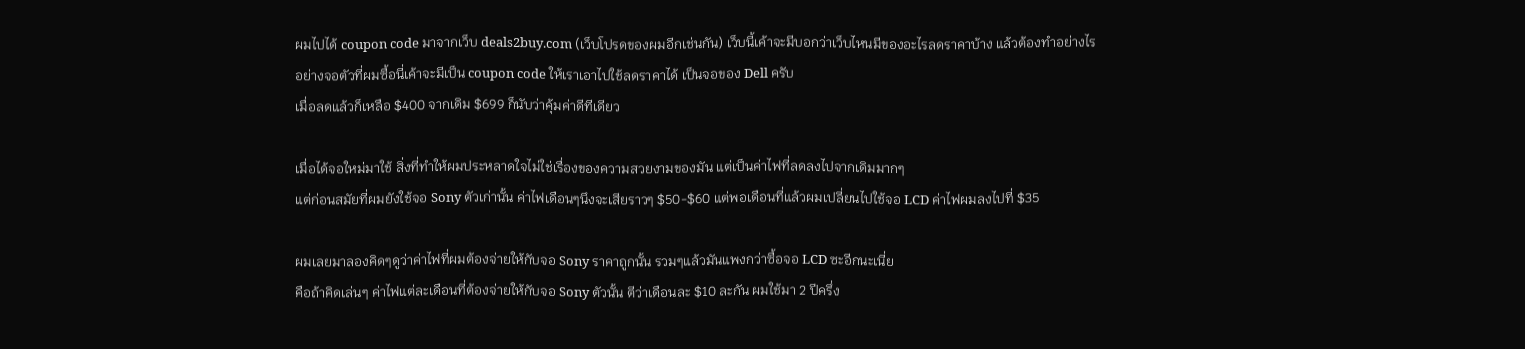ผมไปได้ coupon code มาจากเว็บ deals2buy.com (เว็บโปรดของผมอีกเช่นกัน) เว็บนี้เค้าจะมีบอกว่าเว็บไหนมีของอะไรลดราคาบ้าง แล้วต้องทำอย่างไร
อย่างจอตัวที่ผมซื้อนี่เค้าจะมีเป็น coupon code ให้เราเอาไปใช้ลดราคาได้ เป็นจอของ Dell ครับ
เมื่อลดแล้วก็เหลือ $400 จากเดิม $699 ก็นับว่าคุ้มค่าดีทีเดียว

เมื่อได้จอใหม่มาใช้ สิ่งที่ทำให้ผมประหลาดใจไม่ใช่เรื่องของความสวยงามของมัน แต่เป็นค่าไฟที่ลดลงไปจากเดิมมากๆ
แต่ก่อนสมัยที่ผมยังใช้จอ Sony ตัวเก่านั้น ค่าไฟเดือนๆนึงจะเสียราวๆ $50-$60 แต่พอเดือนที่แล้วผมเปลี่ยนไปใช้จอ LCD ค่าไฟผมลงไปที่ $35

ผมเลยมาลองคิดๆดูว่าค่าไฟที่ผมต้องจ่ายให้กับจอ Sony ราคาถูกนั้น รวมๆแล้วมันแพงกว่าซื้อจอ LCD ซะอีกนะเนี่ย
คือถ้าคิดเล่นๆ ค่าไฟแต่ละเดือนที่ต้องจ่ายให้กับจอ Sony ตัวนั้น ตีว่าเดือนละ $10 ละกัน ผมใช้มา 2 ปีครึ่ง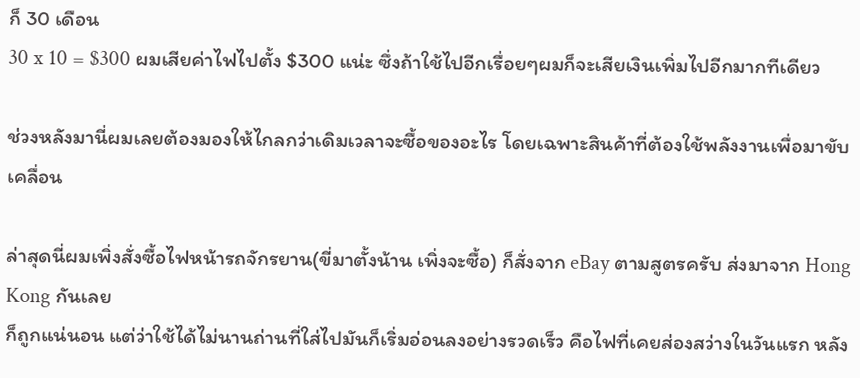ก็ 30 เดือน
30 x 10 = $300 ผมเสียค่าไฟไปตั้ง $300 แน่ะ ซึ่งถ้าใช้ไปอีกเรื่อยๆผมก็จะเสียเงินเพิ่มไปอีกมากทีเดียว

ช่วงหลังมานี่ผมเลยต้องมองให้ไกลกว่าเดิมเวลาจะซื้อของอะไร โดยเฉพาะสินค้าที่ต้องใช้พลังงานเพื่อมาขับเคลื่อน

ล่าสุดนี่ผมเพิ่งสั่งซื้อไฟหน้ารถจักรยาน(ขี่มาตั้งน้าน เพิ่งจะซื้อ) ก็สั่งจาก eBay ตามสูตรครับ ส่งมาจาก Hong Kong กันเลย
ก็ถูกแน่นอน แต่ว่าใช้ได้ไม่นานถ่านที่ใส่ไปมันก็เริ่มอ่อนลงอย่างรวดเร็ว คือไฟที่เคยส่องสว่างในวันแรก หลัง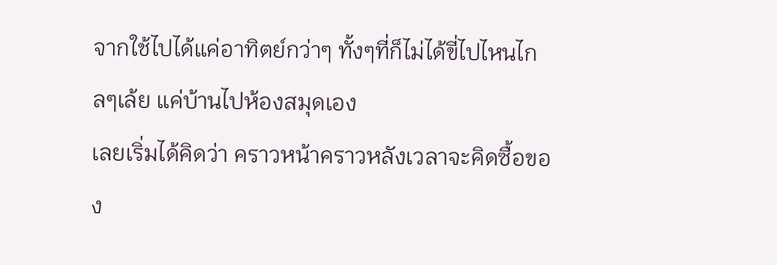จากใช้ไปได้แค่อาทิตย์กว่าๆ ทั้งๆที่ก็ไม่ได้ขี่ไปไหนไกลๆเล้ย แค่บ้านไปห้องสมุดเอง
เลยเริ่มได้คิดว่า คราวหน้าคราวหลังเวลาจะคิดซื้อของ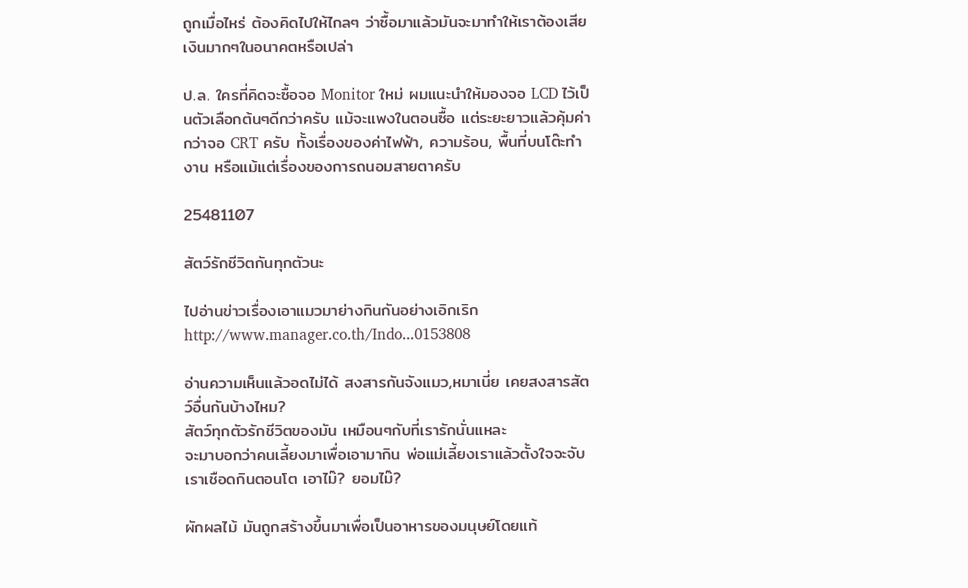ถูกเมื่อไหร่ ต้องคิดไปให้ไกลๆ ว่าซื้อมาแล้วมันจะมาทำให้เราต้องเสียเงินมากๆในอนาคตหรือเปล่า

ป.ล. ใครที่คิดจะซื้อจอ Monitor ใหม่ ผมแนะนำให้มองจอ LCD ไว้เป็นตัวเลือกต้นๆดีกว่าครับ แม้จะแพงในตอนซื้อ แต่ระยะยาวแล้วคุ้มค่ากว่าจอ CRT ครับ ทั้งเรื่องของค่าไฟฟ้า, ความร้อน, พื้นที่บนโต๊ะทำงาน หรือแม้แต่เรื่องของการถนอมสายตาครับ

25481107

สัตว์รักชีวิตกันทุกตัวนะ

ไปอ่านข่าวเรื่องเอาแมวมาย่างกินกันอย่างเอิกเริก
http://www.manager.co.th/Indo...0153808

อ่านความเห็นแล้วอดไม่ได้ สงสารกันจังแมว,หมาเนี่ย เคยสงสารสัตว์อื่นกันบ้างไหม?
สัตว์ทุกตัวรักชีวิตของมัน เหมือนๆกับที่เรารักนั่นแหละ
จะมาบอกว่าคนเลี้ยงมาเพื่อเอามากิน พ่อแม่เลี้ยงเราแล้วตั้งใจจะจับเราเชือดกินตอนโต เอาไม๊? ยอมไม๊?

ผักผลไม้ มันถูกสร้างขึ้นมาเพื่อเป็นอาหารของมนุษย์โดยแท้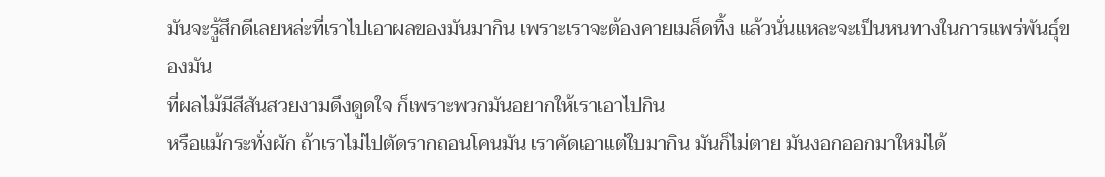มันจะรู้สึกดีเลยหล่ะที่เราไปเอาผลของมันมากิน เพราะเราจะต้องคายเมล็ดทิ้ง แล้วนั่นแหละจะเป็นหนทางในการแพร่พันธุ์ของมัน
ที่ผลไม้มีสีสันสวยงามดึงดูดใจ ก็เพราะพวกมันอยากให้เราเอาไปกิน
หรือแม้กระทั่งผัก ถ้าเราไม่ไปตัดรากถอนโคนมัน เราคัดเอาแต่ใบมากิน มันก็ไม่ตาย มันงอกออกมาใหม่ได้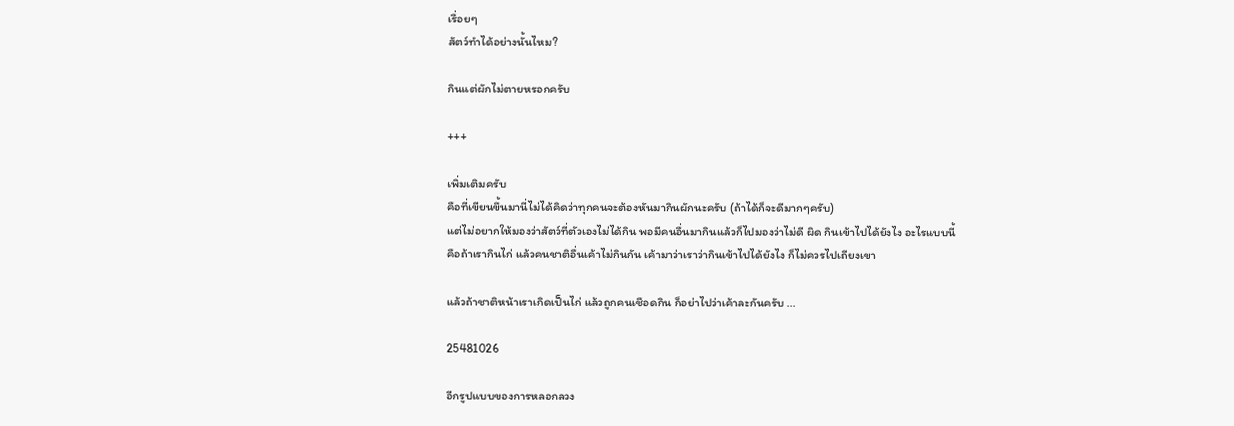เรื่อยๆ
สัตว์ทำได้อย่างนั้นไหม?

กินแต่ผักไม่ตายหรอกครับ

+++

เพิ่มเติมครับ
คือที่เขียนขึ้นมานี่ไม่ได้คิดว่าทุกคนจะต้องหันมากินผักนะครับ (ถ้าได้ก็จะดีมากๆครับ)
แต่ไม่อยากให้มองว่าสัตว์ที่ตัวเองไม่ได้กิน พอมีคนอื่นมากินแล้วก็ไปมองว่าไม่ดี ผิด กินเข้าไปได้ยังไง อะไรแบบนี้
คือถ้าเรากินไก่ แล้วคนชาติอื่นเค้าไม่กินกัน เค้ามาว่าเราว่ากินเข้าไปได้ยังไง ก็ไม่ควรไปเถียงเขา

แล้วถ้าชาติหน้าเราเกิดเป็นไก่ แล้วถูกคนเชือดกิน ก็อย่าไปว่าเค้าละกันครับ ...

25481026

อีกรูปแบบของการหลอกลวง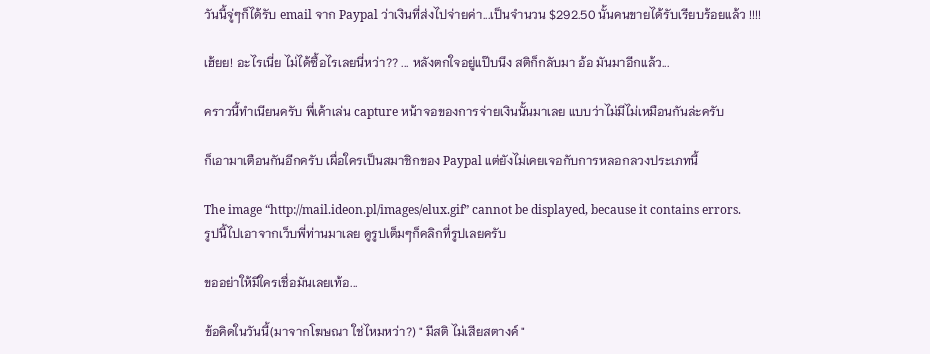วันนี้จู่ๆก็ได้รับ email จาก Paypal ว่าเงินที่ส่งไปจ่ายค่า...เป็นจำนวน $292.50 นั้นคนขายได้รับเรียบร้อยแล้ว !!!!

เฮ้ยย! อะไรเนี่ย ไม่ได้ซื้อไรเลยนี่หว่า?? ... หลังตกใจอยู่แป๊บนึง สติก็กลับมา อ้อ มันมาอีกแล้ว...

คราวนี้ทำเนียนครับ พี่เค้าเล่น capture หน้าจอของการจ่ายเงินนั้นมาเลย แบบว่าไม่มีไม่เหมือนกันล่ะครับ

ก็เอามาเตือนกันอีกครับ เผื่อใครเป็นสมาชิกของ Paypal แต่ยังไม่เคยเจอกับการหลอกลวงประเภทนี้

The image “http://mail.ideon.pl/images/elux.gif” cannot be displayed, because it contains errors.
รูปนี้ไปเอาจากเว็บพี่ท่านมาเลย ดูรูปเต็มๆก็คลิกที่รูปเลยครับ

ขออย่าให้มีใครเชื่อมันเลยเท้อ...

ข้อคิดในวันนี้(มาจากโฆษณา ใช่ไหมหว่า?) " มีสติ ไม่เสียสตางค์ "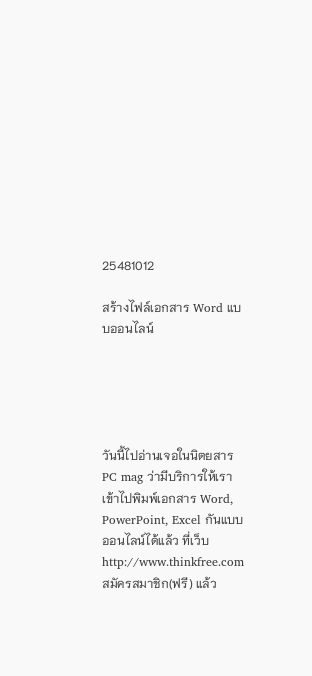25481012

สร้างไฟล์เอกสาร Word แบบออนไลน์





วันนี้ไปอ่านเจอในนิตยสาร PC mag ว่ามีบริการให้เราเข้าไปพิมพ์เอกสาร Word, PowerPoint, Excel กันแบบออนไลน์ได้แล้ว ที่เว็บ http://www.thinkfree.com
สมัครสมาชิก(ฟรี) แล้ว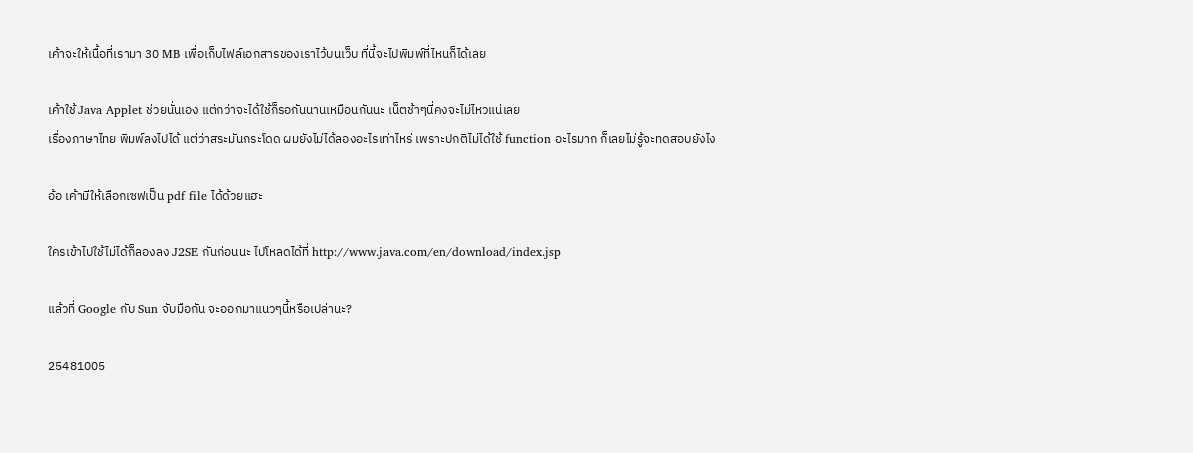เค้าจะให้เนื้อที่เรามา 30 MB เพื่อเก็บไฟล์เอกสารของเราไว้บนเว็บ ที่นี้จะไปพิมพ์ที่ไหนก็ได้เลย

เค้าใช้ Java Applet ช่วยนั่นเอง แต่กว่าจะได้ใช้ก็รอกันนานเหมือนกันนะ เน็ตช้าๆนี่คงจะไม่ไหวแน่เลย
เรื่องภาษาไทย พิมพ์ลงไปได้ แต่ว่าสระมันกระโดด ผมยังไม่ได้ลองอะไรเท่าไหร่ เพราะปกติไม่ได้ใช้ function อะไรมาก ก็เลยไม่รู้จะทดสอบยังไง

อ้อ เค้ามีให้เลือกเซฟเป็น pdf file ได้ด้วยแฮะ

ใครเข้าไปใช้ไม่ได้ก็ลองลง J2SE กันก่อนนะ ไปโหลดได้ที่ http://www.java.com/en/download/index.jsp

แล้วที่ Google กับ Sun จับมือกัน จะออกมาแนวๆนี้หรือเปล่านะ?

25481005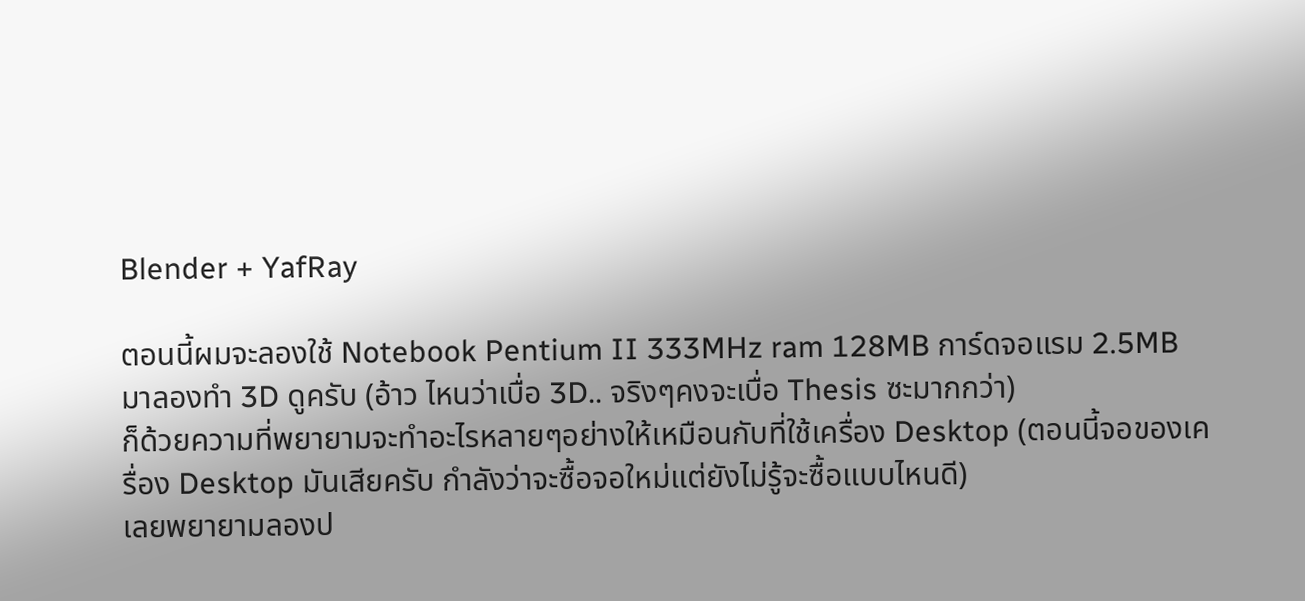Blender + YafRay

ตอนนี้ผมจะลองใช้ Notebook Pentium II 333MHz ram 128MB การ์ดจอแรม 2.5MB มาลองทำ 3D ดูครับ (อ้าว ไหนว่าเบื่อ 3D.. จริงๆคงจะเบื่อ Thesis ซะมากกว่า)
ก็ด้วยความที่พยายามจะทำอะไรหลายๆอย่างให้เหมือนกับที่ใช้เครื่อง Desktop (ตอนนี้จอของเครื่อง Desktop มันเสียครับ กำลังว่าจะซื้อจอใหม่แต่ยังไม่รู้จะซื้อแบบไหนดี)
เลยพยายามลองป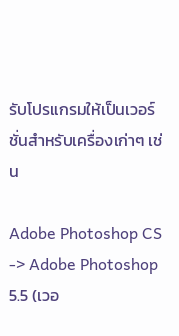รับโปรแกรมให้เป็นเวอร์ชั่นสำหรับเครื่องเก่าๆ เช่น

Adobe Photoshop CS -> Adobe Photoshop 5.5 (เวอ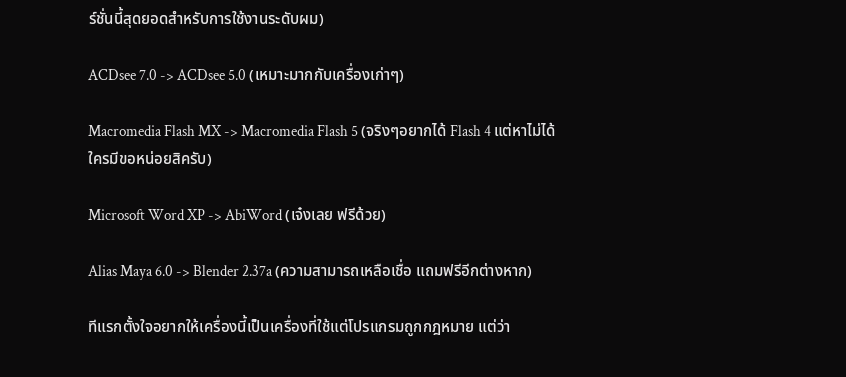ร์ชั่นนี้สุดยอดสำหรับการใช้งานระดับผม)

ACDsee 7.0 -> ACDsee 5.0 (เหมาะมากกับเครื่องเก่าๆ)

Macromedia Flash MX -> Macromedia Flash 5 (จริงๆอยากได้ Flash 4 แต่หาไม่ได้ ใครมีขอหน่อยสิครับ)

Microsoft Word XP -> AbiWord (เจ๋งเลย ฟรีด้วย)

Alias Maya 6.0 -> Blender 2.37a (ความสามารถเหลือเชื่อ แถมฟรีอีกต่างหาก)

ทีแรกตั้งใจอยากให้เครื่องนี้เป็นเครื่องที่ใช้แต่โปรแกรมถูกกฎหมาย แต่ว่า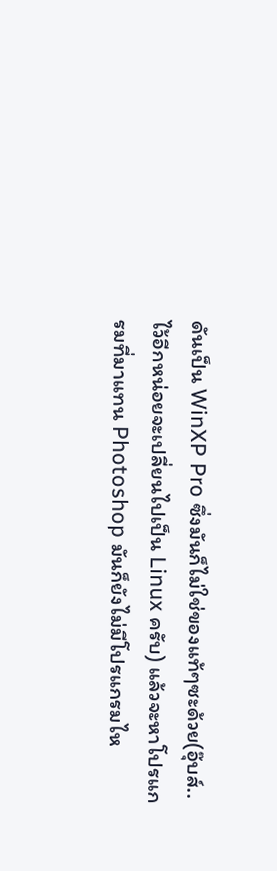ดันเป็น WinXP Pro ซึ่งมันก็ไม่ใช่ของแท้ๆซะด้วย(อุ๊บส์.. ไว้อีกหน่อยจะเปลี่ยนไปเป็น Linux ครับ) แล้วจะหาโปรแกรมที่มาแทน Photoshop มันก็ยังไม่มีโปรแกรมไห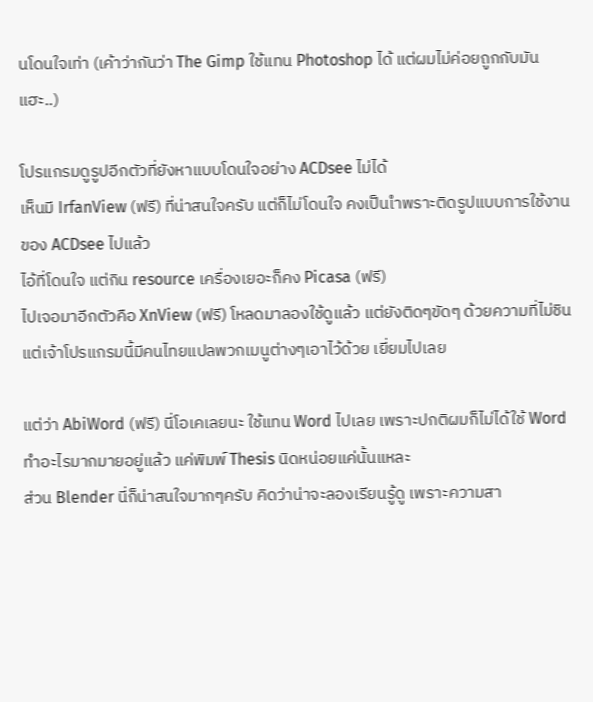นโดนใจเท่า (เค้าว่ากันว่า The Gimp ใช้แทน Photoshop ได้ แต่ผมไม่ค่อยถูกกับมันแฮะ..)

โปรแกรมดูรูปอีกตัวที่ยังหาแบบโดนใจอย่าง ACDsee ไม่ได้
เห็นมี IrfanView (ฟรี) ที่น่าสนใจครับ แต่ก็ไม่โดนใจ คงเป็นเำพราะติดรูปแบบการใช้งานของ ACDsee ไปแล้ว
ไอ้ที่โดนใจ แต่กิน resource เครื่องเยอะก็คง Picasa (ฟรี)
ไปเจอมาอีกตัวคือ XnView (ฟรี) โหลดมาลองใช้ดูแล้ว แต่ยังติดๆขัดๆ ด้วยความที่ไม่ชิน แต่เจ้าโปรแกรมนี้มีคนไทยแปลพวกเมนูต่างๆเอาไว้ด้วย เยี่ยมไปเลย

แต่ว่า AbiWord (ฟรี) นี่โอเคเลยนะ ใช้แทน Word ไปเลย เพราะปกติผมก็ไม่ได้ใช้ Word ทำอะไรมากมายอยู่แล้ว แค่พิมพ์ Thesis นิดหน่อยแค่นั้นแหละ
ส่วน Blender นี่ก็น่าสนใจมากๆครับ คิดว่าน่าจะลองเรียนรู้ดู เพราะความสา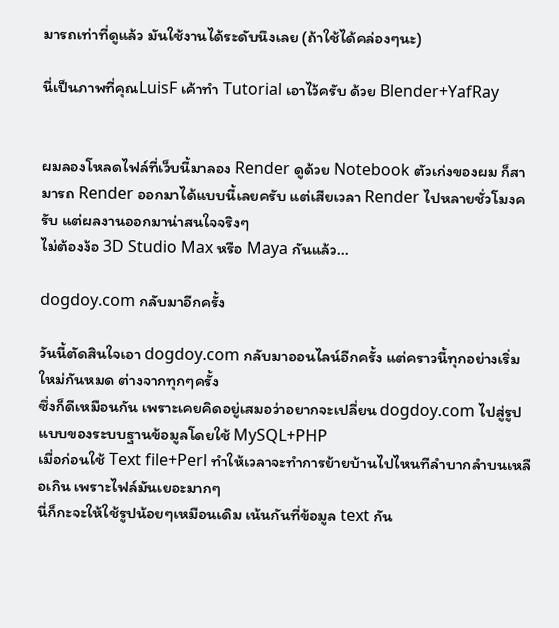มารถเท่าที่ดูแล้ว มันใช้งานได้ระดับนึงเลย (ถ้าใช้ได้คล่องๆนะ)

นี่เป็นภาพที่คุณLuisF เค้าทำ Tutorial เอาไว้ครับ ด้วย Blender+YafRay


ผมลองโหลดไฟล์ที่เว็บนี้มาลอง Render ดูด้วย Notebook ตัวเก่งของผม ก็สามารถ Render ออกมาได้แบบนี้เลยครับ แต่เสียเวลา Render ไปหลายชั่วโมงครับ แต่ผลงานออกมาน่าสนใจจริงๆ
ไม่ต้องง้อ 3D Studio Max หรือ Maya กันแล้ว...

dogdoy.com กลับมาอีกครั้ง

วันนี้ตัดสินใจเอา dogdoy.com กลับมาออนไลน์อีกครั้ง แต่คราวนี้ทุกอย่างเริ่มใหม่กันหมด ต่างจากทุกๆครั้ง
ซึ่งก็ดีเหมือนกัน เพราะเคยคิดอยู่เสมอว่าอยากจะเปลี่ยน dogdoy.com ไปสู่รูปแบบของระบบฐานข้อมูลโดยใช้ MySQL+PHP
เมื่อก่อนใช้ Text file+Perl ทำให้เวลาจะทำการย้ายบ้านไปไหนทีลำบากลำบนเหลือเกิน เพราะไฟล์มันเยอะมากๆ
นี่ก็กะจะให้ใช้รูปน้อยๆเหมือนเดิม เน้นกันที่ข้อมูล text กัน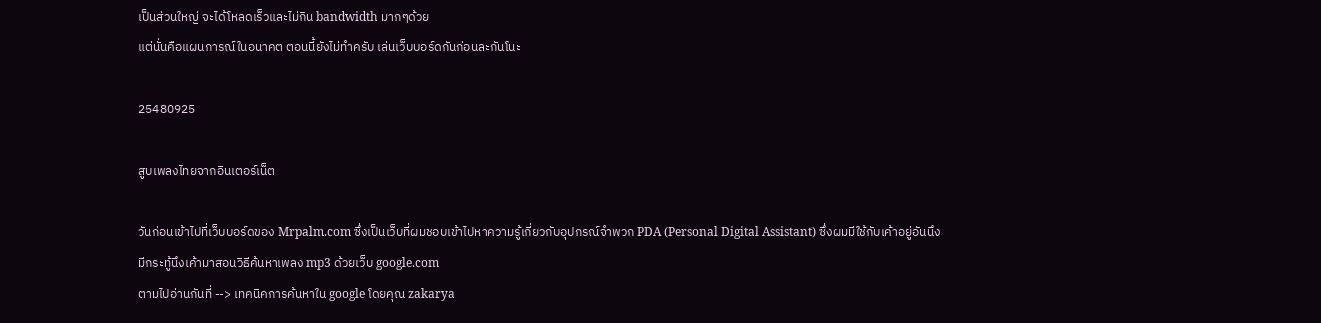เป็นส่วนใหญ่ จะได้โหลดเร็วและไม่กิน bandwidth มากๆด้วย
แต่นั่นคือแผนการณ์ในอนาคต ตอนนี้ยังไม่ทำครับ เล่นเว็บบอร์ดกันก่อนละกันโนะ

25480925

สูบเพลงไทยจากอินเตอร์เน็ต

วันก่อนเข้าไปที่เว็บบอร์ดของ Mrpalm.com ซึ่งเป็นเว็บที่ผมชอบเข้าไปหาความรู้เกี่ยวกับอุปกรณ์จำพวก PDA (Personal Digital Assistant) ซึ่งผมมีใช้กับเค้าอยู่อันนึง
มีกระทู้นึงเค้ามาสอนวิธีค้นหาเพลง mp3 ด้วยเว็บ google.com
ตามไปอ่านกันที่ --> เทคนิคการค้นหาใน google โดยคุณ zakarya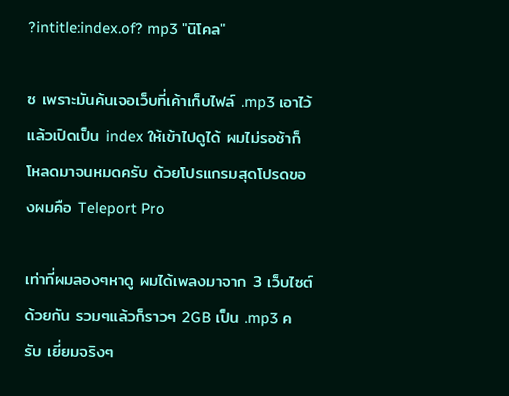?intitle:index.of? mp3 "นิโคล"

ซ เพราะมันค้นเจอเว็บที่เค้าเก็บไฟล์ .mp3 เอาไว้ แล้วเปิดเป็น index ให้เข้าไปดูได้ ผมไม่รอช้าก็โหลดมาจนหมดครับ ด้วยโปรแกรมสุดโปรดของผมคือ Teleport Pro

เท่าที่ผมลองๆหาดู ผมได้เพลงมาจาก 3 เว็บไซต์ด้วยกัน รวมๆแล้วก็ราวๆ 2GB เป็น .mp3 ครับ เยี่ยมจริงๆ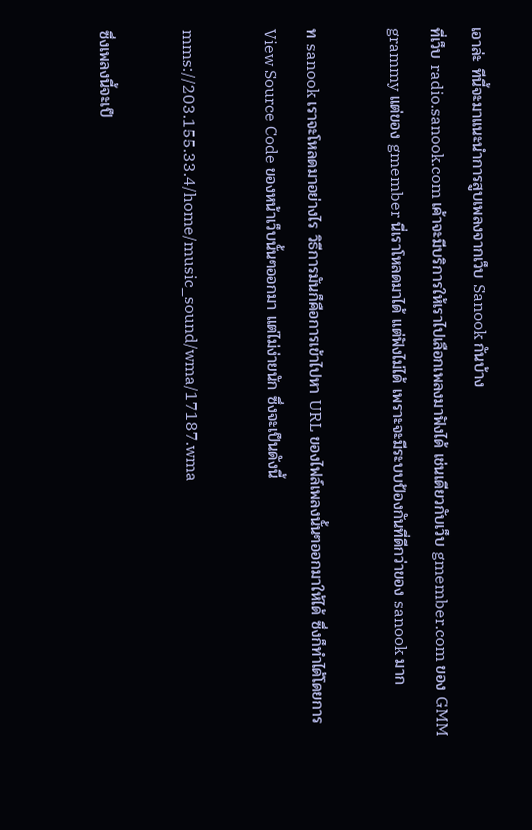เอาล่ะ ทีนี้จะมาแนะนำการสูบเพลงจากเว็บ Sanook กันบ้าง
ที่เว็บ radio.sanook.com เค้าจะมีบริการให้เราไปเลือกเพลงมาฟังได้ เช่นเดียวกับเว็บ gmember.com ของ GMM grammy แต่ของ gmember นี่เราโหลดมาได้ แต่ฟังไม่ได้ เพราะจะมีระบบป้องกันที่ดีกว่าของ sanook มาก

ท sanook เราจะโหลดมาอย่างไร วิธีการมันก็คือการเข้าไปหา URL ของไฟล์เพลงนั้นๆออกมาให้ได้ ซึ่งก็ทำได้โดยการ View Source Code ของหน้าเว็บนั้นๆออกมา แต่ไม่ง่ายนัก ซึ่งจะเป็นดังนี้

mms://203.155.33.4/home/music_sound/wma/17187.wma

ซึ่งเพลงนี้จะเป็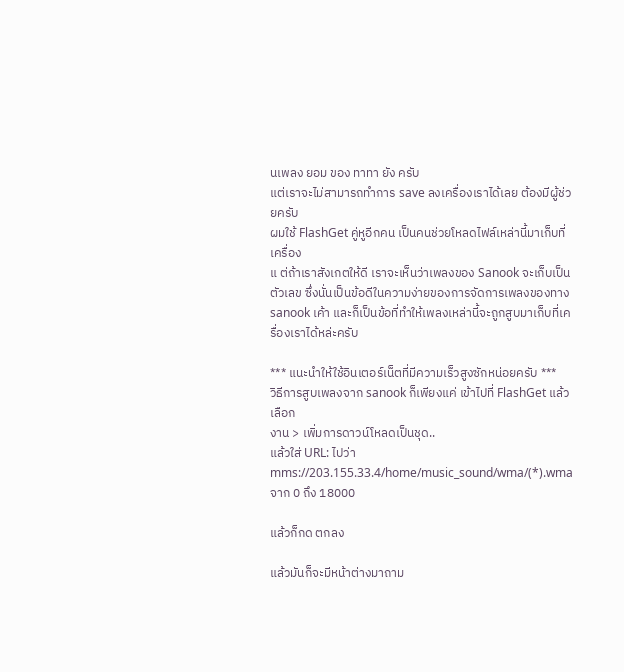นเพลง ยอม ของ ทาทา ยัง ครับ
แต่เราจะไม่สามารถทำการ save ลงเครื่องเราได้เลย ต้องมีผู้ช่วยครับ
ผมใช้ FlashGet คู่หูอีกคน เป็นคนช่วยโหลดไฟล์เหล่านี้มาเก็บที่เครื่อง
แ ต่ถ้าเราสังเกตให้ดี เราจะเห็นว่าเพลงของ Sanook จะเก็บเป็นตัวเลข ซึ่งนั่นเป็นข้อดีในความง่ายของการจัดการเพลงของทาง sanook เค้า และก็เป็นข้อที่ทำให้เพลงเหล่านี้จะถูกสูบมาเก็บที่เครื่องเราได้หล่ะครับ

*** แนะนำให้ใช้อินเตอร์เน็ตที่มีความเร็วสูงซักหน่อยครับ ***
วิธีการสูบเพลงจาก sanook ก็เพียงแค่ เข้าไปที่ FlashGet แล้วเลือก
งาน > เพิ่มการดาวน์โหลดเป็นชุด..
แล้วใส่ URL: ไปว่า mms://203.155.33.4/home/music_sound/wma/(*).wma
จาก 0 ถึง 18000

แล้วก็กด ตกลง

แล้วมันก็จะมีหน้าต่างมาถาม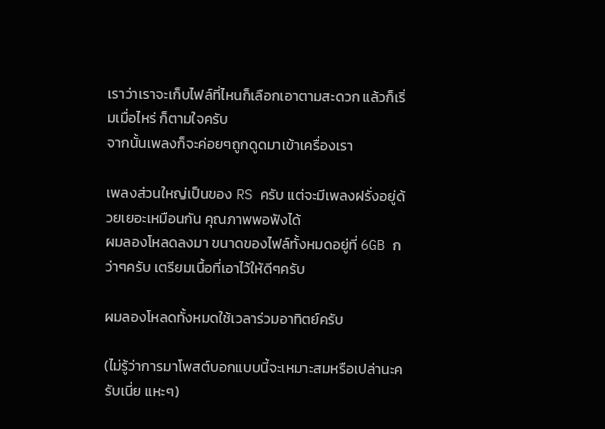เราว่าเราจะเก็บไฟล์ที่ไหนก็เลือกเอาตามสะดวก แล้วก็เริ่มเมื่อไหร่ ก็ตามใจครับ
จากนั้นเพลงก็จะค่อยๆถูกดูดมาเข้าเครื่องเรา

เพลงส่วนใหญ่เป็นของ RS ครับ แต่จะมีเพลงฝรั่งอยู่ด้วยเยอะเหมือนกัน คุณภาพพอฟังได้
ผมลองโหลดลงมา ขนาดของไฟล์ทั้งหมดอยู่ที่ 6GB กว่าๆครับ เตรียมเนื้อที่เอาไว้ให้ดีๆครับ

ผมลองโหลดทั้งหมดใช้เวลาร่วมอาทิตย์ครับ

(ไม่รู้ว่าการมาโพสต์บอกแบบนี้จะเหมาะสมหรือเปล่านะครับเนี่ย แหะๆ)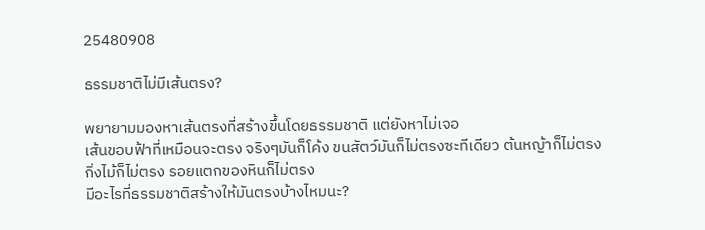25480908

ธรรมชาติไม่มีเส้นตรง?

พยายามมองหาเส้นตรงที่สร้างขึ้นโดยธรรมชาติ แต่ยังหาไม่เจอ
เส้นขอบฟ้าที่เหมือนจะตรง จริงๆมันก็โค้ง ขนสัตว์มันก็ไม่ตรงซะทีเดียว ต้นหญ้าก็ไม่ตรง
กิ่งไม้ก็ไม่ตรง รอยแตกของหินก็ไม่ตรง
มีอะไรที่ธรรมชาติสร้างให้มันตรงบ้างไหมนะ?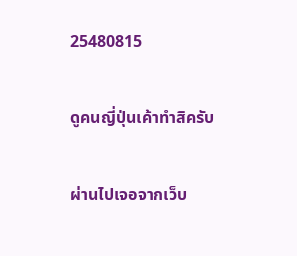25480815

ดูคนญี่ปุ่นเค้าทำสิครับ

ผ่านไปเจอจากเว็บ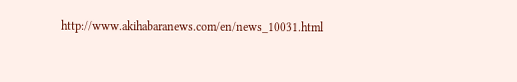http://www.akihabaranews.com/en/news_10031.html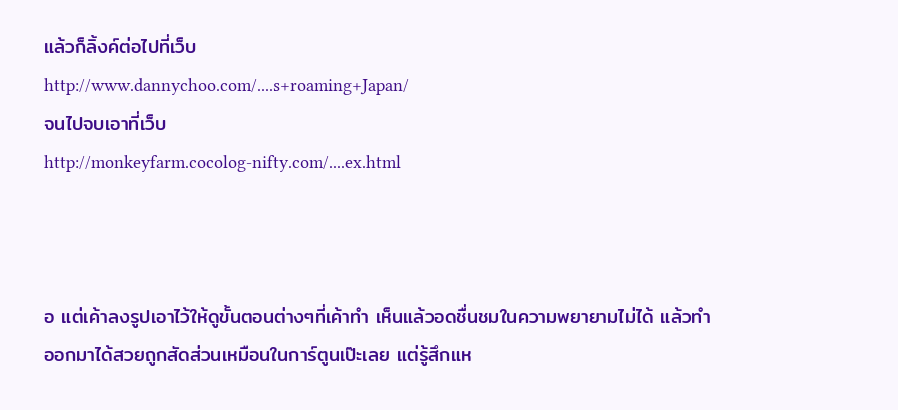แล้วก็ลิ้งค์ต่อไปที่เว็บ
http://www.dannychoo.com/....s+roaming+Japan/
จนไปจบเอาที่เว็บ
http://monkeyfarm.cocolog-nifty.com/....ex.html



อ แต่เค้าลงรูปเอาไว้ให้ดูขั้นตอนต่างๆที่เค้าทำ เห็นแล้วอดชื่นชมในความพยายามไม่ได้ แล้วทำออกมาได้สวยถูกสัดส่วนเหมือนในการ์ตูนเป๊ะเลย แต่รู้สึกแห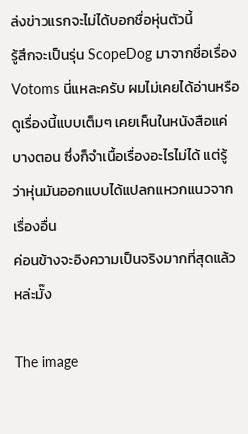ล่งข่าวแรกจะไม่ได้บอกชื่อหุ่นตัวนี้
รู้สึกจะเป็นรุ่น ScopeDog มาจากชื่อเรื่อง Votoms นี่แหละครับ ผมไม่เคยได้อ่านหรือดูเรื่องนี้แบบเต็มๆ เคยเห็นในหนังสือแค่บางตอน ซึ่งก็จำเนื้อเรื่องอะไรไม่ได้ แต่รู้ว่าหุ่นมันออกแบบได้แปลกแหวกแนวจากเรื่องอื่น
ค่อนข้างจะอิงความเป็นจริงมากที่สุดแล้วหล่ะมั๊ง

The image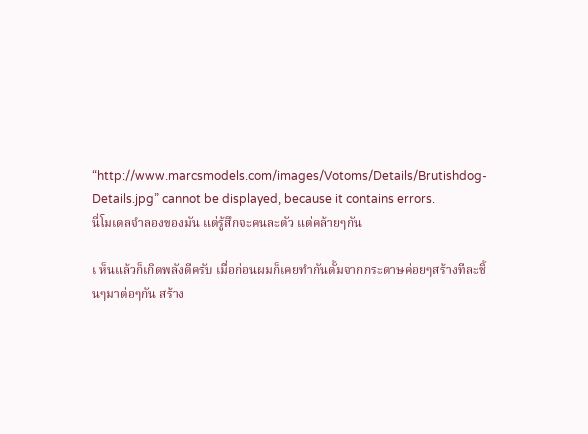“http://www.marcsmodels.com/images/Votoms/Details/Brutishdog-Details.jpg” cannot be displayed, because it contains errors.
นี่โมเดลจำลองของมัน แต่รู้สึกจะคนละตัว แต่คล้ายๆกัน

เ ห็นแล้วก็เกิดพลังดีครับ เมื่อก่อนผมก็เคยทำกันดั้มจากกระดาษค่อยๆสร้างทีละชิ้นๆมาต่อๆกัน สร้าง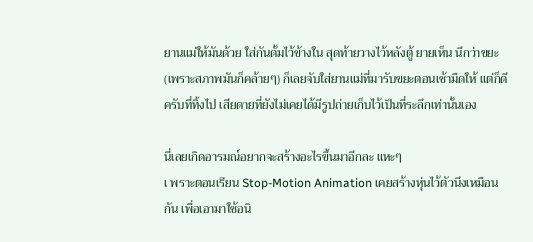ยานแม่ให้มันด้วย ใส่กันดั้มไว้ข้างใน สุดท้ายวางไว้หลังตู้ ยายเห็น นึกว่าขยะ(เพราะสภาพมันก็คล้ายๆ) ก็เลยจับใส่ยานแม่ที่มารับขยะตอนเช้ามืดให้ แต่ก็ดีครับที่ทิ้งไป เสียดายที่ยังไม่เคยได้มีรูปถ่ายเก็บไว้เป็นที่ระลึกเท่านั้นเอง

นี่เลยเกิดอารมณ์อยากจะสร้างอะไรขึ้นมาอีกละ แหะๆ
เ พราะตอนเรียน Stop-Motion Animation เคยสร้างหุ่นไว้ตัวนึงเหมือนกัน เพื่อเอามาใช้อนิ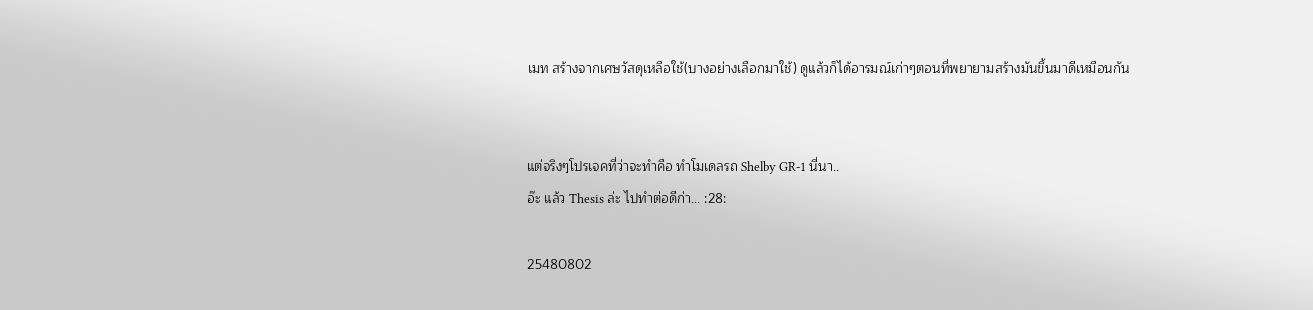เมท สร้างจากเศษวัสดุเหลือใช้(บางอย่างเลือกมาใช้) ดูแล้วก็ได้อารมณ์เก่าๆตอนที่พยายามสร้างมันขึ้นมาดีเหมือนกัน


แต่จริงๆโปรเจคที่ว่าจะทำคือ ทำโมเดลรถ Shelby GR-1 นี่นา..
อ๊ะ แล้ว Thesis ล่ะ ไปทำต่อดีก่า... :28:

25480802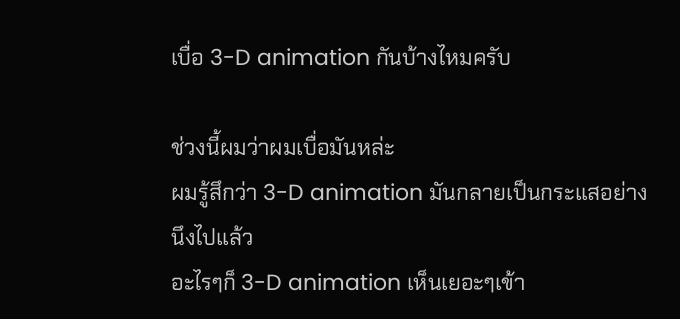เบื่อ 3-D animation กันบ้างไหมครับ

ช่วงนี้ผมว่าผมเบื่อมันหล่ะ
ผมรู้สึกว่า 3-D animation มันกลายเป็นกระแสอย่างนึงไปแล้ว
อะไรๆก็ 3-D animation เห็นเยอะๆเข้า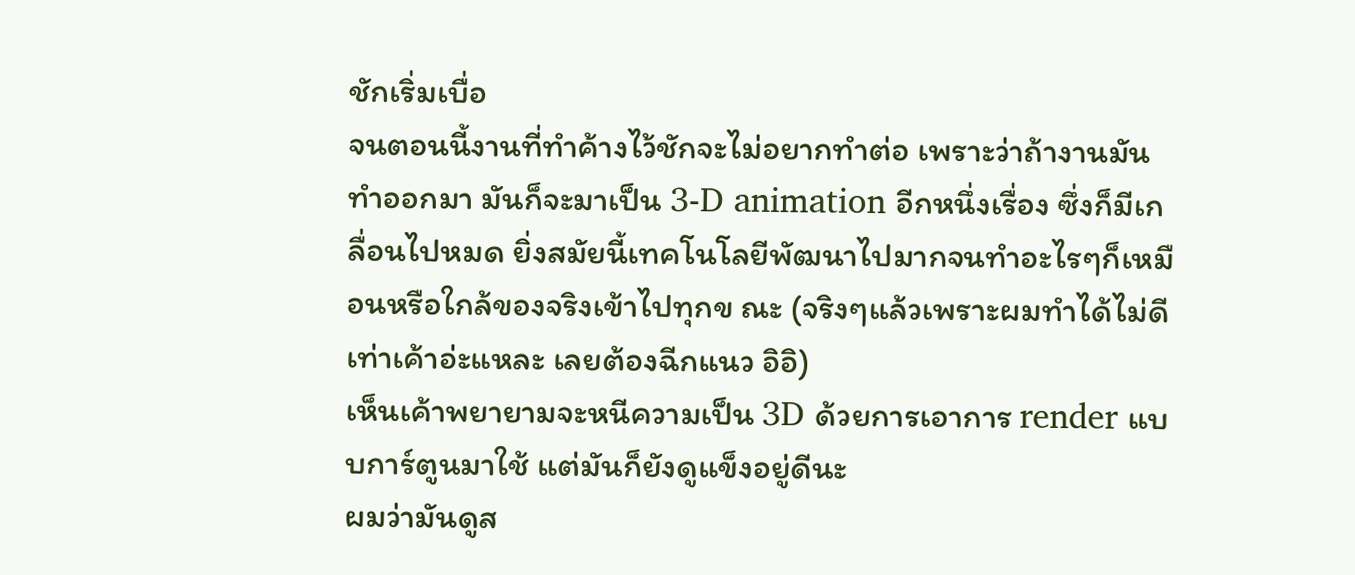ชักเริ่มเบื่อ
จนตอนนี้งานที่ทำค้างไว้ชักจะไม่อยากทำต่อ เพราะว่าถ้างานมันทำออกมา มันก็จะมาเป็น 3-D animation อีกหนึ่งเรื่อง ซึ่งก็มีเกลื่อนไปหมด ยิ่งสมัยนี้เทคโนโลยีพัฒนาไปมากจนทำอะไรๆก็เหมือนหรือใกล้ของจริงเข้าไปทุกข ณะ (จริงๆแล้วเพราะผมทำได้ไม่ดีเท่าเค้าอ่ะแหละ เลยต้องฉีกแนว อิอิ)
เห็นเค้าพยายามจะหนีความเป็น 3D ด้วยการเอาการ render แบบการ์ตูนมาใช้ แต่มันก็ยังดูแข็งอยู่ดีนะ
ผมว่ามันดูส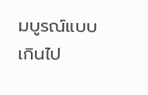มบูรณ์แบบเกินไป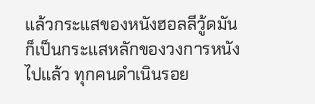แล้วกระแสของหนังฮอลลีวู้ดมันก็เป็นกระแสหลักของวงการหนังไปแล้ว ทุกคนดำเนินรอย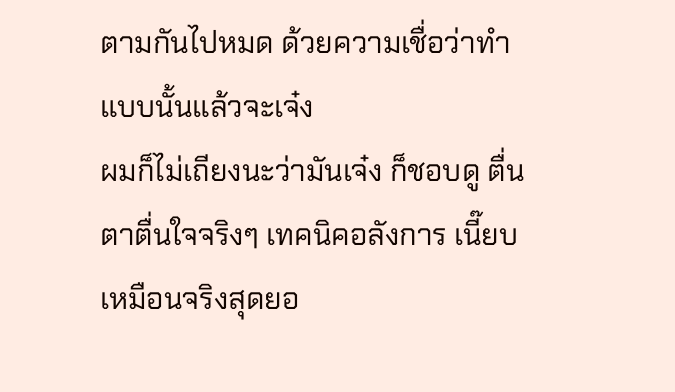ตามกันไปหมด ด้วยความเชื่อว่าทำแบบนั้นแล้วจะเจ๋ง
ผมก็ไม่เถียงนะว่ามันเจ๋ง ก็ชอบดู ตื่นตาตื่นใจจริงๆ เทคนิคอลังการ เนี๊ยบ เหมือนจริงสุดยอ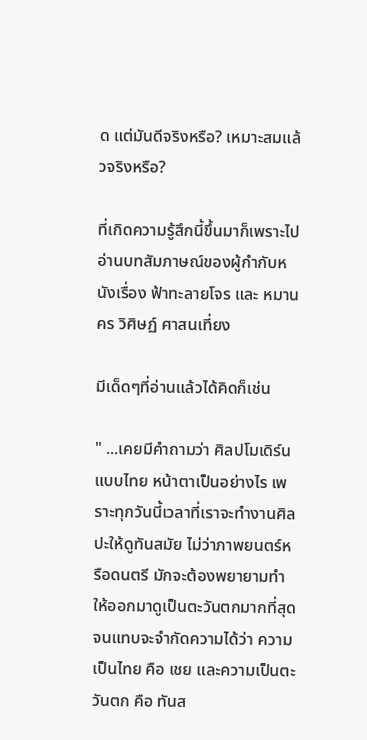ด แต่มันดีจริงหรือ? เหมาะสมแล้วจริงหรือ?

ที่เกิดความรู้สึกนี้ขึ้นมาก็เพราะไปอ่านบทสัมภาษณ์ของผู้กำกับหนังเรื่อง ฟ้าทะลายโจร และ หมานคร วิศิษฏ์ ศาสนเที่ยง

มีเด็ดๆที่อ่านแล้วได้คิดก็เช่น

" ...เคยมีคำถามว่า ศิลปโมเดิร์นแบบไทย หน้าตาเป็นอย่างไร เพราะทุกวันนี้เวลาที่เราจะทำงานศิลปะให้ดูทันสมัย ไม่ว่าภาพยนตร์หรือดนตรี มักจะต้องพยายามทำให้ออกมาดูเป็นตะวันตกมากที่สุด จนแทบจะจำกัดความได้ว่า ความเป็นไทย คือ เชย และความเป็นตะวันตก คือ ทันส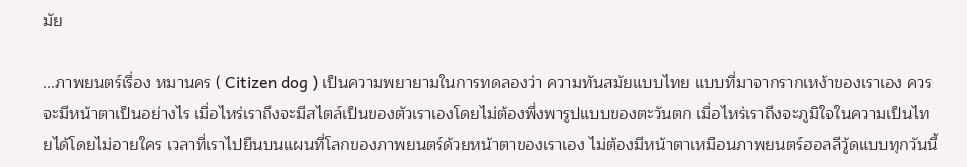มัย

...ภาพยนตร์เรื่อง หมานคร ( Citizen dog ) เป็นความพยายามในการทดลองว่า ความทันสมัยแบบไทย แบบที่มาจากรากเหง้าของเราเอง ควรจะมีหน้าตาเป็นอย่างไร เมื่อไหร่เราถึงจะมีสไตล์เป็นของตัวเราเองโดยไม่ต้องพึ่งพารูปแบบของตะวันตก เมื่อไหร่เราถึงจะภูมิใจในความเป็นไทยได้โดยไม่อายใคร เวลาที่เราไปยืนบนแผนที่โลกของภาพยนตร์ด้วยหน้าตาของเราเอง ไม่ต้องมีหน้าตาเหมือนภาพยนตร์ฮอลลีวู้ดแบบทุกวันนี้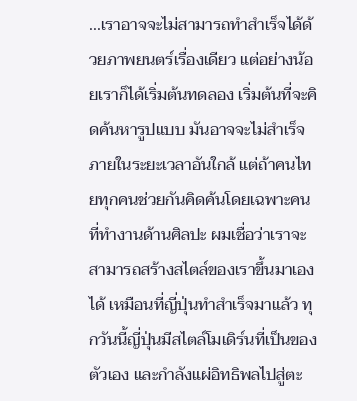...เราอาจจะไม่สามารถทำสำเร็จได้ด้วยภาพยนตร์เรื่องเดียว แต่อย่างน้อยเราก็ได้เริ่มต้นทดลอง เริ่มต้นที่จะคิดค้นหารูปแบบ มันอาจจะไม่สำเร็จภายในระยะเวลาอันใกล้ แต่ถ้าคนไทยทุกคนช่วยกันคิดค้นโดยเฉพาะคนที่ทำงานด้านศิลปะ ผมเชื่อว่าเราจะสามารถสร้างสไตล์ของเราขึ้นมาเองได้ เหมือนที่ญี่ปุ่นทำสำเร็จมาแล้ว ทุกวันนี้ญี่ปุ่นมีสไตล์โมเดิร์นที่เป็นของตัวเอง และกำลังแผ่อิทธิพลไปสู่ตะ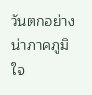วันตกอย่างน่าภาคภูมิใจ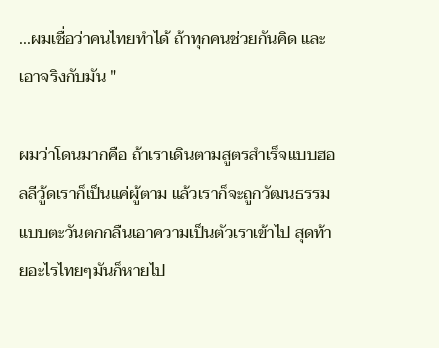...ผมเชื่อว่าคนไทยทำได้ ถ้าทุกคนช่วยกันคิด และเอาจริงกับมัน "

ผมว่าโดนมากคือ ถ้าเราเดินตามสูตรสำเร็จแบบฮอลลีวู้ดเราก็เป็นแค่ผู้ตาม แล้วเราก็จะถูกวัฒนธรรมแบบตะวันตกกลืนเอาความเป็นตัวเราเข้าไป สุดท้ายอะไรไทยๆมันก็หายไป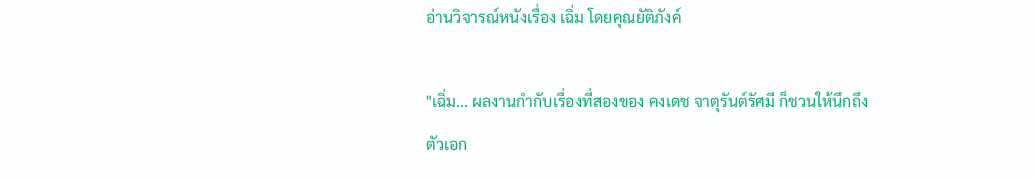อ่านวิจารณ์หนังเรื่อง เฉิ่ม โดยคุณยัติภังค์

"เฉิ่ม... ผลงานกำกับเรื่องที่สองของ คงเดช จาตุรันต์รัศมี ก็ชวนให้นึกถึงตัวเอก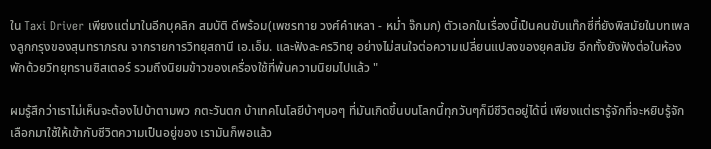ใน Taxi Driver เพียงแต่มาในอีกบุคลิก สมบัติ ดีพร้อม(เพชรทาย วงศ์คำเหลา - หม่ำ จ๊กมก) ตัวเอกในเรื่องนี้เป็นคนขับแท๊กซี่ที่ยังพิสมัยในบทเพลงลูกกรุงของสุนทราภรณ จากรายการวิทยุสถานี เอ.เอ็ม. และฟังละครวิทยุ อย่างไม่สนใจต่อความเปลี่ยนแปลงของยุคสมัย อีกทั้งยังฟังต่อในห้องพักด้วยวิทยุทรานซิสเตอร์ รวมถึงนิยมข้าวของเครื่องใช้ที่พ้นความนิยมไปแล้ว "

ผมรู้สึกว่าเราไม่เห็นจะต้องไปบ้าตามพว กตะวันตก บ้าเทคโนโลยีบ้าๆบอๆ ที่มันเกิดขึ้นบนโลกนี้ทุกวันๆก็มีชีวิตอยู่ได้นี่ เพียงแต่เรารู้จักที่จะหยิบรู้จักเลือกมาใช้ให้เข้ากับชีวิตความเป็นอยู่ของ เรามันก็พอแล้ว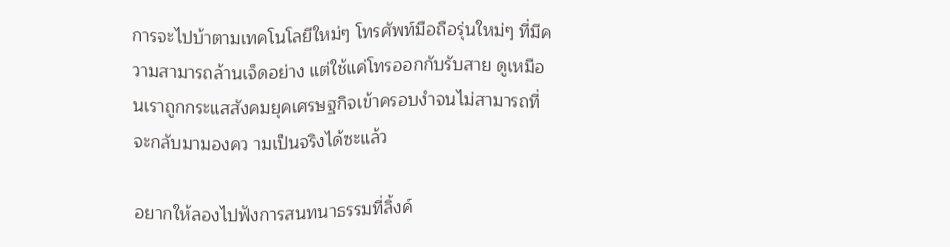การจะไปบ้าตามเทคโนโลยีใหม่ๆ โทรศัพท์มือถือรุ่นใหม่ๆ ที่มีความสามารถล้านเจ็ดอย่าง แต่ใช้แค่โทรออกกับรับสาย ดูเหมือนเราถูกกระแสสังคมยุคเศรษฐกิจเข้าครอบงำจนไม่สามารถที่จะกลับมามองคว ามเป็นจริงได้ซะแล้ว

อยากให้ลองไปฟังการสนทนาธรรมที่ลิ้งค์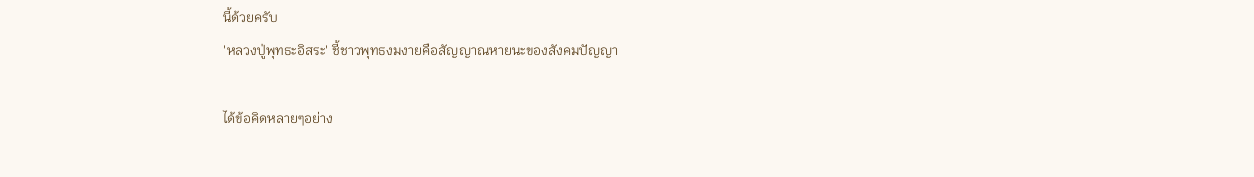นี้ด้วยครับ
'หลวงปู่พุทธะอิสระ' ชี้ชาวพุทธงมงายคือสัญญาณหายนะของสังคมปัญญา

ได้ข้อคิดหลายๆอย่าง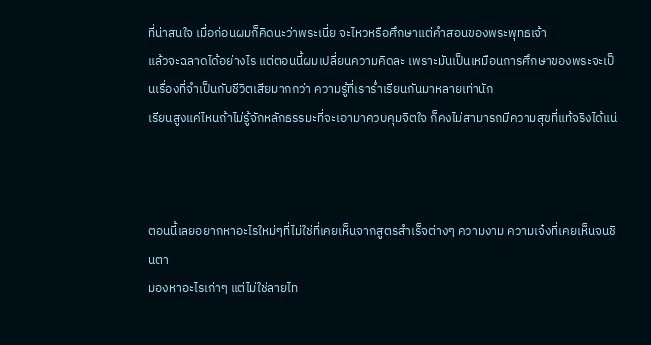ที่น่าสนใจ เมื่อก่อนผมก็คิดนะว่าพระเนี่ย จะไหวหรือศึกษาแต่คำสอนของพระพุทธเจ้า
แล้วจะฉลาดได้อย่างไร แต่ตอนนี้ผมเปลี่ยนความคิดละ เพราะมันเป็นเหมือนการศึกษาของพระจะเป็นเรื่องที่จำเป็นกับชีวิตเสียมากกว่า ความรู้ที่เราร่ำเรียนกันมาหลายเท่านัก
เรียนสูงแค่ไหนถ้าไม่รู้จักหลักธรรมะที่จะเอามาควบคุมจิตใจ ก็คงไม่สามารถมีความสุขที่แท้จริงได้แน่



ตอนนี้เลยอยากหาอะไรใหม่ๆที่ไม่ใช่ที่เคยเห็นจากสูตรสำเร็จต่างๆ ความงาม ความเจ๋งที่เคยเห็นจนชินตา
มองหาอะไรเก่าๆ แต่ไม่ใช่ลายไท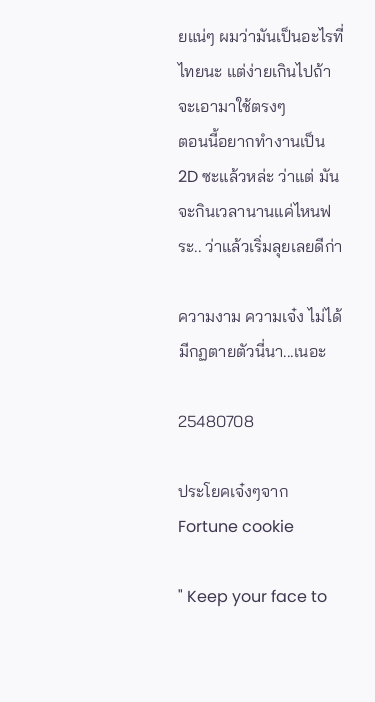ยแน่ๆ ผมว่ามันเป็นอะไรที่ไทยนะ แต่ง่ายเกินไปถ้าจะเอามาใช้ตรงๆ
ตอนนี้อยากทำงานเป็น 2D ซะแล้วหล่ะ ว่าแต่ มันจะกินเวลานานแค่ไหนฟระ.. ว่าแล้วเริ่มลุยเลยดีก่า

ความงาม ความเจ๋ง ไม่ได้มีกฏตายตัวนี่นา...เนอะ

25480708

ประโยคเจ๋งๆจาก Fortune cookie

" Keep your face to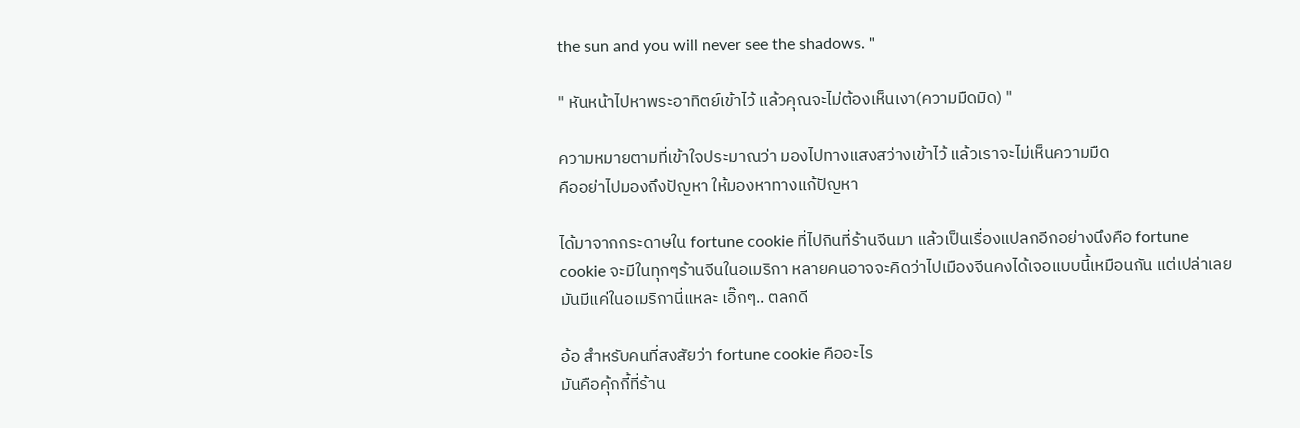the sun and you will never see the shadows. "

" หันหน้าไปหาพระอาทิตย์เข้าไว้ แล้วคุณจะไม่ต้องเห็นเงา(ความมืดมิด) "

ความหมายตามที่เข้าใจประมาณว่า มองไปทางแสงสว่างเข้าไว้ แล้วเราจะไม่เห็นความมืด
คืออย่าไปมองถึงปัญหา ให้มองหาทางแก้ปัญหา

ได้มาจากกระดาษใน fortune cookie ที่ไปกินที่ร้านจีนมา แล้วเป็นเรื่องแปลกอีกอย่างนึงคือ fortune cookie จะมีในทุกๆร้านจีนในอเมริกา หลายคนอาจจะคิดว่าไปเมืองจีนคงได้เจอแบบนี้เหมือนกัน แต่เปล่าเลย มันมีแค่ในอเมริกานี่แหละ เอิ๊กๆ.. ตลกดี

อ้อ สำหรับคนที่สงสัยว่า fortune cookie คืออะไร
มันคือคุ้กกี้ที่ร้าน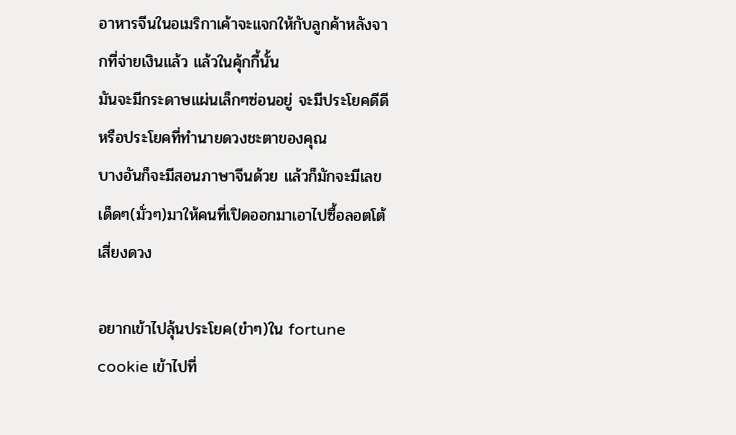อาหารจีนในอเมริกาเค้าจะแจกให้กับลูกค้าหลังจากที่จ่ายเงินแล้ว แล้วในคุ้กกี้นั้น
มันจะมีกระดาษแผ่นเล็กๆซ่อนอยู่ จะมีประโยคดีดี หรือประโยคที่ทำนายดวงชะตาของคุณ
บางอันก็จะมีสอนภาษาจีนด้วย แล้วก็มักจะมีเลขเด็ดๆ(มั่วๆ)มาให้คนที่เปิดออกมาเอาไปซื้อลอตโต้ เสี่ยงดวง

อยากเข้าไปลุ้นประโยค(ขำๆ)ใน fortune cookie เข้าไปที่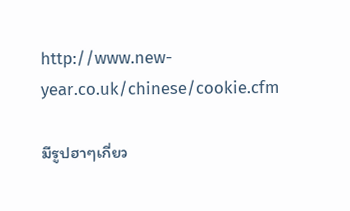http://www.new-year.co.uk/chinese/cookie.cfm

มีรูปฮาๆเกี่ยว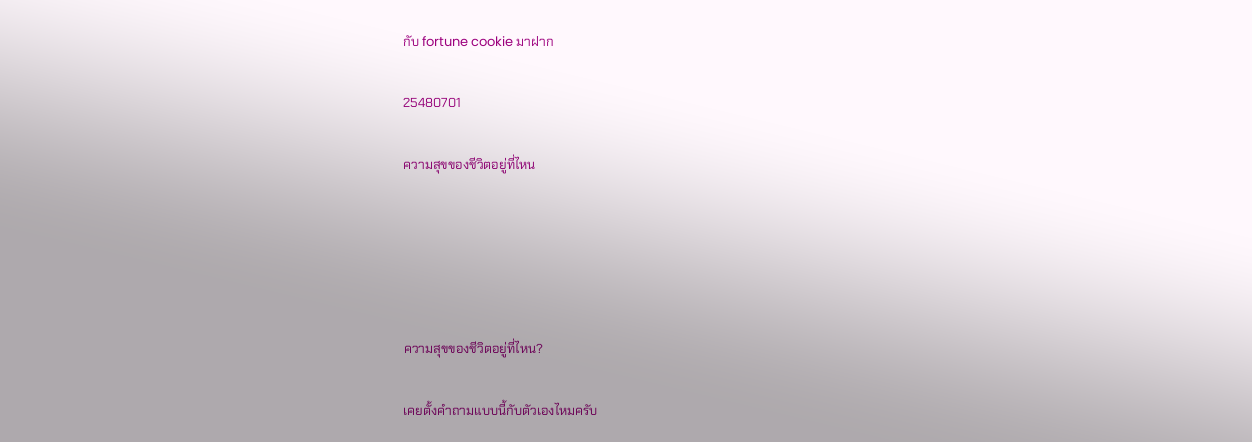กับ fortune cookie มาฝาก

25480701

ความสุขของชีวิตอยู่ที่ไหน





ความสุขของชีวิตอยู่ที่ไหน?

เคยตั้งคำถามแบบนี้กับตัวเองไหมครับ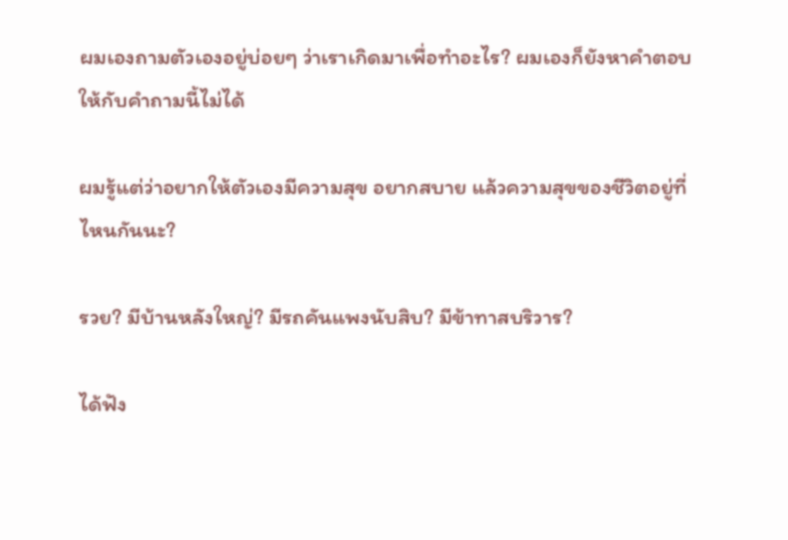ผมเองถามตัวเองอยู่บ่อยๆ ว่าเราเกิดมาเพื่อทำอะไร? ผมเองก็ยังหาคำตอบให้กับคำถามนี้ไม่ได้

ผมรู้แต่ว่าอยากให้ตัวเองมีความสุข อยากสบาย แล้วความสุขของชีวิตอยู่ที่ไหนกันนะ?

รวย? มีบ้านหลังใหญ่? มีรถคันแพงนับสิบ? มีข้าทาสบริวาร?

ได้ฟัง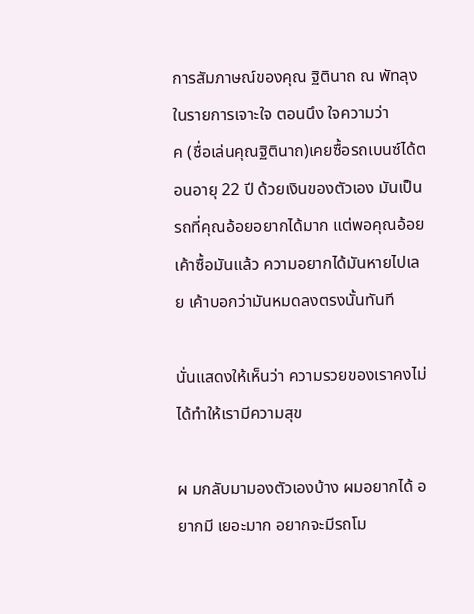การสัมภาษณ์ของคุณ ฐิตินาถ ณ พัทลุง ในรายการเจาะใจ ตอนนึง ใจความว่า
ค (ชื่อเล่นคุณฐิตินาถ)เคยซื้อรถเบนซ์ได้ตอนอายุ 22 ปี ด้วยเงินของตัวเอง มันเป็นรถที่คุณอ้อยอยากได้มาก แต่พอคุณอ้อยเค้าซื้อมันแล้ว ความอยากได้มันหายไปเลย เค้าบอกว่ามันหมดลงตรงนั้นทันที

นั่นแสดงให้เห็นว่า ความรวยของเราคงไม่ได้ทำให้เรามีความสุข

ผ มกลับมามองตัวเองบ้าง ผมอยากได้ อยากมี เยอะมาก อยากจะมีรถโม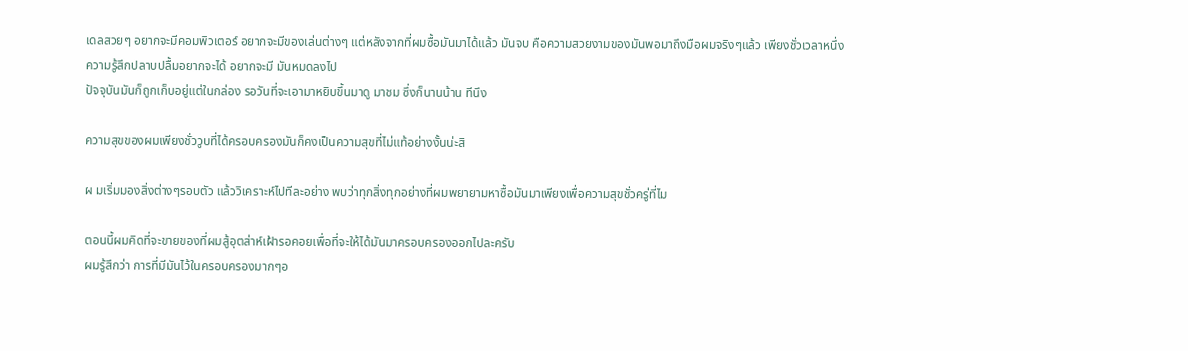เดลสวยๆ อยากจะมีคอมพิวเตอร์ อยากจะมีของเล่นต่างๆ แต่หลังจากที่ผมซื้อมันมาได้แล้ว มันจบ คือความสวยงามของมันพอมาถึงมือผมจริงๆแล้ว เพียงชั่วเวลาหนึ่งความรู้สึกปลาบปลื้มอยากจะได้ อยากจะมี มันหมดลงไป
ปัจจุบันมันก็ถูกเก็บอยู่แต่ในกล่อง รอวันที่จะเอามาหยิบขึ้นมาดู มาชม ซึ่งก็นานน้าน ทีนึง

ความสุขของผมเพียงชั่ววูบที่ได้ครอบครองมันก็คงเป็นความสุขที่ไม่แท้อย่างงั้นน่ะสิ

ผ มเริ่มมองสิ่งต่างๆรอบตัว แล้ววิเคราะห์ไปทีละอย่าง พบว่าทุกสิ่งทุกอย่างที่ผมพยายามหาซื้อมันมาเพียงเพื่อความสุขชั่วครู่ที่ไม

ตอนนี้ผมคิดที่จะขายของที่ผมสู้อุตส่าห์เฝ้ารอคอยเพื่อที่จะให้ได้มันมาครอบครองออกไปละครับ
ผมรู้สึกว่า การที่มีมันไว้ในครอบครองมากๆอ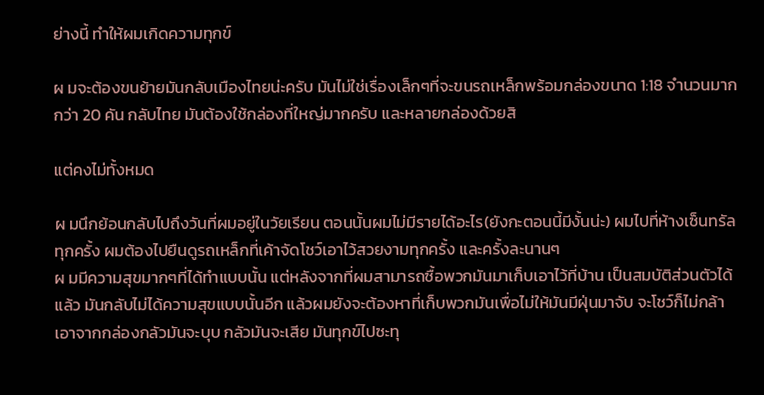ย่างนี้ ทำให้ผมเกิดความทุกข์

ผ มจะต้องขนย้ายมันกลับเมืองไทยน่ะครับ มันไม่ใช่เรื่องเล็กๆที่จะขนรถเหล็กพร้อมกล่องขนาด 1:18 จำนวนมากกว่า 20 คัน กลับไทย มันต้องใช้กล่องที่ใหญ่มากครับ และหลายกล่องด้วยสิ

แต่คงไม่ทั้งหมด

ผ มนึกย้อนกลับไปถึงวันที่ผมอยู่ในวัยเรียน ตอนนั้นผมไม่มีรายได้อะไร(ยังกะตอนนี้มีงั้นน่ะ) ผมไปที่ห้างเซ็นทรัลทุกครั้ง ผมต้องไปยืนดูรถเหล็กที่เค้าจัดโชว์เอาไว้สวยงามทุกครั้ง และครั้งละนานๆ
ผ มมีความสุขมากๆที่ได้ทำแบบนั้น แต่หลังจากที่ผมสามารถซื้อพวกมันมาเก็บเอาไว้ที่บ้าน เป็นสมบัติส่วนตัวได้แล้ว มันกลับไม่ได้ความสุขแบบนั้นอีก แล้วผมยังจะต้องหาที่เก็บพวกมันเพื่อไม่ให้มันมีฝุ่นมาจับ จะโชว์ก็ไม่กล้าเอาจากกล่องกลัวมันจะบุบ กลัวมันจะเสีย มันทุกข์ไปซะทุ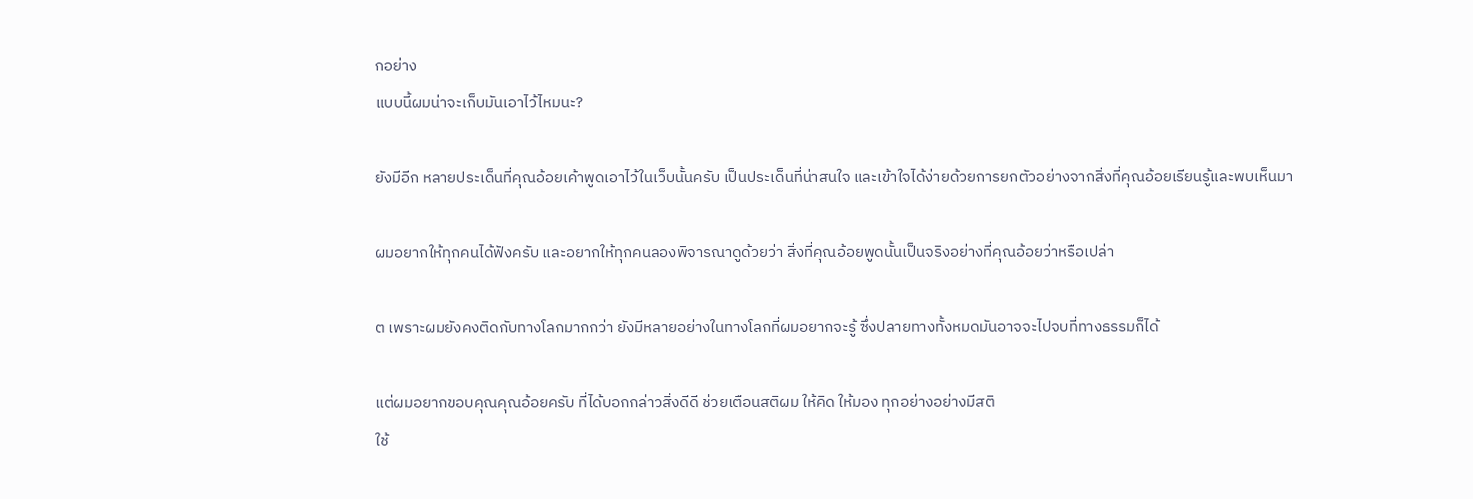กอย่าง
แบบนี้ผมน่าจะเก็บมันเอาไว้ไหมนะ?

ยังมีอีก หลายประเด็นที่คุณอ้อยเค้าพูดเอาไว้ในเว็บนั้นครับ เป็นประเด็นที่น่าสนใจ และเข้าใจได้ง่ายด้วยการยกตัวอย่างจากสิ่งที่คุณอ้อยเรียนรู้และพบเห็นมา

ผมอยากให้ทุกคนได้ฟังครับ และอยากให้ทุกคนลองพิจารณาดูด้วยว่า สิ่งที่คุณอ้อยพูดนั้นเป็นจริงอย่างที่คุณอ้อยว่าหรือเปล่า

ต เพราะผมยังคงติดกับทางโลกมากกว่า ยังมีหลายอย่างในทางโลกที่ผมอยากจะรู้ ซึ่งปลายทางทั้งหมดมันอาจจะไปจบที่ทางธรรมก็ได้

แต่ผมอยากขอบคุณคุณอ้อยครับ ที่ได้บอกกล่าวสิ่งดีดี ช่วยเตือนสติผม ให้คิด ให้มอง ทุกอย่างอย่างมีสติ
ใช้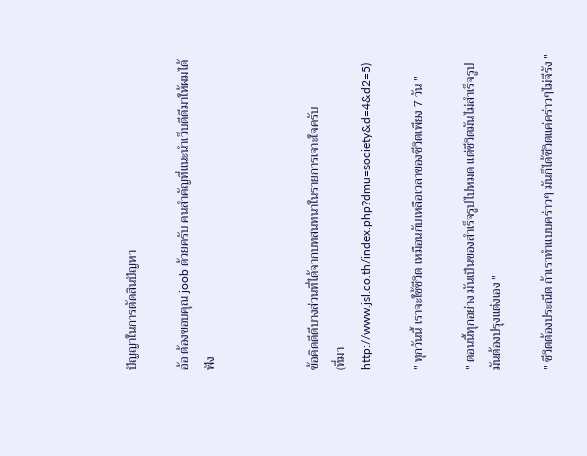ปัญญาในการตัดสินปัญหา

อ้อ ต้องขอบคุณ joob ด้วยครับ คนสำคัญที่แนะนำเว็บดีดีมาให้ผมได้ฟัง



ข้อคิดดีดีบางส่วนที่ได้จากบทสนทนาในรายการเจาะใจครับ
(ที่มา http://www.jsl.co.th/index.php?dmu=society&d=4&d2=5)

" ทุกวันนี้ เราจะใช้ชีวิต เหมือนกับเหลือเวลาของชีวิตเพียง 7 วัน "

" ตอนนี้ทุกอย่าง มันเป็นของสำเร็จรูปไปหมด แต่ชีวิตมันไม่สำเร็จรูป มันต้องปรุงแต่งเอง "

" ชีวิตต้องประณีต ถ้าเราทำแบบคร่าวๆ มันก็ได้ชีวิตแค่คร่าวๆไม่จีรัง "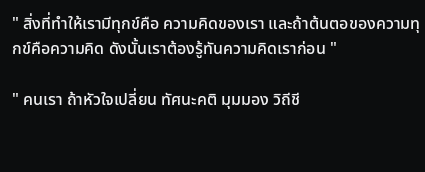" สิ่งที่ทำให้เรามีทุกข์คือ ความคิดของเรา และถ้าต้นตอของความทุกข์คือความคิด ดังนั้นเราต้องรู้ทันความคิดเราก่อน "

" คนเรา ถ้าหัวใจเปลี่ยน ทัศนะคติ มุมมอง วิถีชี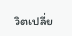วิตเปลี่ย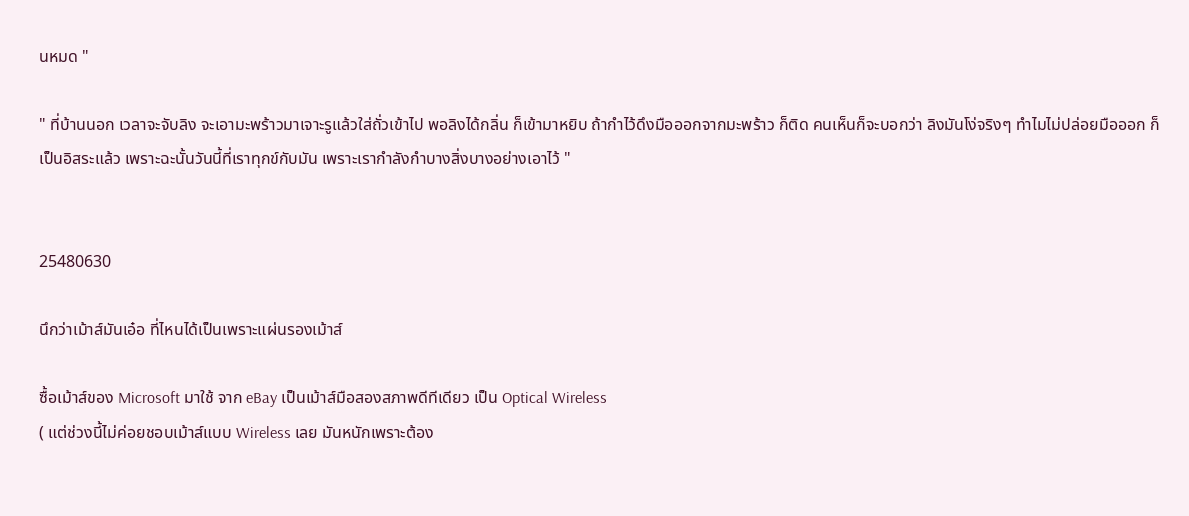นหมด "

" ที่บ้านนอก เวลาจะจับลิง จะเอามะพร้าวมาเจาะรูแล้วใส่ถั่วเข้าไป พอลิงได้กลิ่น ก็เข้ามาหยิบ ถ้ากำไว้ดึงมือออกจากมะพร้าว ก็ติด คนเห็นก็จะบอกว่า ลิงมันโง่จริงๆ ทำไมไม่ปล่อยมือออก ก็เป็นอิสระแล้ว เพราะฉะนั้นวันนี้ที่เราทุกข์กับมัน เพราะเรากำลังกำบางสิ่งบางอย่างเอาไว้ "


25480630

นึกว่าเม้าส์มันเอ๋อ ที่ไหนได้เป็นเพราะแผ่นรองเม้าส์

ซื้อเม้าส์ของ Microsoft มาใช้ จาก eBay เป็นเม้าส์มือสองสภาพดีทีเดียว เป็น Optical Wireless
( แต่ช่วงนี้ไม่ค่อยชอบเม้าส์แบบ Wireless เลย มันหนักเพราะต้อง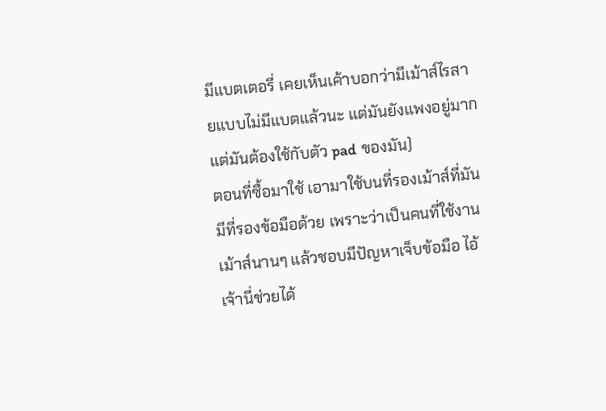มีแบตเตอรี่ เคยเห็นเค้าบอกว่ามีเม้าส์ไรสายแบบไม่มีแบตแล้วนะ แต่มันยังแพงอยู่มาก แต่มันต้องใช้กับตัว pad ของมัน)
ตอนที่ซื้อมาใช้ เอามาใช้บนที่รองเม้าส์ที่มันมีที่รองข้อมือด้วย เพราะว่าเป็นคนที่ใช้งานเม้าส์นานๆ แล้วชอบมีปัญหาเจ็บข้อมือ ไอ้เจ้านี่ช่วยได้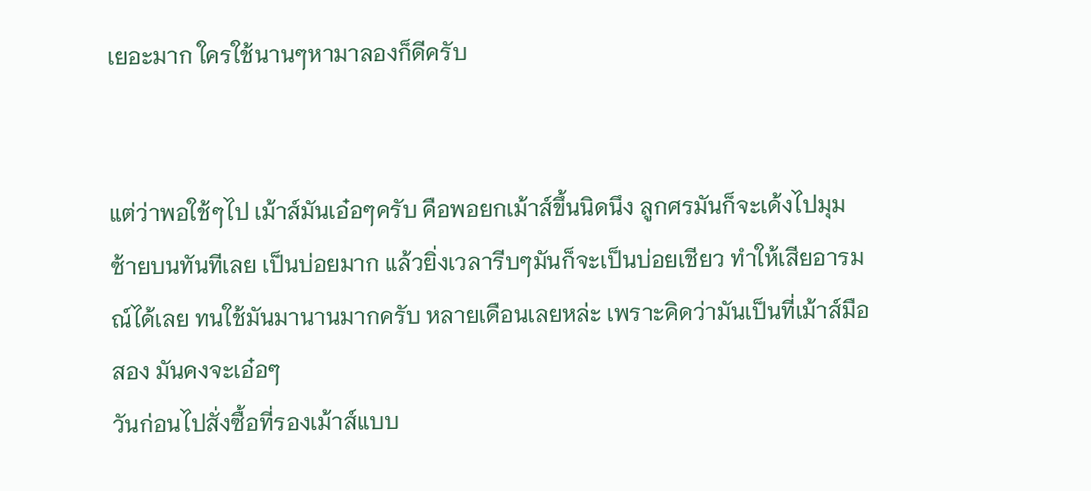เยอะมาก ใครใช้นานๆหามาลองก็ดีครับ


แต่ว่าพอใช้ๆไป เม้าส์มันเอ๋อๆครับ คือพอยกเม้าส์ขึ้นนิดนึง ลูกศรมันก็จะเด้งไปมุมซ้ายบนทันทีเลย เป็นบ่อยมาก แล้วยิ่งเวลารีบๆมันก็จะเป็นบ่อยเชียว ทำให้เสียอารมณ์ได้เลย ทนใช้มันมานานมากครับ หลายเดือนเลยหล่ะ เพราะคิดว่ามันเป็นที่เม้าส์มือสอง มันคงจะเอ๋อๆ
วันก่อนไปสั่งซื้อที่รองเม้าส์แบบ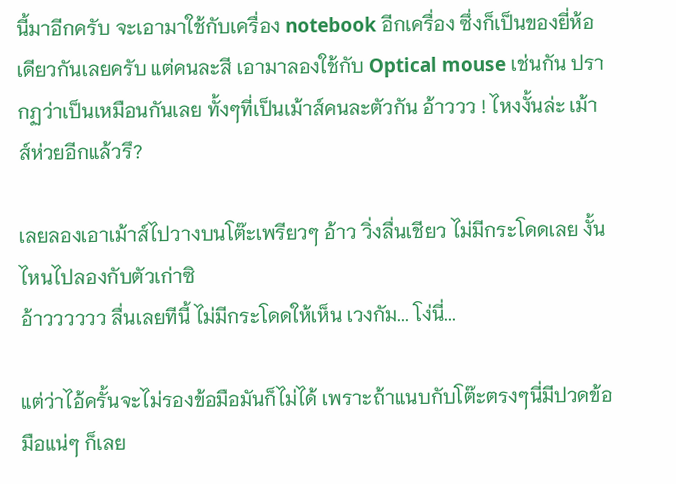นี้มาอีกครับ จะเอามาใช้กับเครื่อง notebook อีกเครื่อง ซึ่งก็เป็นของยี่ห้อเดียวกันเลยครับ แต่คนละสี เอามาลองใช้กับ Optical mouse เช่นกัน ปรากฏว่าเป็นเหมือนกันเลย ทั้งๆที่เป็นเม้าส์คนละตัวกัน อ้าววว ! ไหงงั้นล่ะ เม้าส์ห่วยอีกแล้วรึ?

เลยลองเอาเม้าส์ไปวางบนโต๊ะเพรียวๆ อ้าว วิ่งลื่นเชียว ไม่มีกระโดดเลย งั้นไหนไปลองกับตัวเก่าซิ
อ้าวววววว ลื่นเลยทีนี้ ไม่มีกระโดดให้เห็น เวงกัม... โง่นี่...

แต่ว่าไอ้ครั้นจะไม่รองข้อมือมันก็ไม่ได้ เพราะถ้าแนบกับโต๊ะตรงๆนี่มีปวดข้อมือแน่ๆ ก็เลย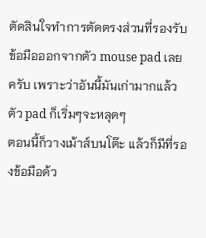ตัดสินใจทำการตัดตรงส่วนที่รองรับข้อมือออกจากตัว mouse pad เลยครับ เพราะว่าอันนี้มันเก่ามากแล้ว ตัว pad ก็เริ่มๆจะหลุดๆ
ตอนนี้ก็วางเม้าส์บนโต๊ะ แล้วก็มีที่รองข้อมือด้ว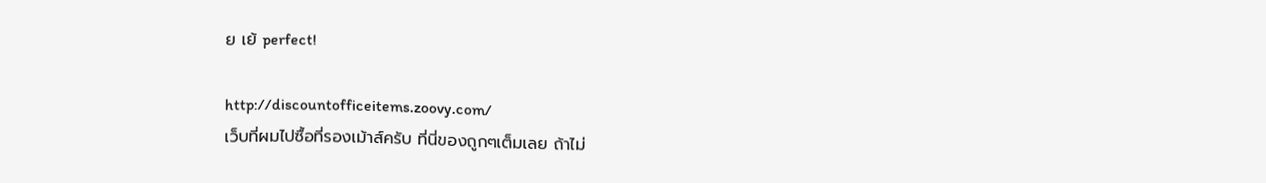ย เย้ perfect!

http://discountofficeitems.zoovy.com/
เว็บที่ผมไปซื้อที่รองเม้าส์ครับ ที่นี่ของถูกๆเต็มเลย ถ้าไม่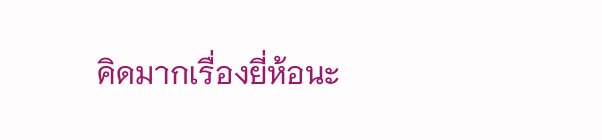คิดมากเรื่องยี่ห้อนะ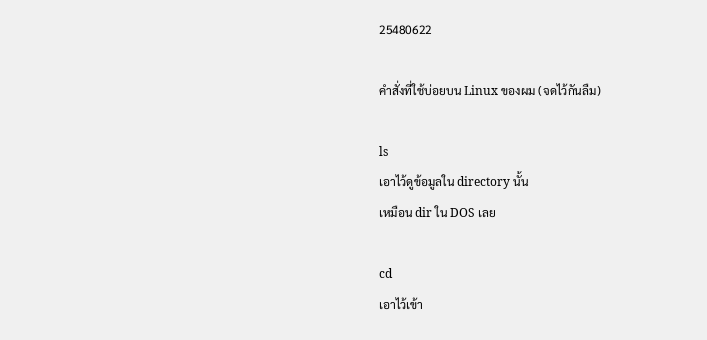25480622

คำสั่งที่ใช้บ่อยบน Linux ของผม (จดไว้กันลืม)

ls
เอาไว้ดูข้อมูลใน directory นั้น
เหมือน dir ใน DOS เลย

cd
เอาไว้เข้า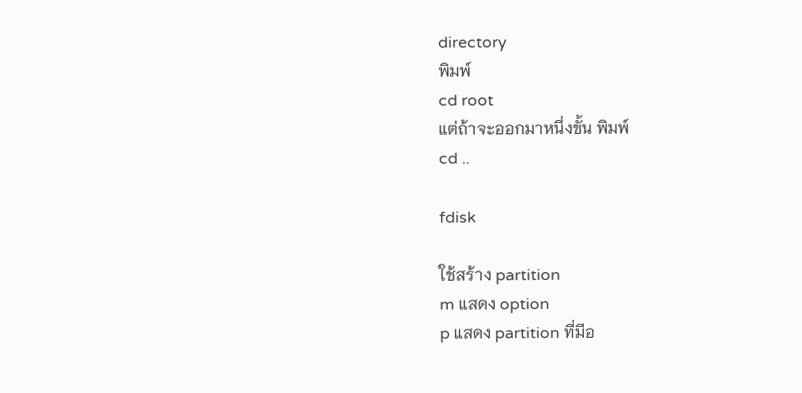directory
พิมพ์
cd root
แต่ถ้าจะออกมาหนึ่งขั้น พิมพ์
cd ..

fdisk

ใช้สร้าง partition
m แสดง option
p แสดง partition ที่มีอ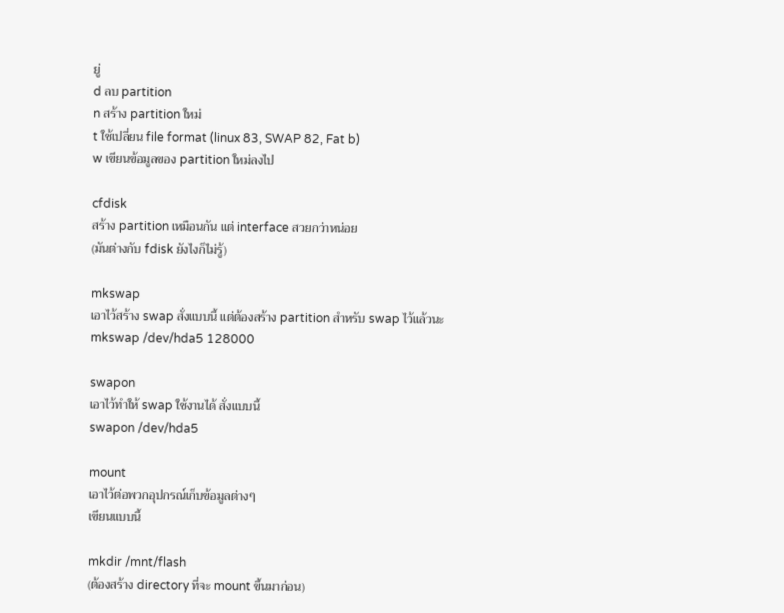ยู่
d ลบ partition
n สร้าง partition ใหม่
t ใช้เปลี่ยน file format (linux 83, SWAP 82, Fat b)
w เขียนข้อมูลของ partition ใหม่ลงไป

cfdisk
สร้าง partition เหมือนกัน แต่ interface สวยกว่าหน่อย
(มันต่างกับ fdisk ยังไงก็ไม่รู้)

mkswap
เอาไว้สร้าง swap สั่งแบบนี้ แต่ต้องสร้าง partition สำหรับ swap ไว้แล้วนะ
mkswap /dev/hda5 128000

swapon
เอาไว้ทำให้ swap ใช้งานได้ สั่งแบบนี้
swapon /dev/hda5

mount
เอาไว้ต่อพวกอุปกรณ์เก็บข้อมูลต่างๆ
เขียนแบบนี้

mkdir /mnt/flash
(ต้องสร้าง directory ที่จะ mount ขึ้นมาก่อน)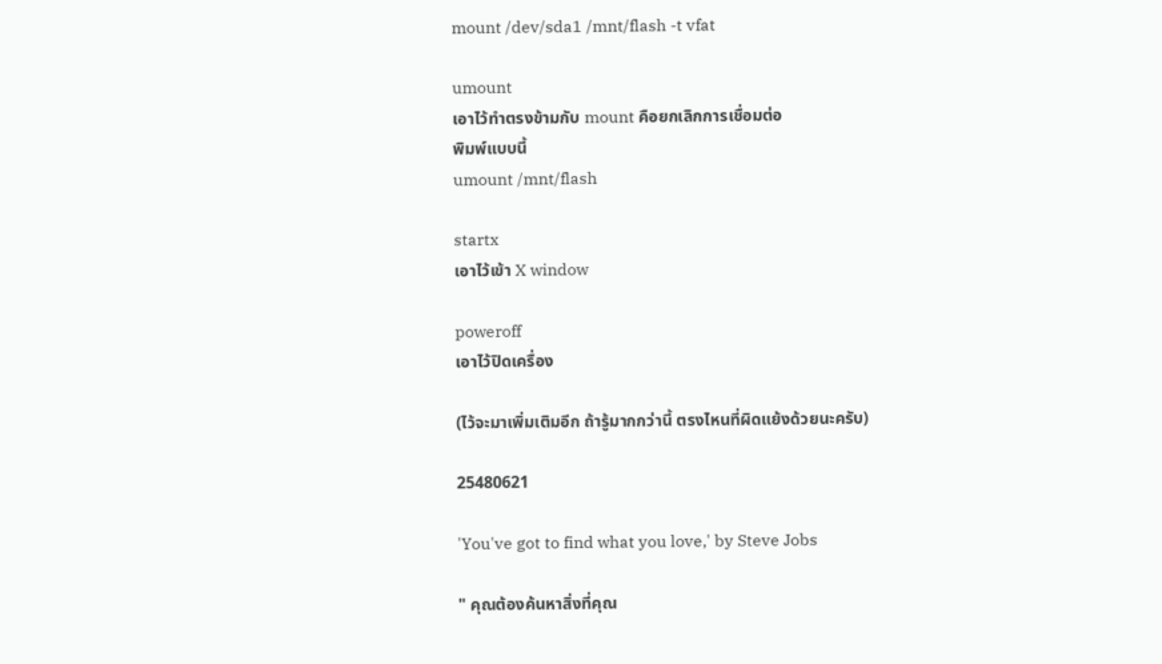mount /dev/sda1 /mnt/flash -t vfat

umount
เอาไว้ทำตรงข้ามกับ mount คือยกเลิกการเชื่อมต่อ
พิมพ์แบบนี้
umount /mnt/flash

startx
เอาไว้เข้า X window

poweroff
เอาไว้ปิดเครื่อง

(ไว้จะมาเพิ่มเติมอีก ถ้ารู้มากกว่านี้ ตรงไหนที่ผิดแย้งด้วยนะครับ)

25480621

'You've got to find what you love,' by Steve Jobs

" คุณต้องค้นหาสิ่งที่คุณ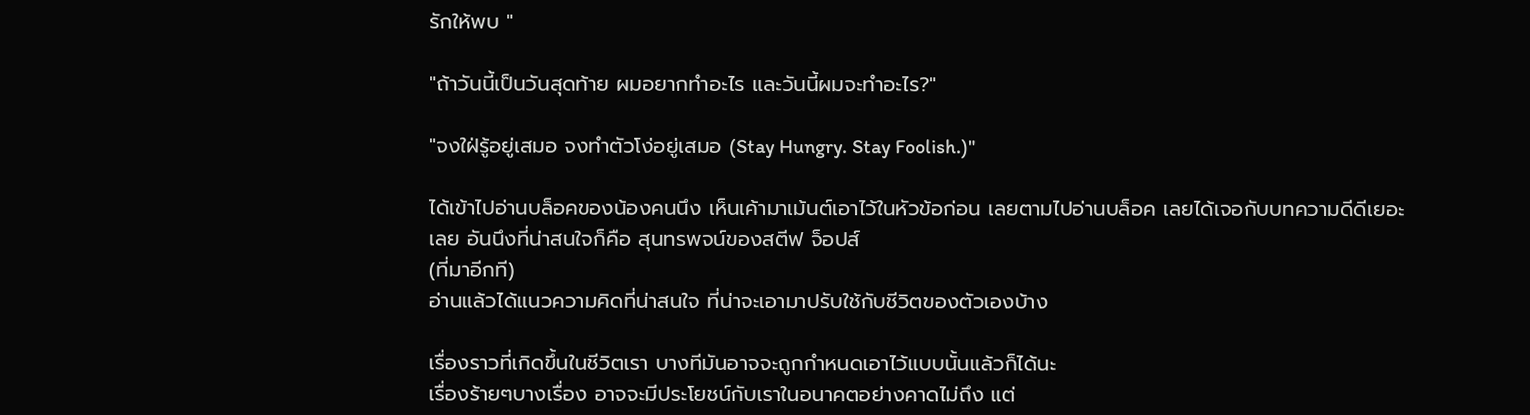รักให้พบ "

"ถ้าวันนี้เป็นวันสุดท้าย ผมอยากทำอะไร และวันนี้ผมจะทำอะไร?"

"จงใฝ่รู้อยู่เสมอ จงทำตัวโง่อยู่เสมอ (Stay Hungry. Stay Foolish.)"

ได้เข้าไปอ่านบล็อคของน้องคนนึง เห็นเค้ามาเม้นต์เอาไว้ในหัวข้อก่อน เลยตามไปอ่านบล็อค เลยได้เจอกับบทความดีดีเยอะเลย อันนึงที่น่าสนใจก็คือ สุนทรพจน์ของสตีฟ จ็อปส์
(ที่มาอีกที)
อ่านแล้วได้แนวความคิดที่น่าสนใจ ที่น่าจะเอามาปรับใช้กับชีวิตของตัวเองบ้าง

เรื่องราวที่เกิดขึ้นในชีวิตเรา บางทีมันอาจจะถูกกำหนดเอาไว้แบบนั้นแล้วก็ได้นะ
เรื่องร้ายๆบางเรื่อง อาจจะมีประโยชน์กับเราในอนาคตอย่างคาดไม่ถึง แต่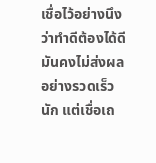เชื่อไว้อย่างนึงว่าทำดีต้องได้ดี
มันคงไม่ส่งผลอย่างรวดเร็วนัก แต่เชื่อเถ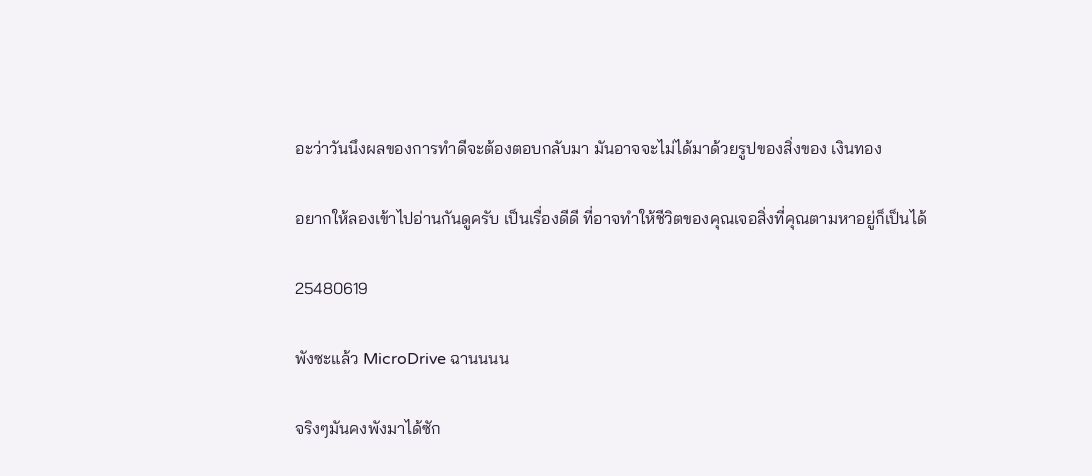อะว่าวันนึงผลของการทำดีจะต้องตอบกลับมา มันอาจจะไม่ได้มาด้วยรูปของสิ่งของ เงินทอง

อยากให้ลองเข้าไปอ่านกันดูครับ เป็นเรื่องดีดี ที่อาจทำให้ชีวิตของคุณเจอสิ่งที่คุณตามหาอยู่ก็เป็นได้

25480619

พังซะแล้ว MicroDrive ฉานนนน

จริงๆมันคงพังมาได้ซัก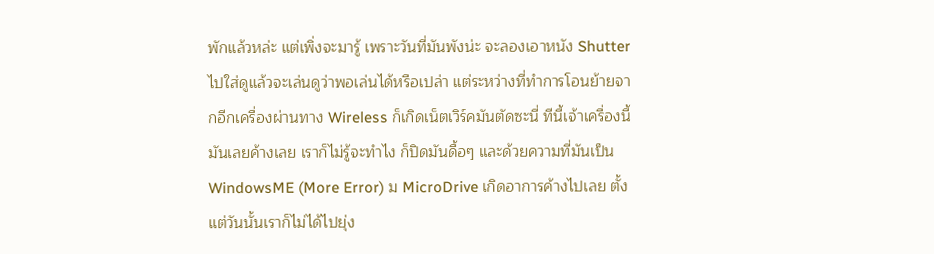พักแล้วหล่ะ แต่เพิ่งจะมารู้ เพราะวันที่มันพังน่ะ จะลองเอาหนัง Shutter ไปใส่ดูแล้วจะเล่นดูว่าพอเล่นได้หรือเปล่า แต่ระหว่างที่ทำการโอนย้ายจากอีกเครื่องผ่านทาง Wireless ก็เกิดเน็ตเวิร์คมันตัดซะนี่ ทีนี้เจ้าเครื่องนี้มันเลยค้างเลย เราก็ไม่รู้จะทำไง ก็ปิดมันดื้อๆ และด้วยความที่มันเป็น WindowsME (More Error) ม MicroDrive เกิดอาการค้างไปเลย ตั้งแต่วันนั้นเราก็ไม่ได้ไปยุ่ง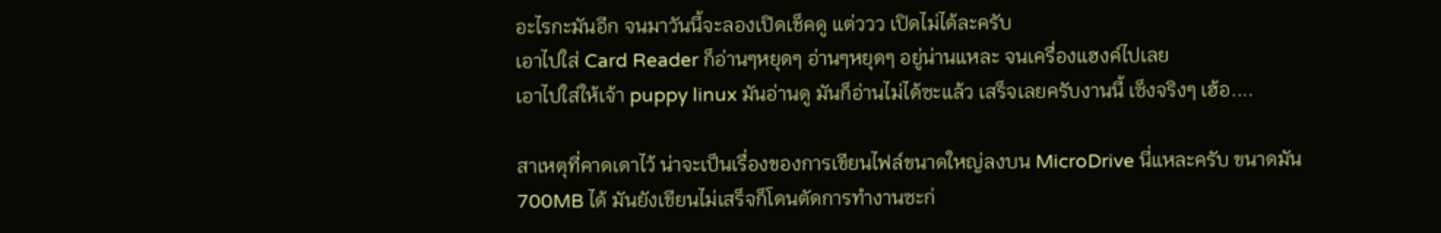อะไรกะมันอีก จนมาวันนี้จะลองเปิดเช็คดู แต่ววว เปิดไม่ได้ละครับ
เอาไปใส่ Card Reader ก็อ่านๆหยุดๆ อ่านๆหยุดๆ อยู่น่านแหละ จนเครื่องแฮงค์ไปเลย
เอาไปใส่ให้เจ้า puppy linux มันอ่านดู มันก็อ่านไม่ได้ซะแล้ว เสร็จเลยครับงานนี้ เซ็งจริงๆ เฮ้อ....

สาเหตุที่คาดเดาไว้ น่าจะเป็นเรื่องของการเขียนไฟล์ขนาดใหญ่ลงบน MicroDrive นี่แหละครับ ขนาดมัน 700MB ได้ มันยังเขียนไม่เสร็จก็โดนตัดการทำงานซะก่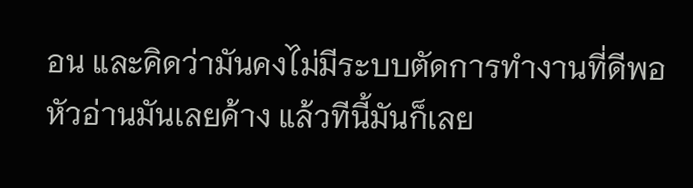อน และคิดว่ามันคงไม่มีระบบตัดการทำงานที่ดีพอ หัวอ่านมันเลยค้าง แล้วทีนี้มันก็เลย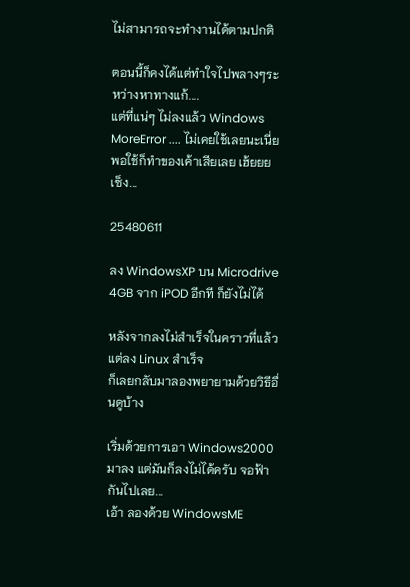ไม่สามารถจะทำงานได้ตามปกติ

ตอนนี้ก็คงได้แต่ทำใจไปพลางๆระหว่างหาทางแก้....
แต่ที่แน่ๆ ไม่ลงแล้ว Windows MoreError .... ไม่เคยใช้เลยนะเนี่ย พอใช้ก็ทำของเค้าเสียเลย เฮ้ยยย เซ็ง...

25480611

ลง WindowsXP บน Microdrive 4GB จาก iPOD อีกที ก็ยังไม่ได้

หลังจากลงไม่สำเร็จในคราวที่แล้ว แต่ลง Linux สำเร็จ
ก็เลยกลับมาลองพยายามด้วยวิธีอื่นดูบ้าง

เริ่มด้วยการเอา Windows2000 มาลง แต่มันก็ลงไม่ได้ครับ จอฟ้ากันไปเลย...
เอ้า ลองด้วย WindowsME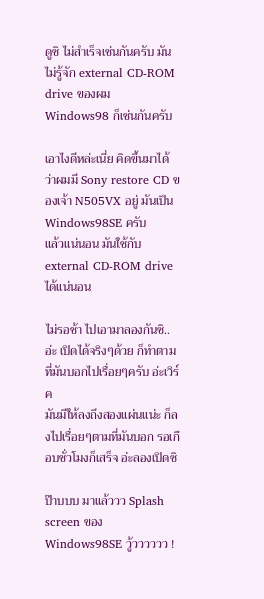ดูซิ ไม่สำเร็จเช่นกันครับ มันไม่รู้จัก external CD-ROM drive ของผม
Windows98 ก็เช่นกันครับ

เอาไงดีหล่ะเนี่ย คิดขึ้นมาได้ ว่าผมมี Sony restore CD ของเจ้า N505VX อยู่ มันเป็น Windows98SE ครับ
แล้วแน่นอน มันใช้กับ external CD-ROM drive ได้แน่นอน

ไม่รอช้า ไปเอามาลองกันซิ.. อ่ะ เปิดได้จริงๆด้วย ก็ทำตามที่มันบอกไปเรื่อยๆครับ อ่ะเวิร์ค
มันมีให้ลงถึงสองแผ่นแน่ะ ก็ลงไปเรื่อยๆตามที่มันบอก รอเกือบชั่วโมงก็เสร็จ อ่ะลองเปิดซิ

ป๊าบบบ มาแล้ววว Splash screen ของ Windows98SE วู้วววววว !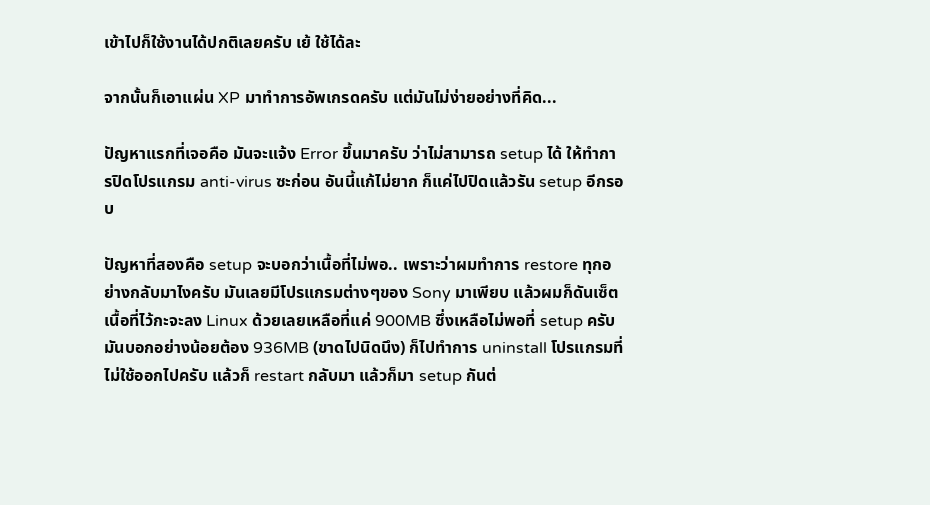เข้าไปก็ใช้งานได้ปกติเลยครับ เย้ ใช้ได้ละ

จากนั้นก็เอาแผ่น XP มาทำการอัพเกรดครับ แต่มันไม่ง่ายอย่างที่คิด...

ปัญหาแรกที่เจอคือ มันจะแจ้ง Error ขึ้นมาครับ ว่าไม่สามารถ setup ได้ ให้ทำการปิดโปรแกรม anti-virus ซะก่อน อันนี้แก้ไม่ยาก ก็แค่ไปปิดแล้วรัน setup อีกรอบ

ปัญหาที่สองคือ setup จะบอกว่าเนื้อที่ไม่พอ.. เพราะว่าผมทำการ restore ทุกอย่างกลับมาไงครับ มันเลยมีโปรแกรมต่างๆของ Sony มาเพียบ แล้วผมก็ดันเซ็ตเนื้อที่ไว้กะจะลง Linux ด้วยเลยเหลือที่แค่ 900MB ซึ่งเหลือไม่พอที่ setup ครับ มันบอกอย่างน้อยต้อง 936MB (ขาดไปนิดนึง) ก็ไปทำการ uninstall โปรแกรมที่ไม่ใช้ออกไปครับ แล้วก็ restart กลับมา แล้วก็มา setup กันต่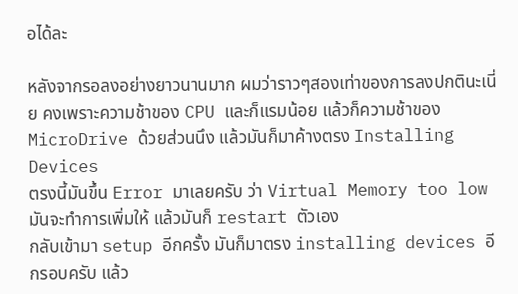อได้ละ

หลังจากรอลงอย่างยาวนานมาก ผมว่าราวๆสองเท่าของการลงปกตินะเนี่ย คงเพราะความช้าของ CPU และก็แรมน้อย แล้วก็ความช้าของ MicroDrive ด้วยส่วนนึง แล้วมันก็มาค้างตรง Installing Devices
ตรงนี้มันขึ้น Error มาเลยครับ ว่า Virtual Memory too low มันจะทำการเพิ่มให้ แล้วมันก็ restart ตัวเอง
กลับเข้ามา setup อีกครั้ง มันก็มาตรง installing devices อีกรอบครับ แล้ว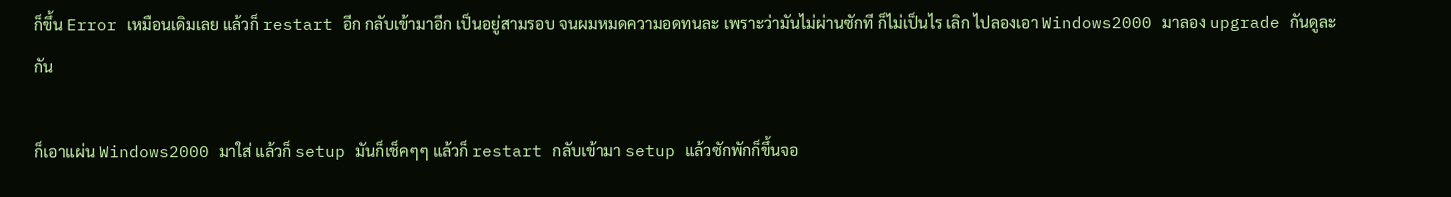ก็ขึ้น Error เหมือนเดิมเลย แล้วก็ restart อีก กลับเข้ามาอีก เป็นอยู่สามรอบ จนผมหมดความอดทนละ เพราะว่ามันไม่ผ่านซักที ก็ไม่เป็นไร เลิก ไปลองเอา Windows2000 มาลอง upgrade กันดูละกัน

ก็เอาแผ่น Windows2000 มาใส่ แล้วก็ setup มันก็เช็คๆๆ แล้วก็ restart กลับเข้ามา setup แล้วซักพักก็ขึ้นจอ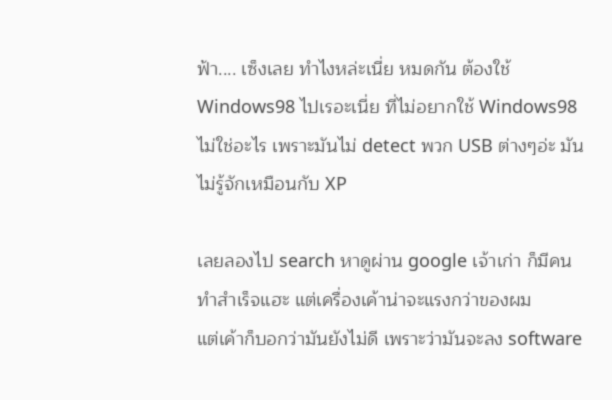ฟ้า.... เซ็งเลย ทำไงหล่ะเนี่ย หมดกัน ต้องใช้ Windows98 ไปเรอะเนี่ย ที่ไม่อยากใช้ Windows98 ไม่ใช่อะไร เพราะมันไม่ detect พวก USB ต่างๆอ่ะ มันไม่รู้จักเหมือนกับ XP

เลยลองไป search หาดูผ่าน google เจ้าเก่า ก็มีคนทำสำเร็จแฮะ แต่เครื่องเค้าน่าจะแรงกว่าของผม
แต่เค้าก็บอกว่ามันยังไม่ดี เพราะว่ามันจะลง software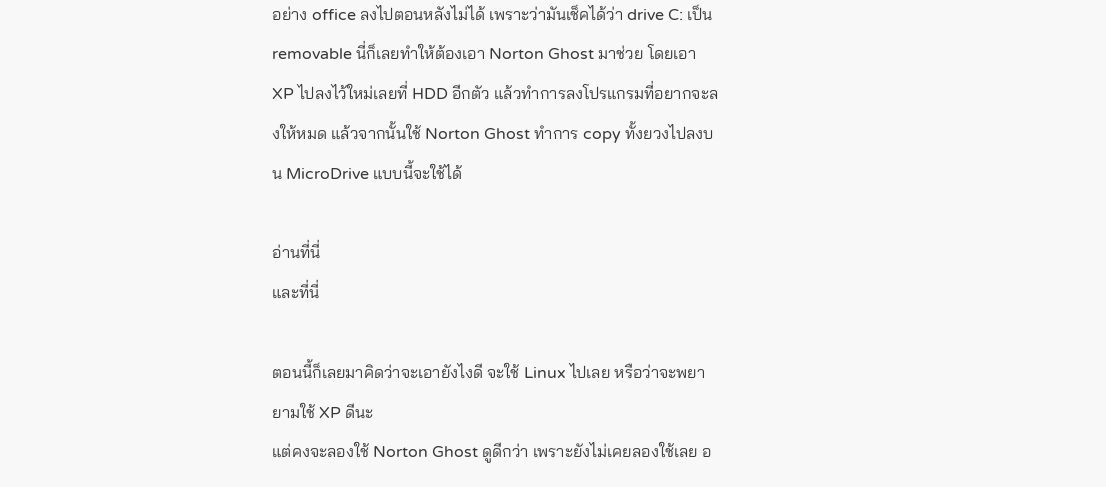อย่าง office ลงไปตอนหลังไม่ได้ เพราะว่ามันเช็คได้ว่า drive C: เป็น removable นี่ก็เลยทำให้ต้องเอา Norton Ghost มาช่วย โดยเอา XP ไปลงไว้ใหม่เลยที่ HDD อีกตัว แล้วทำการลงโปรแกรมที่อยากจะลงให้หมด แล้วจากนั้นใช้ Norton Ghost ทำการ copy ทั้งยวงไปลงบน MicroDrive แบบนี้จะใช้ได้

อ่านที่นี่
และที่นี่

ตอนนี้ก็เลยมาคิดว่าจะเอายังไงดี จะใช้ Linux ไปเลย หรือว่าจะพยายามใช้ XP ดีนะ
แต่คงจะลองใช้ Norton Ghost ดูดีกว่า เพราะยังไม่เคยลองใช้เลย อ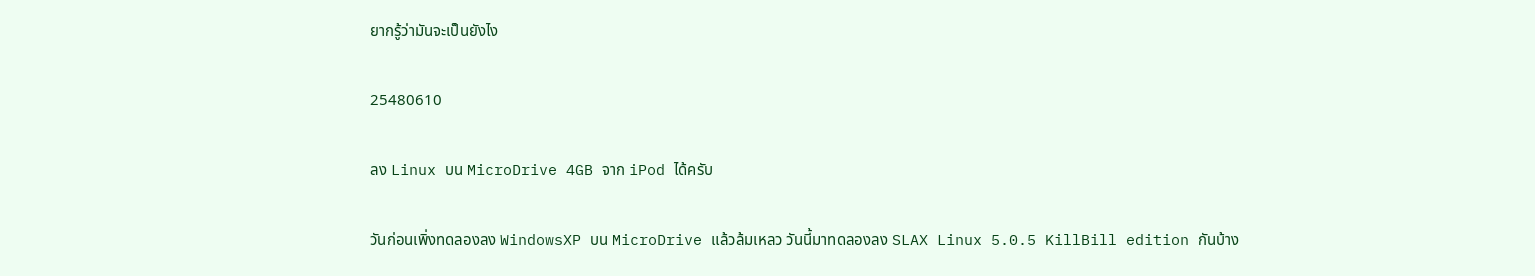ยากรู้ว่ามันจะเป็นยังไง

25480610

ลง Linux บน MicroDrive 4GB จาก iPod ได้ครับ

วันก่อนเพิ่งทดลองลง WindowsXP บน MicroDrive แล้วล้มเหลว วันนี้มาทดลองลง SLAX Linux 5.0.5 KillBill edition กันบ้าง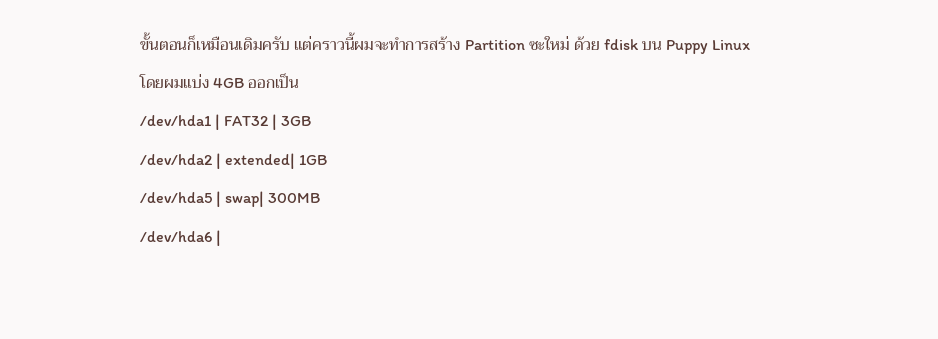ขั้นตอนก็เหมือนเดิมครับ แต่คราวนี้ผมจะทำการสร้าง Partition ซะใหม่ ด้วย fdisk บน Puppy Linux
โดยผมแบ่ง 4GB ออกเป็น
/dev/hda1 | FAT32 | 3GB
/dev/hda2 | extended| 1GB
/dev/hda5 | swap| 300MB
/dev/hda6 |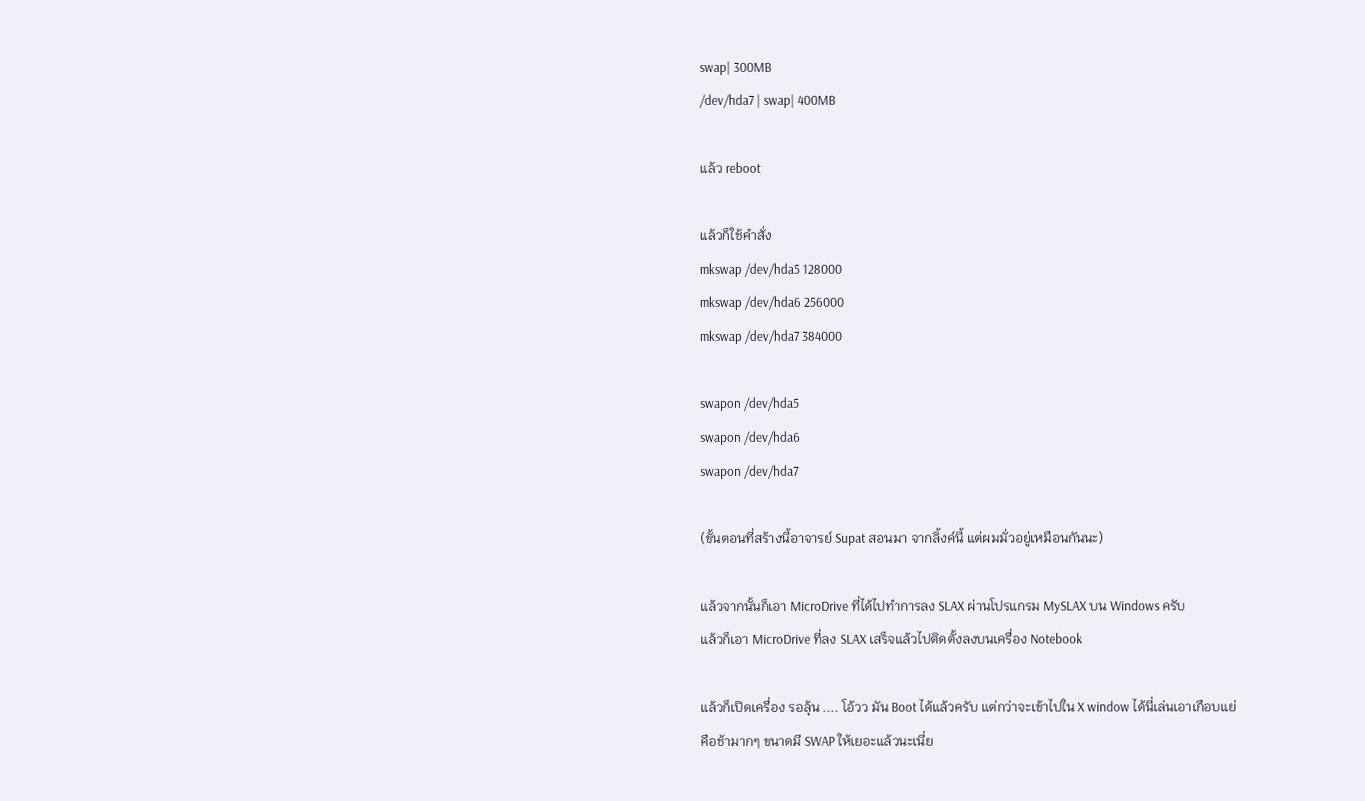swap| 300MB
/dev/hda7 | swap| 400MB

แล้ว reboot

แล้วก็ใช้คำสั่ง
mkswap /dev/hda5 128000
mkswap /dev/hda6 256000
mkswap /dev/hda7 384000

swapon /dev/hda5
swapon /dev/hda6
swapon /dev/hda7

(ขั้นตอนที่สร้างนี้อาจารย์ Supat สอนมา จากลิ้งค์นี้ แต่ผมมั่วอยู่เหมือนกันนะ)

แล้วจากนั้นก็เอา MicroDrive ที่ได้ไปทำการลง SLAX ผ่านโปรแกรม MySLAX บน Windows ครับ
แล้วก็เอา MicroDrive ที่ลง SLAX เสร็จแล้วไปติดตั้งลงบนเครื่อง Notebook

แล้วก็เปิดเครื่อง รอลุ้น .... โอ้วว มัน Boot ได้แล้วครับ แต่กว่าจะเข้าไปใน X window ได้นี่เล่นเอาเกือบแย่
คือช้ามากๆ ขนาดมี SWAP ให้เยอะแล้วนะเนี่ย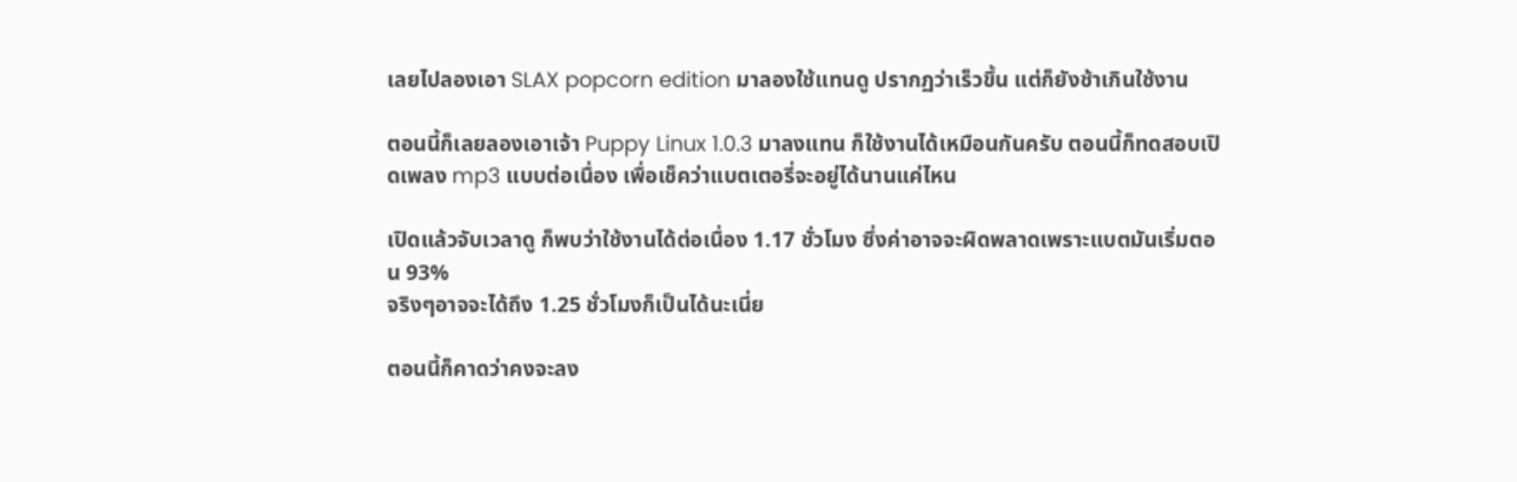เลยไปลองเอา SLAX popcorn edition มาลองใช้แทนดู ปรากฏว่าเร็วขึ้น แต่ก็ยังช้าเกินใช้งาน

ตอนนี้ก็เลยลองเอาเจ้า Puppy Linux 1.0.3 มาลงแทน ก็ใช้งานได้เหมือนกันครับ ตอนนี้ก็ทดสอบเปิดเพลง mp3 แบบต่อเนื่อง เพื่อเช็คว่าแบตเตอรี่จะอยู่ได้นานแค่ไหน

เปิดแล้วจับเวลาดู ก็พบว่าใช้งานได้ต่อเนื่อง 1.17 ชั่วโมง ซึ่งค่าอาจจะผิดพลาดเพราะแบตมันเริ่มตอน 93%
จริงๆอาจจะได้ถึง 1.25 ชั่วโมงก็เป็นได้นะเนี่ย

ตอนนี้ก็คาดว่าคงจะลง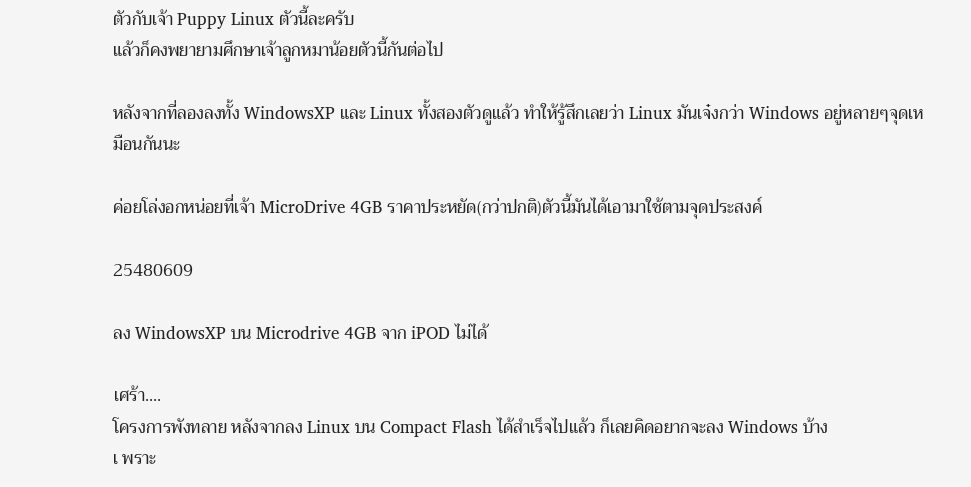ตัวกับเจ้า Puppy Linux ตัวนี้ละครับ
แล้วก็คงพยายามศึกษาเจ้าลูกหมาน้อยตัวนี้กันต่อไป

หลังจากที่ลองลงทั้ง WindowsXP และ Linux ทั้งสองตัวดูแล้ว ทำให้รู้สึกเลยว่า Linux มันเจ๋งกว่า Windows อยู่หลายๆจุดเหมือนกันนะ

ค่อยโล่งอกหน่อยที่เจ้า MicroDrive 4GB ราคาประหยัด(กว่าปกติ)ตัวนี้มันได้เอามาใช้ตามจุดประสงค์

25480609

ลง WindowsXP บน Microdrive 4GB จาก iPOD ไม่ได้

เศร้า....
โครงการพังทลาย หลังจากลง Linux บน Compact Flash ได้สำเร็จไปแล้ว ก็เลยคิดอยากจะลง Windows บ้าง
เ พราะ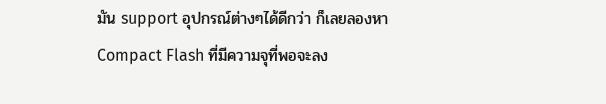มัน support อุปกรณ์ต่างๆได้ดีกว่า ก็เลยลองหา Compact Flash ที่มีความจุที่พอจะลง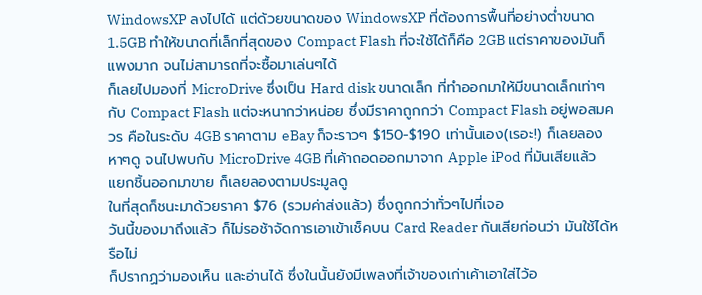WindowsXP ลงไปได้ แต่ด้วยขนาดของ WindowsXP ที่ต้องการพื้นที่อย่างต่ำขนาด 1.5GB ทำให้ขนาดที่เล็กที่สุดของ Compact Flash ที่จะใช้ได้ก็คือ 2GB แต่ราคาของมันก็แพงมาก จนไม่สามารถที่จะซื้อมาเล่นๆได้
ก็เลยไปมองที่ MicroDrive ซึ่งเป็น Hard disk ขนาดเล็ก ที่ทำออกมาให้มีขนาดเล็กเท่าๆกับ Compact Flash แต่จะหนากว่าหน่อย ซึ่งมีราคาถูกกว่า Compact Flash อยู่พอสมควร คือในระดับ 4GB ราคาตาม eBay ก็จะราวๆ $150-$190 เท่านั้นเอง(เรอะ!) ก็เลยลองหาๆดู จนไปพบกับ MicroDrive 4GB ที่เค้าถอดออกมาจาก Apple iPod ที่มันเสียแล้ว แยกชิ้นออกมาขาย ก็เลยลองตามประมูลดู
ในที่สุดก็ชนะมาด้วยราคา $76 (รวมค่าส่งแล้ว) ซึ่งถูกกว่าทั่วๆไปที่เจอ
วันนี้ของมาถึงแล้ว ก็ไม่รอช้าจัดการเอาเข้าเช็คบน Card Reader กันเสียก่อนว่า มันใช้ได้หรือไม่
ก็ปรากฏว่ามองเห็น และอ่านได้ ซึ่งในนั้นยังมีเพลงที่เจ้าของเก่าเค้าเอาใส่ไว้อ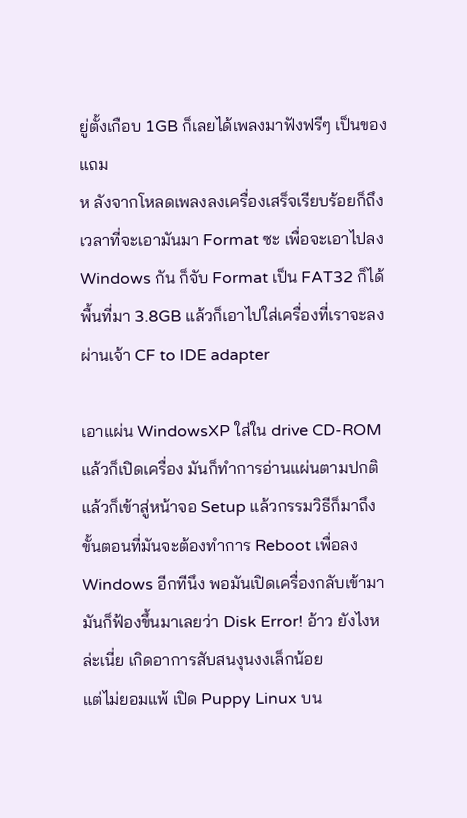ยู่ตั้งเกือบ 1GB ก็เลยได้เพลงมาฟังฟรีๆ เป็นของแถม
ห ลังจากโหลดเพลงลงเครื่องเสร็จเรียบร้อยก็ถึงเวลาที่จะเอามันมา Format ซะ เพื่อจะเอาไปลง Windows กัน ก็จับ Format เป็น FAT32 ก็ได้พื้นที่มา 3.8GB แล้วก็เอาไปใส่เครื่องที่เราจะลงผ่านเจ้า CF to IDE adapter

เอาแผ่น WindowsXP ใส่ใน drive CD-ROM แล้วก็เปิดเครื่อง มันก็ทำการอ่านแผ่นตามปกติ แล้วก็เข้าสู่หน้าจอ Setup แล้วกรรมวิธีก็มาถึงขั้นตอนที่มันจะต้องทำการ Reboot เพื่อลง Windows อีกทีนึง พอมันเปิดเครื่องกลับเข้ามา มันก็ฟ้องขึ้นมาเลยว่า Disk Error! อ้าว ยังไงหล่ะเนี่ย เกิดอาการสับสนงุนงงเล็กน้อย
แต่ไม่ยอมแพ้ เปิด Puppy Linux บน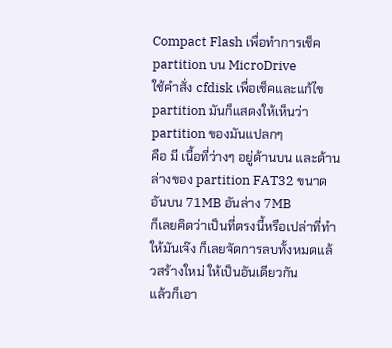Compact Flash เพื่อทำการเช็ค partition บน MicroDrive
ใช้คำสั่ง cfdisk เพื่อเช็คและแก้ไข partition มันก็แสดงให้เห็นว่า partition ของมันแปลกๆ
คือ มี เนื้อที่ว่างๆ อยู่ด้านบน และด้านล่างของ partition FAT32 ขนาดอันบน 71MB อันล่าง 7MB
ก็เลยคิดว่าเป็นที่ตรงนี้หรือเปล่าที่ทำให้มันเจ๊ง ก็เลยจัดการลบทั้งหมดแล้วสร้างใหม่ ให้เป็นอันเดียวกัน
แล้วก็เอา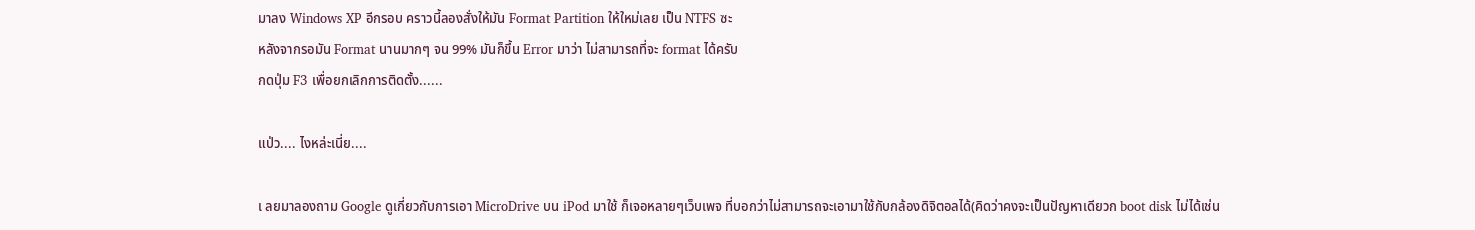มาลง Windows XP อีกรอบ คราวนี้ลองสั่งให้มัน Format Partition ให้ใหม่เลย เป็น NTFS ซะ
หลังจากรอมัน Format นานมากๆ จน 99% มันก็ขึ้น Error มาว่า ไม่สามารถที่จะ format ได้ครับ
กดปุ่ม F3 เพื่อยกเลิกการติดตั้ง......

แป่ว.... ไงหล่ะเนี่ย....

เ ลยมาลองถาม Google ดูเกี่ยวกับการเอา MicroDrive บน iPod มาใช้ ก็เจอหลายๆเว็บเพจ ที่บอกว่าไม่สามารถจะเอามาใช้กับกล้องดิจิตอลได้(คิดว่าคงจะเป็นปัญหาเดียวก boot disk ไม่ได้เช่น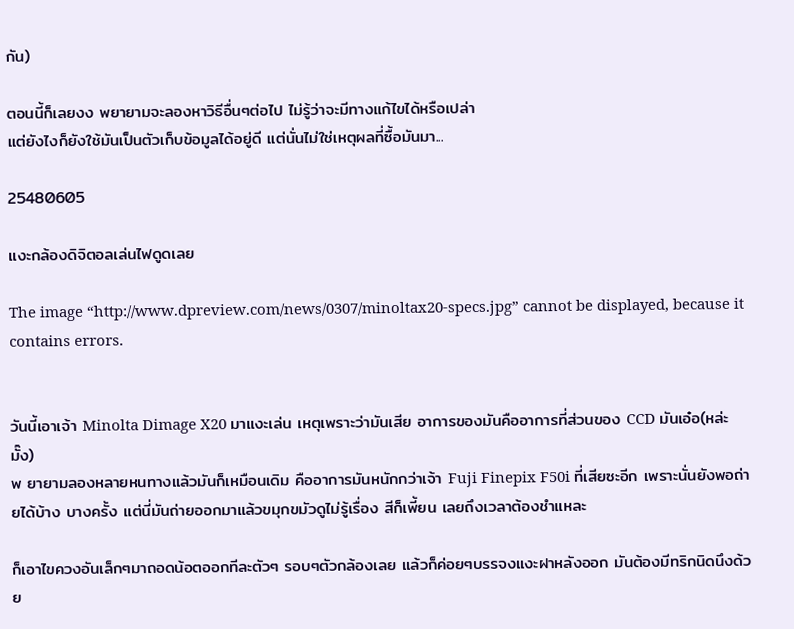กัน)

ตอนนี้ก็เลยงง พยายามจะลองหาวิธีอื่นๆต่อไป ไม่รู้ว่าจะมีทางแก้ไขได้หรือเปล่า
แต่ยังไงก็ยังใช้มันเป็นตัวเก็บข้อมูลได้อยู่ดี แต่นั่นไม่ใช่เหตุผลที่ซื้อมันมา...

25480605

แงะกล้องดิจิตอลเล่นไฟดูดเลย

The image “http://www.dpreview.com/news/0307/minoltax20-specs.jpg” cannot be displayed, because it contains errors.


วันนี้เอาเจ้า Minolta Dimage X20 มาแงะเล่น เหตุเพราะว่ามันเสีย อาการของมันคืออาการที่ส่วนของ CCD มันเอ๋อ(หล่ะมั๊ง)
พ ยายามลองหลายหนทางแล้วมันก็เหมือนเดิม คืออาการมันหนักกว่าเจ้า Fuji Finepix F50i ที่เสียซะอีก เพราะนั่นยังพอถ่ายได้บ้าง บางครั้ง แต่นี่มันถ่ายออกมาแล้วขมุกขมัวดูไม่รู้เรื่อง สีก็เพี้ยน เลยถึงเวลาต้องชำแหละ

ก็เอาไขควงอันเล็กๆมาถอดน้อตออกทีละตัวๆ รอบๆตัวกล้องเลย แล้วก็ค่อยๆบรรจงแงะฝาหลังออก มันต้องมีทริกนิดนึงด้วย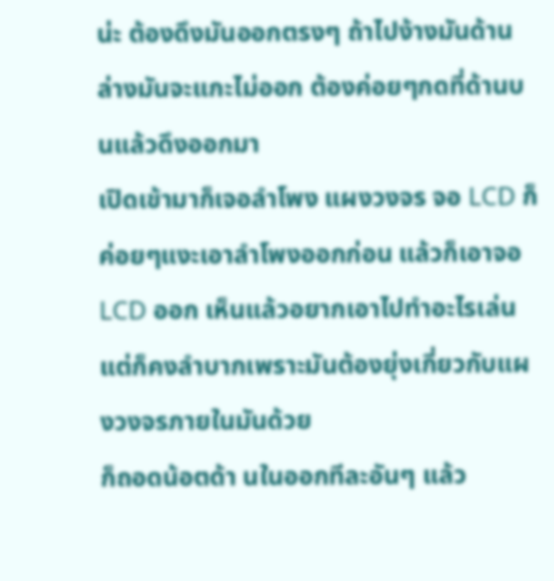น่ะ ต้องดึงมันออกตรงๆ ถ้าไปง้างมันด้านล่างมันจะแกะไม่ออก ต้องค่อยๆกดที่ด้านบนแล้วดึงออกมา
เปิดเข้ามาก็เจอลำโพง แผงวงจร จอ LCD ก็ค่อยๆแงะเอาลำโพงออกก่อน แล้วก็เอาจอ LCD ออก เห็นแล้วอยากเอาไปทำอะไรเล่น แต่ก็คงลำบากเพราะมันต้องยุ่งเกี่ยวกับแผงวงจรภายในมันด้วย
ก็ถอดน้อตด้า นในออกทีละอันๆ แล้ว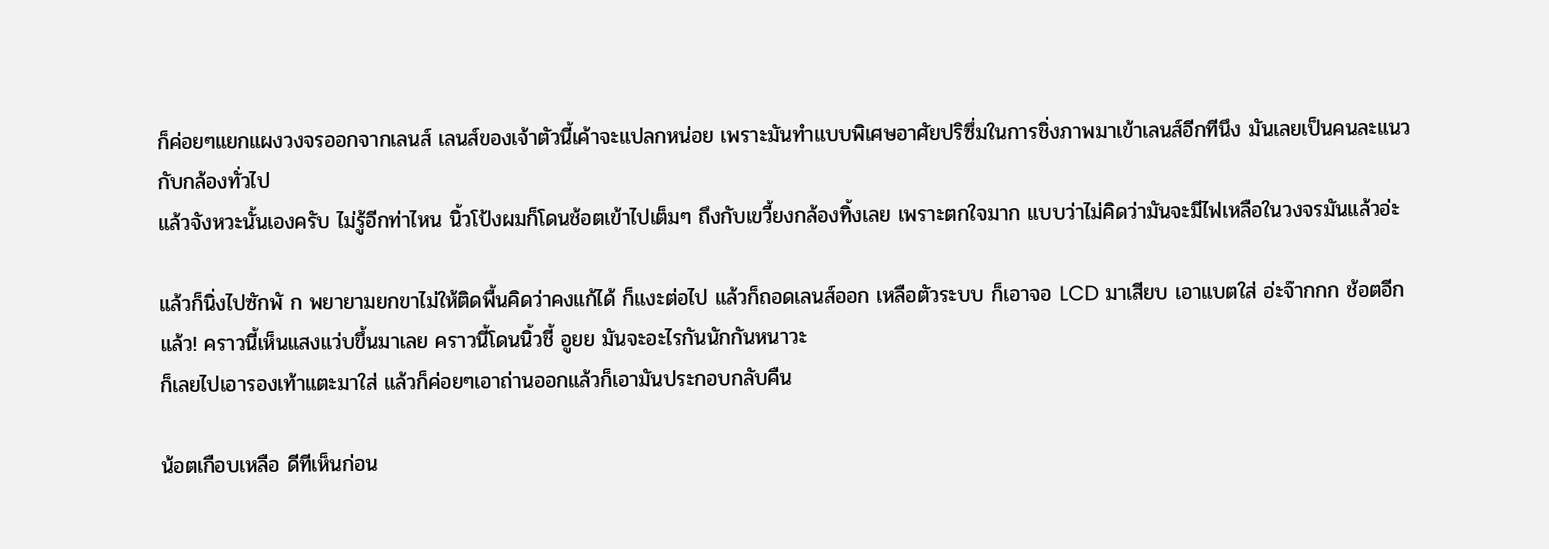ก็ค่อยๆแยกแผงวงจรออกจากเลนส์ เลนส์ของเจ้าตัวนี้เค้าจะแปลกหน่อย เพราะมันทำแบบพิเศษอาศัยปริซึ่มในการชิ่งภาพมาเข้าเลนส์อีกทีนึง มันเลยเป็นคนละแนวกับกล้องทั่วไป
แล้วจังหวะนั้นเองครับ ไม่รู้อีกท่าไหน นิ้วโป้งผมก็โดนช้อตเข้าไปเต็มๆ ถึงกับเขวี้ยงกล้องทิ้งเลย เพราะตกใจมาก แบบว่าไม่คิดว่ามันจะมีไฟเหลือในวงจรมันแล้วอ่ะ

แล้วก็นิ่งไปซักพั ก พยายามยกขาไม่ให้ติดพื้นคิดว่าคงแก้ได้ ก็แงะต่อไป แล้วก็ถอดเลนส์ออก เหลือตัวระบบ ก็เอาจอ LCD มาเสียบ เอาแบตใส่ อ่ะจ๊ากกก ช้อตอีกแล้ว! คราวนี้เห็นแสงแว่บขึ้นมาเลย คราวนี้โดนนิ้วชี้ อูยย มันจะอะไรกันนักกันหนาวะ
ก็เลยไปเอารองเท้าแตะมาใส่ แล้วก็ค่อยๆเอาถ่านออกแล้วก็เอามันประกอบกลับคืน

น้อตเกือบเหลือ ดีทีเห็นก่อน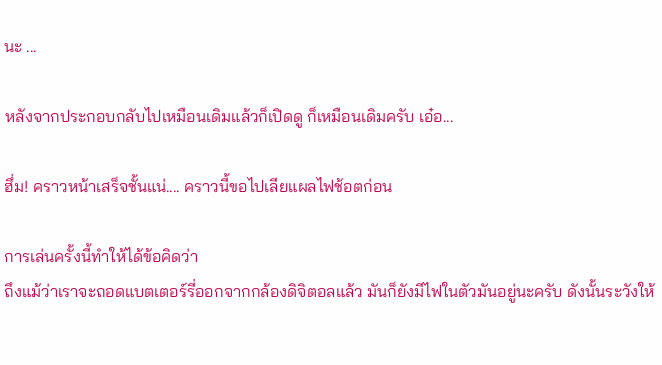นะ ...

หลังจากประกอบกลับไปเหมือนเดิมแล้วก็เปิดดู ก็เหมือนเดิมครับ เอ๋อ...

ฮึ่ม! คราวหน้าเสร็จชั้นแน่.... คราวนี้ขอไปเลียแผลไฟช้อตก่อน

การเล่นครั้งนี้ทำให้ได้ข้อคิดว่า
ถึงแม้ว่าเราจะถอดแบตเตอร์รี่ออกจากกล้องดิจิตอลแล้ว มันก็ยังมีไฟในตัวมันอยู่นะครับ ดังนั้นระวังให้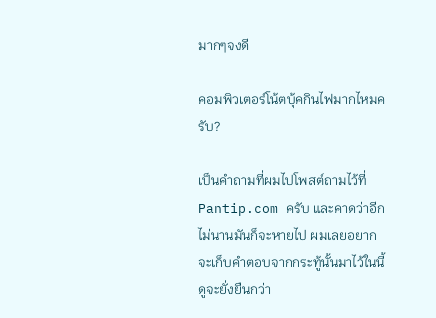มากๆจงดี

คอมพิวเตอร์โน้ตบุ้คกินไฟมากไหมครับ?

เป็นคำถามที่ผมไปโพสต์ถามไว้ที่ Pantip.com ครับ และคาดว่าอีกไม่นานมันก็จะหายไป ผมเลยอยากจะเก็บคำตอบจากกระทู้นั้นมาไว้ในนี้ดูจะยั่งยืนกว่า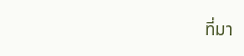ที่มา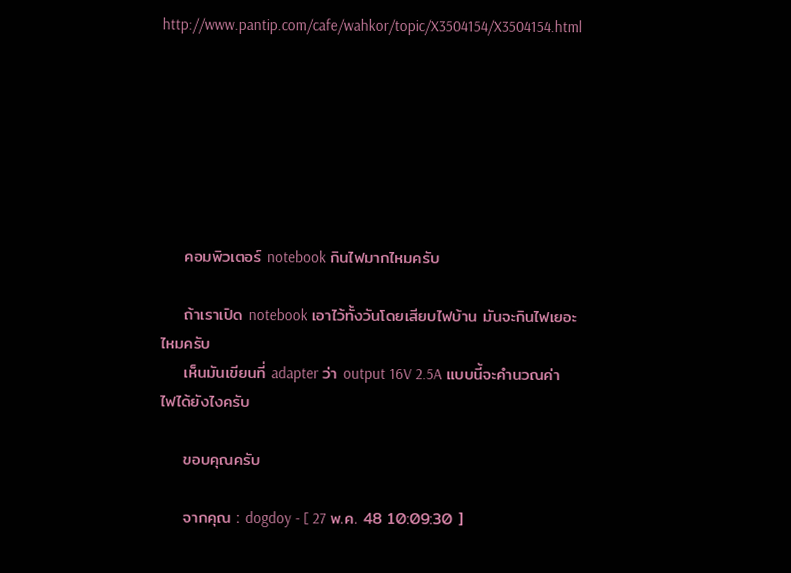http://www.pantip.com/cafe/wahkor/topic/X3504154/X3504154.html







    คอมพิวเตอร์ notebook กินไฟมากไหมครับ

    ถ้าเราเปิด notebook เอาไว้ทั้งวันโดยเสียบไฟบ้าน มันจะกินไฟเยอะไหมครับ
    เห็นมันเขียนที่ adapter ว่า output 16V 2.5A แบบนี้จะคำนวณค่าไฟได้ยังไงครับ

    ขอบคุณครับ

    จากคุณ : dogdoy - [ 27 พ.ค. 48 10:09:30 ]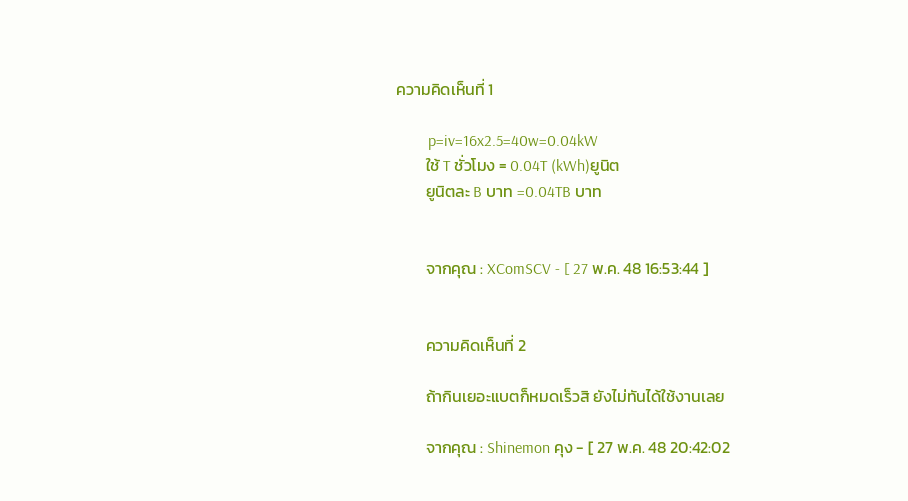ความคิดเห็นที่ 1

        p=iv=16x2.5=40w=0.04kW
        ใช้ T ชั่วโมง = 0.04T (kWh)ยูนิต
        ยูนิตละ B บาท =0.04TB บาท


        จากคุณ : XComSCV - [ 27 พ.ค. 48 16:53:44 ]


        ความคิดเห็นที่ 2

        ถ้ากินเยอะแบตก็หมดเร็วสิ ยังไม่ทันได้ใช้งานเลย

        จากคุณ : Shinemon คุง - [ 27 พ.ค. 48 20:42:02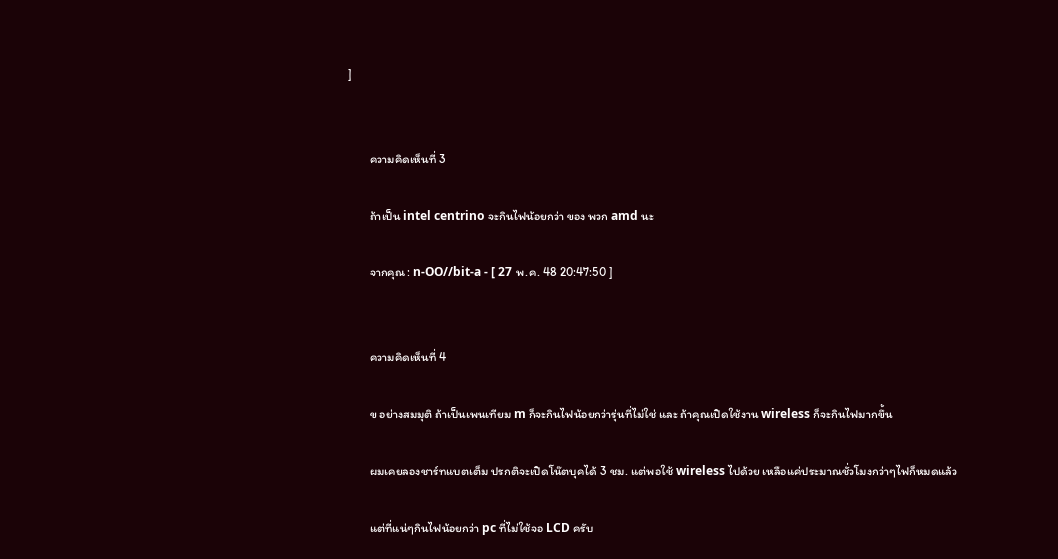]


        ความคิดเห็นที่ 3

        ถ้าเป็น intel centrino จะกินไฟน้อยกว่า ของ พวก amd นะ

        จากคุณ : n-OO//bit-a - [ 27 พ.ค. 48 20:47:50 ]


        ความคิดเห็นที่ 4

        ข อย่างสมมุติ ถ้าเป็นเพนเทียม m ก็จะกินไฟน้อยกว่ารุ่นที่ไม่ใช่ และ ถ้าคุณเปิดใช้งาน wireless ก็จะกินไฟมากขึ้น

        ผมเคยลองชาร์ทแบตเต็ม ปรกติจะเปิดโน๊ตบุคได้ 3 ชม. แต่พอใช้ wireless ไปด้วย เหลือแค่ประมาณชั่วโมงกว่าๆไฟก็หมดแล้ว

        แต่ที่แน่ๆกินไฟน้อยกว่า pc ที่ไม่ใช้จอ LCD ครับ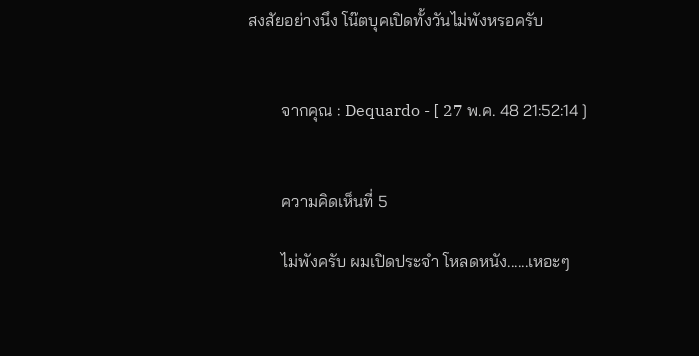สงสัยอย่างนึง โน๊ตบุคเปิดทั้งวันไม่พังหรอครับ


        จากคุณ : Dequardo - [ 27 พ.ค. 48 21:52:14 ]


        ความคิดเห็นที่ 5

        ไม่พังครับ ผมเปิดประจำ โหลดหนัง......เหอะๆ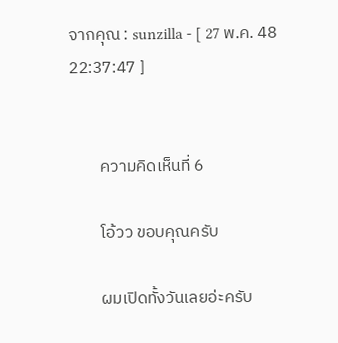จากคุณ : sunzilla - [ 27 พ.ค. 48 22:37:47 ]


        ความคิดเห็นที่ 6

        โอ้วว ขอบคุณครับ

        ผมเปิดทั้งวันเลยอ่ะครับ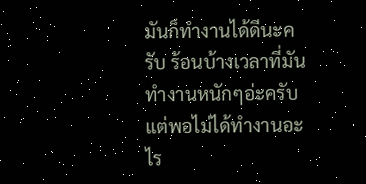มันก็ทำงานได้ดีนะครับ ร้อนบ้างเวลาที่มันทำงานหนักๆอ่ะครับ แต่พอไม่ได้ทำงานอะไร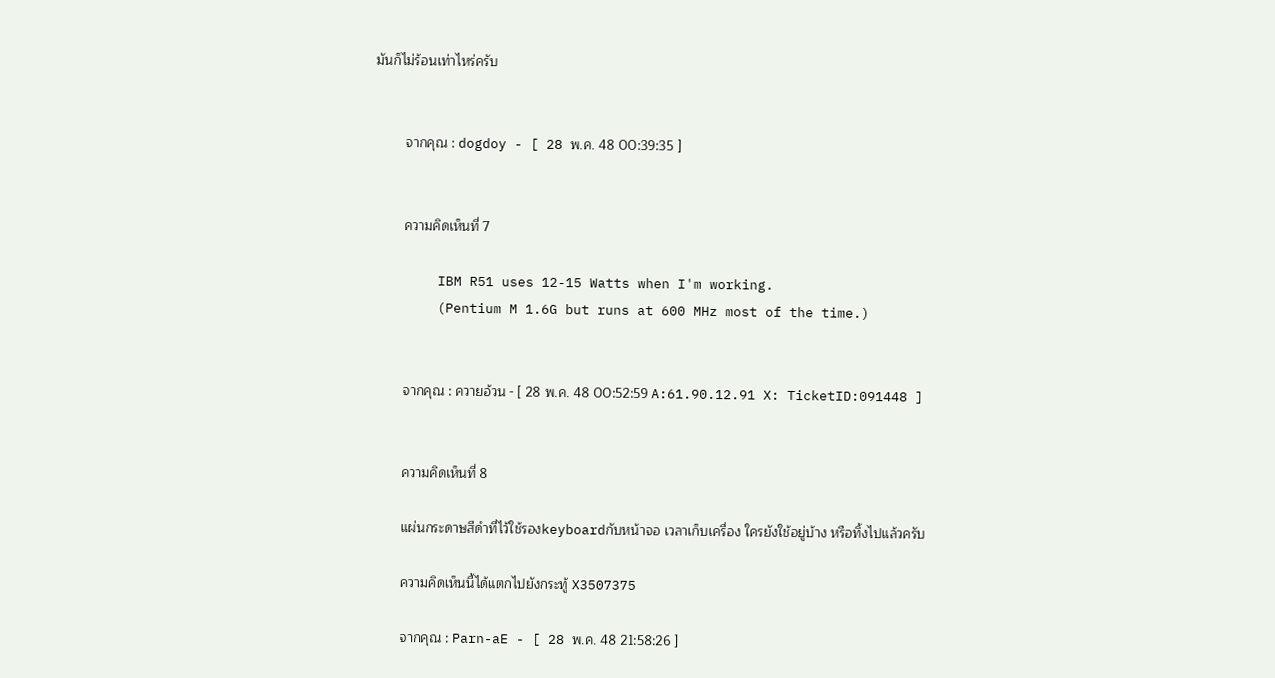มันก็ไม่ร้อนเท่าไหร่ครับ


        จากคุณ : dogdoy - [ 28 พ.ค. 48 00:39:35 ]


        ความคิดเห็นที่ 7

        IBM R51 uses 12-15 Watts when I'm working.
        (Pentium M 1.6G but runs at 600 MHz most of the time.)


        จากคุณ : ควายอ้วน - [ 28 พ.ค. 48 00:52:59 A:61.90.12.91 X: TicketID:091448 ]


        ความคิดเห็นที่ 8

        แผ่นกระดาษสีดำที่ไว้ใช้รองkeyboardกับหน้าจอ เวลาเก็บเครื่อง ใครยังใช้อยู่บ้าง หรือทิ้งไปแล้วครับ

        ความคิดเห็นนี้ได้แตกไปยังกระทู้ X3507375

        จากคุณ : Parn-aE - [ 28 พ.ค. 48 21:58:26 ]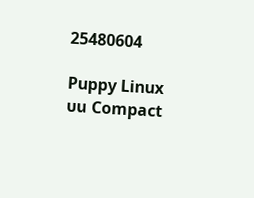25480604

Puppy Linux บน Compact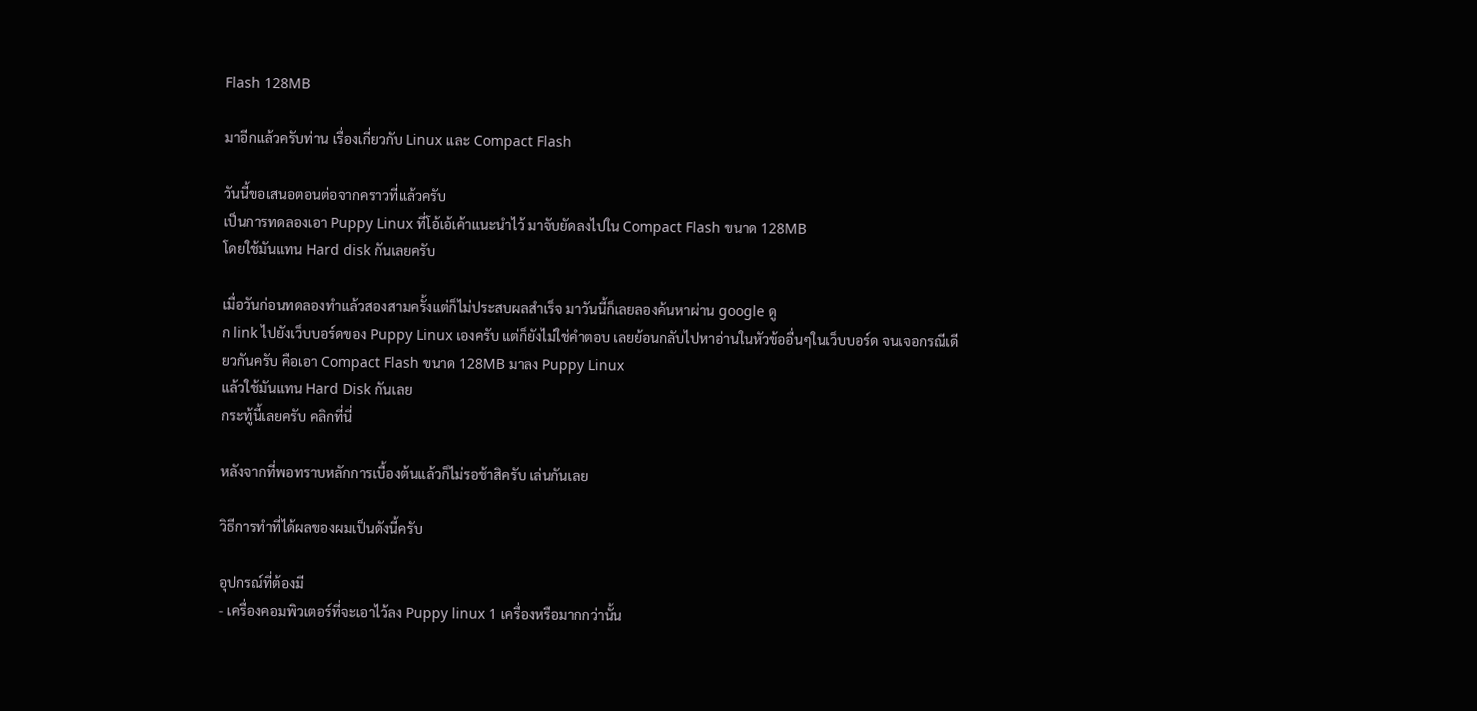Flash 128MB

มาอีกแล้วครับท่าน เรื่องเกี่ยวกับ Linux และ Compact Flash

วันนี้ขอเสนอตอนต่อจากคราวที่แล้วครับ
เป็นการทดลองเอา Puppy Linux ที่โอ้เอ้เค้าแนะนำไว้ มาจับยัดลงไปใน Compact Flash ขนาด 128MB
โดยใช้มันแทน Hard disk กันเลยครับ

เมื่อวันก่อนทดลองทำแล้วสองสามครั้งแต่ก็ไม่ประสบผลสำเร็จ มาวันนี้ก็เลยลองค้นหาผ่าน google ดู
ก link ไปยังเว็บบอร์ดของ Puppy Linux เองครับ แต่ก็ยังไม่ใช่คำตอบ เลยย้อนกลับไปหาอ่านในหัวข้ออื่นๆในเว็บบอร์ด จนเจอกรณีเดียวกันครับ คือเอา Compact Flash ขนาด 128MB มาลง Puppy Linux
แล้วใช้มันแทน Hard Disk กันเลย
กระทู้นี้เลยครับ คลิกที่นี่

หลังจากที่พอทราบหลักการเบื้องต้นแล้วก็ไม่รอช้าสิครับ เล่นกันเลย

วิธีการทำที่ได้ผลของผมเป็นดังนี้ครับ

อุปกรณ์ที่ต้องมี
- เครื่องคอมพิวเตอร์ที่จะเอาไว้ลง Puppy linux 1 เครื่องหรือมากกว่านั้น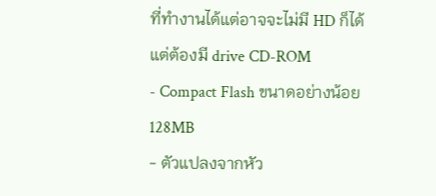ที่ทำงานได้แต่อาจจะไม่มี HD ก็ได้ แต่ต้องมี drive CD-ROM
- Compact Flash ขนาดอย่างน้อย 128MB
- ตัวแปลงจากหัว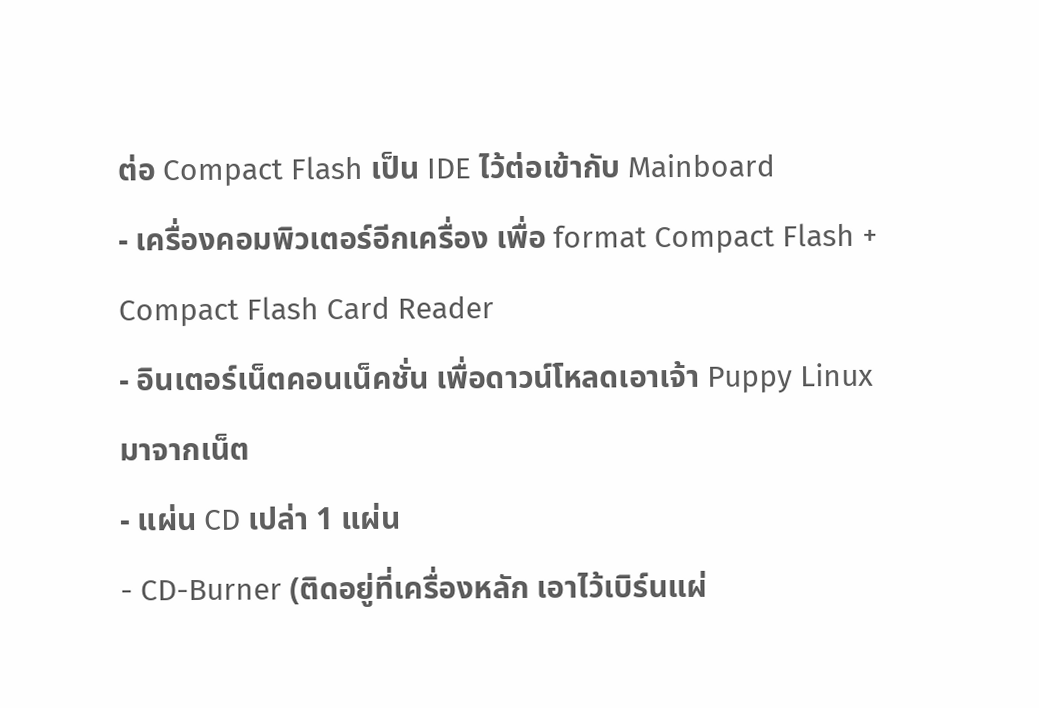ต่อ Compact Flash เป็น IDE ไว้ต่อเข้ากับ Mainboard
- เครื่องคอมพิวเตอร์อีกเครื่อง เพื่อ format Compact Flash + Compact Flash Card Reader
- อินเตอร์เน็ตคอนเน็คชั่น เพื่อดาวน์โหลดเอาเจ้า Puppy Linux มาจากเน็ต
- แผ่น CD เปล่า 1 แผ่น
- CD-Burner (ติดอยู่ที่เครื่องหลัก เอาไว้เบิร์นแผ่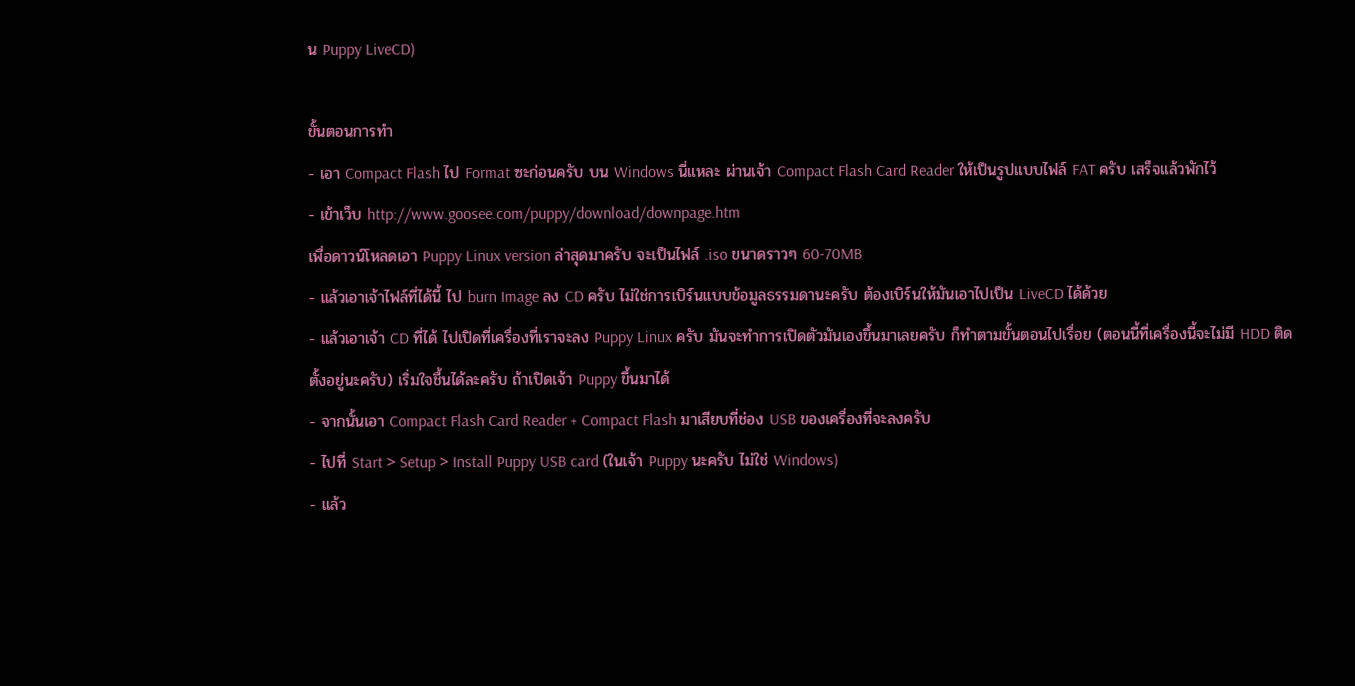น Puppy LiveCD)

ขั้นตอนการทำ
- เอา Compact Flash ไป Format ซะก่อนครับ บน Windows นี่แหละ ผ่านเจ้า Compact Flash Card Reader ให้เป็นรูปแบบไฟล์ FAT ครับ เสร็จแล้วพักไว้
- เข้าเว็บ http://www.goosee.com/puppy/download/downpage.htm
เพื่อดาวน์โหลดเอา Puppy Linux version ล่าสุดมาครับ จะเป็นไฟล์ .iso ขนาดราวๆ 60-70MB
- แล้วเอาเจ้าไฟล์ที่ได้นี้ ไป burn Image ลง CD ครับ ไม่ใช่การเบิร์นแบบข้อมูลธรรมดานะครับ ต้องเบิร์นให้มันเอาไปเป็น LiveCD ได้ด้วย
- แล้วเอาเจ้า CD ที่ได้ ไปเปิดที่เครื่องที่เราจะลง Puppy Linux ครับ มันจะทำการเปิดตัวมันเองขึ้นมาเลยครับ ก็ทำตามขั้นตอนไปเรื่อย (ตอนนี้ที่เครื่องนี้จะไม่มี HDD ติดตั้งอยู่นะครับ) เริ่มใจชื้นได้ละครับ ถ้าเปิดเจ้า Puppy ขึ้นมาได้
- จากนั้นเอา Compact Flash Card Reader + Compact Flash มาเสียบที่ช่อง USB ของเครื่องที่จะลงครับ
- ไปที่ Start > Setup > Install Puppy USB card (ในเจ้า Puppy นะครับ ไม่ใช่ Windows)
- แล้ว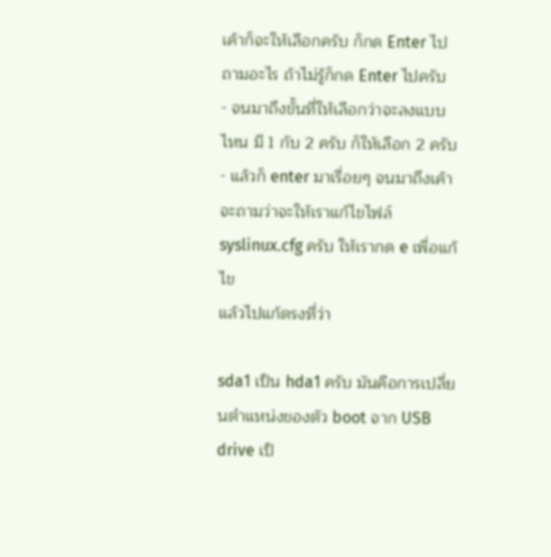เค้าก็จะให้เลือกครับ ก็กด Enter ไป ถามอะไร ถ้าไม่รู้ก็กด Enter ไปครับ
- จนมาถึงขั้นที่ให้เลือกว่าจะลงแบบไหน มี 1 กับ 2 ครับ ก็ให้เลือก 2 ครับ
- แล้วก็ enter มาเรื่อยๆ จนมาถึงเค้าจะถามว่าจะให้เราแก้ไขไฟล์ syslinux.cfg ครับ ให้เรากด e เพื่อแก้ไข
แล้วไปแก้ตรงที่ว่า

sda1 เป็น hda1 ครับ มันคือการเปลี่ยนตำแหน่งของตัว boot จาก USB drive เป็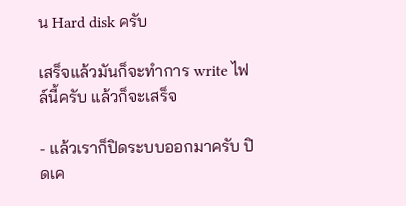น Hard disk ครับ

เสร็จแล้วมันก็จะทำการ write ไฟล์นี้ครับ แล้วก็จะเสร็จ

- แล้วเราก็ปิดระบบออกมาครับ ปิดเค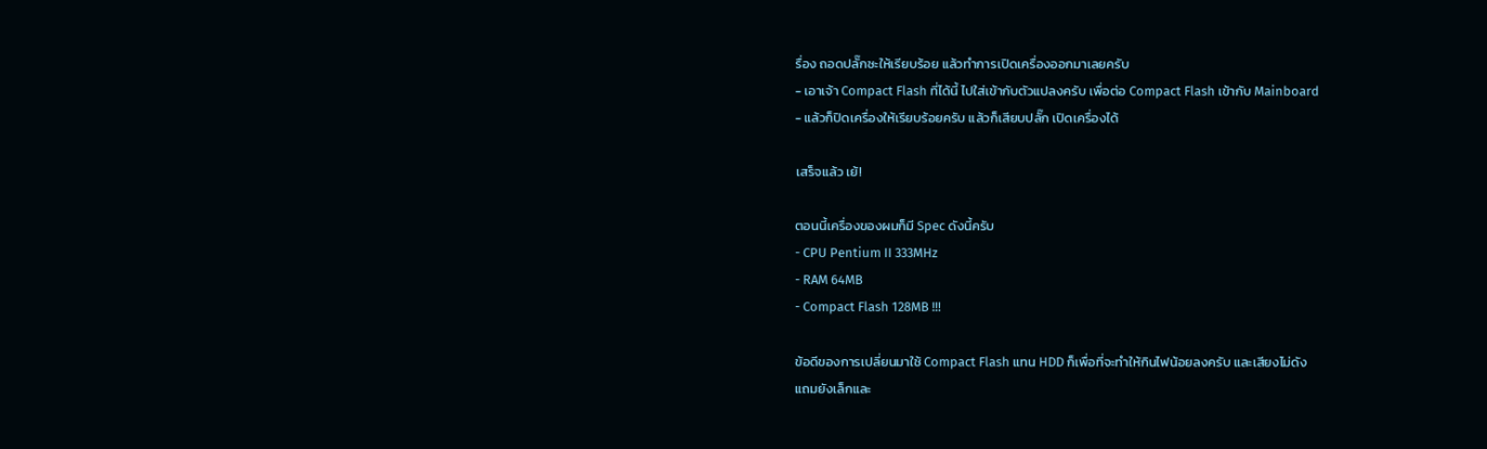รื่อง ถอดปลั๊กซะให้เรียบร้อย แล้วทำการเปิดเครื่องออกมาเลยครับ
- เอาเจ้า Compact Flash ที่ได้นี้ ไปใส่เข้ากับตัวแปลงครับ เพื่อต่อ Compact Flash เข้ากับ Mainboard
- แล้วก็ปิดเครื่องให้เรียบร้อยครับ แล้วก็เสียบปลั๊ก เปิดเครื่องได้

เสร็จแล้ว เย้!

ตอนนี้เครื่องของผมก็มี Spec ดังนี้ครับ
- CPU Pentium II 333MHz
- RAM 64MB
- Compact Flash 128MB !!!

ข้อดีของการเปลี่ยนมาใช้ Compact Flash แทน HDD ก็เพื่อที่จะทำให้กินไฟน้อยลงครับ และเสียงไม่ดัง
แถมยังเล็กและ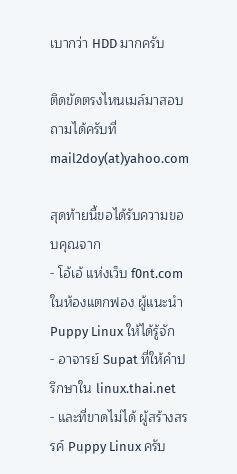เบากว่า HDD มากครับ

ติดขัดตรงไหนเมล์มาสอบถามได้ครับที่ mail2doy(at)yahoo.com

สุดท้ายนี้ขอได้รับความขอบคุณจาก
- โอ้เอ้ แห่งเว็บ f0nt.com ในห้องแตกฟอง ผู้แนะนำ Puppy Linux ให้ได้รู้จัก
- อาจารย์ Supat ที่ให้คำปรึกษาใน linux.thai.net
- และที่ขาดไม่ได้ ผู้สร้างสรรค์ Puppy Linux ครับ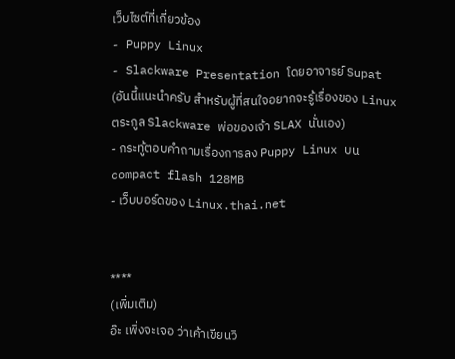เว็บไซต์ที่เกี่ยวข้อง
- Puppy Linux
- Slackware Presentation โดยอาจารย์ Supat (อันนี้แนะนำครับ สำหรับผู้ที่สนใจอยากจะรู้เรื่องของ Linux ตระกูล Slackware พ่อของเจ้า SLAX นั่นเอง)
- กระทู้ตอบคำถามเรื่องการลง Puppy Linux บน compact flash 128MB
- เว็บบอร์ดของ Linux.thai.net


****
(เพิ่มเติม)
อ๊ะ เพิ่งจะเจอ ว่าเค้าเขียนวิ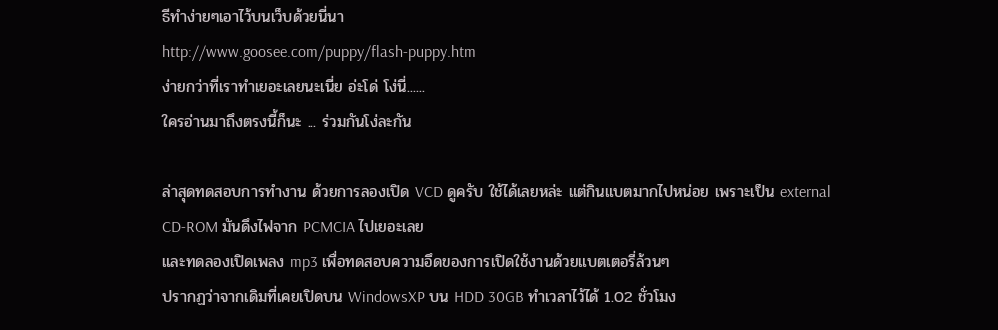ธีทำง่ายๆเอาไว้บนเว็บด้วยนี่นา
http://www.goosee.com/puppy/flash-puppy.htm
ง่ายกว่าที่เราทำเยอะเลยนะเนี่ย อ่ะโด่ โง่นี่......
ใครอ่านมาถึงตรงนี้ก็นะ ... ร่วมกันโง่ละกัน

ล่าสุดทดสอบการทำงาน ด้วยการลองเปิด VCD ดูครับ ใช้ได้เลยหล่ะ แต่กินแบตมากไปหน่อย เพราะเป็น external CD-ROM มันดึงไฟจาก PCMCIA ไปเยอะเลย
และทดลองเปิดเพลง mp3 เพื่อทดสอบความอึดของการเปิดใช้งานด้วยแบตเตอรี่ล้วนๆ
ปรากฏว่าจากเดิมที่เคยเปิดบน WindowsXP บน HDD 30GB ทำเวลาไว้ได้ 1.02 ชั่วโมง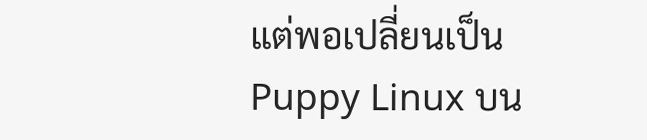แต่พอเปลี่ยนเป็น Puppy Linux บน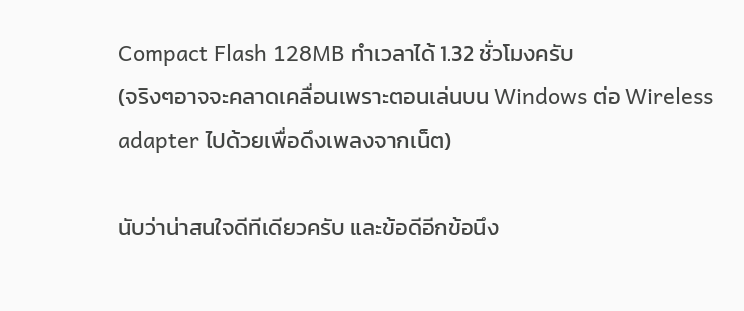Compact Flash 128MB ทำเวลาได้ 1.32 ชั่วโมงครับ
(จริงๆอาจจะคลาดเคลื่อนเพราะตอนเล่นบน Windows ต่อ Wireless adapter ไปด้วยเพื่อดึงเพลงจากเน็ต)

นับว่าน่าสนใจดีทีเดียวครับ และข้อดีอีกข้อนึง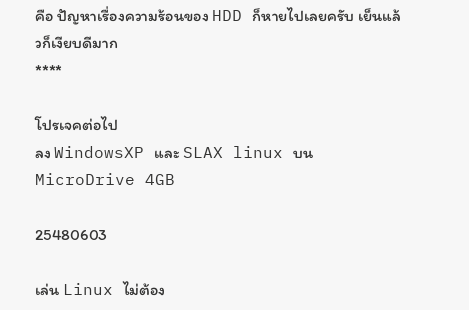คือ ปัญหาเรื่องความร้อนของ HDD ก็หายไปเลยครับ เย็นแล้วก็เงียบดีมาก
****

โปรเจคต่อไป
ลง WindowsXP และ SLAX linux บน MicroDrive 4GB

25480603

เล่น Linux ไม่ต้อง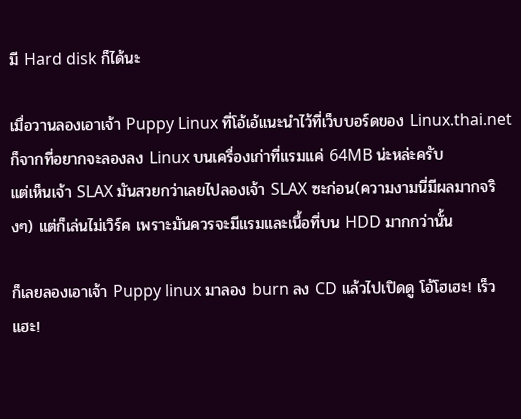มี Hard disk ก็ได้นะ

เมื่อวานลองเอาเจ้า Puppy Linux ที่โอ้เอ้แนะนำไว้ที่เว็บบอร์ดของ Linux.thai.net
ก็จากที่อยากจะลองลง Linux บนเครื่องเก่าที่แรมแค่ 64MB น่ะหล่ะครับ
แต่เห็นเจ้า SLAX มันสวยกว่าเลยไปลองเจ้า SLAX ซะก่อน(ความงามนี่มีผลมากจริงๆ) แต่ก็เล่นไม่เวิร์ค เพราะมันควรจะมีแรมและเนื้อที่บน HDD มากกว่านั้น

ก็เลยลองเอาเจ้า Puppy linux มาลอง burn ลง CD แล้วไปเปิดดู โอ้โฮเฮะ! เร็วแฮะ!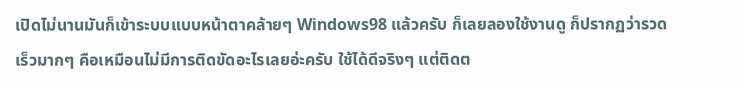เปิดไม่นานมันก็เข้าระบบแบบหน้าตาคล้ายๆ Windows98 แล้วครับ ก็เลยลองใช้งานดู ก็ปรากฏว่ารวดเร็วมากๆ คือเหมือนไม่มีการติดขัดอะไรเลยอ่ะครับ ใช้ได้ดีจริงๆ แต่ติดต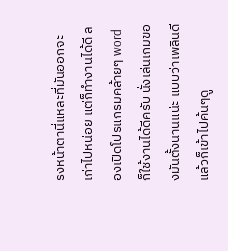รงหน้าตานี่แหละที่มันออกจะเก่าไปหน่อย แต่ก็ทำงานได้ดี ลองเปิดโปรแกรมคล้ายๆ word ก็ใช้งานได้ดีครับ นั่งเล่นเกมของมันตั้งนานแน่ะ แบบว่าเพลินดี
แล้วก็เข้าไปค้นๆดู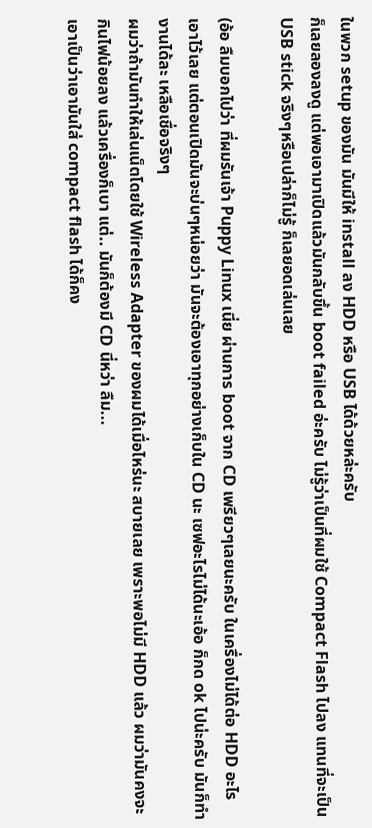ในพวก setup ของมัน มันมีให้ install ลง HDD หรือ USB ได้ด้วยหล่ะครับ
ก็เลยลองลงดู แต่พอเอามาเปิดแล้วมันกลับขึ้น boot failed อ่ะครับ ไม่รู้ว่าเป็นที่ผมใช้ Compact Flash ไปลง แทนที่จะเป็น USB stick จริงๆหรือเปล่าก็ไม่รู้ ก็เลยอดเล่นเลย

(อ้อ ลืมบอกไปว่า ที่ผมรันเจ้า Puppy Linux เนี่ย ผ่านการ boot จาก CD เพรียวๆเลยนะครับ ในเครื่องไม่ได้ต่อ HDD อะไรเอาไว้เลย แต่ตอนเปิดมันจะบ่นๆหน่อยว่า มันจะต้องเอาทุกอย่างเก็บใน CD นะ เซฟอะไรไม่ได้นะเอ้อ ก็กด ok ไปน่ะครับ มันก็ทำงานได้ละ เหลือเชื่อจริงๆ
ผมว่าถ้ามันทำให้เล่นเน็ตโดยใช้ Wireless Adapter ของผมได้เมื่อไหร่นะ สบายเลย เพราะพอไม่มี HDD แล้ว ผมว่ามันคงจะกินไฟน้อยลง แล้วเครื่องก็เบา แต่.. มันก็ต้องมี CD นี่หว่า ลืม...
เอาเป็นว่าเอามันใส่ compact flash ได้ก็คง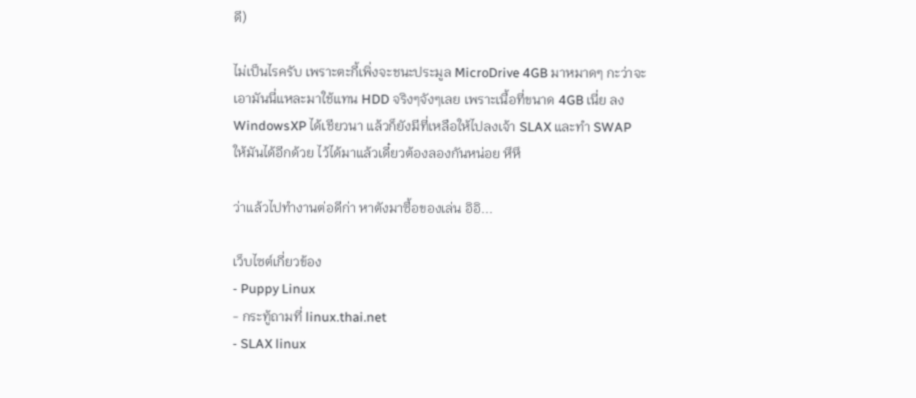ดี)

ไม่เป็นไรครับ เพราะตะกี้เพิ่งจะชนะประมูล MicroDrive 4GB มาหมาดๆ กะว่าจะเอามันนี่แหละมาใช้แทน HDD จริงๆจังๆเลย เพราะเนื้อที่ขนาด 4GB เนี่ย ลง WindowsXP ได้เชียวนา แล้วก็ยังมีที่เหลือให้ไปลงเจ้า SLAX และทำ SWAP ให้มันได้อีกด้วย ไว้ได้มาแล้วเดี๋ยวต้องลองกันหน่อย หึหึ

ว่าแล้วไปทำงานต่อดีก่า หาตังมาซื้อของเล่น อิอิ...

เว็บไซต์เกี่ยวข้อง
- Puppy Linux
- กระทู้ถามที่ linux.thai.net
- SLAX linux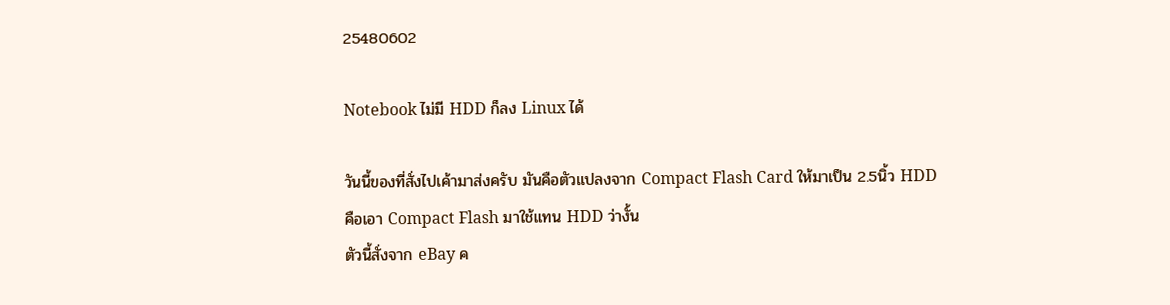25480602

Notebook ไม่มี HDD ก็ลง Linux ได้

วันนี้ของที่สั่งไปเค้ามาส่งครับ มันคือตัวแปลงจาก Compact Flash Card ให้มาเป็น 2.5นิ้ว HDD
คือเอา Compact Flash มาใช้แทน HDD ว่างั้น
ตัวนี้สั่งจาก eBay ค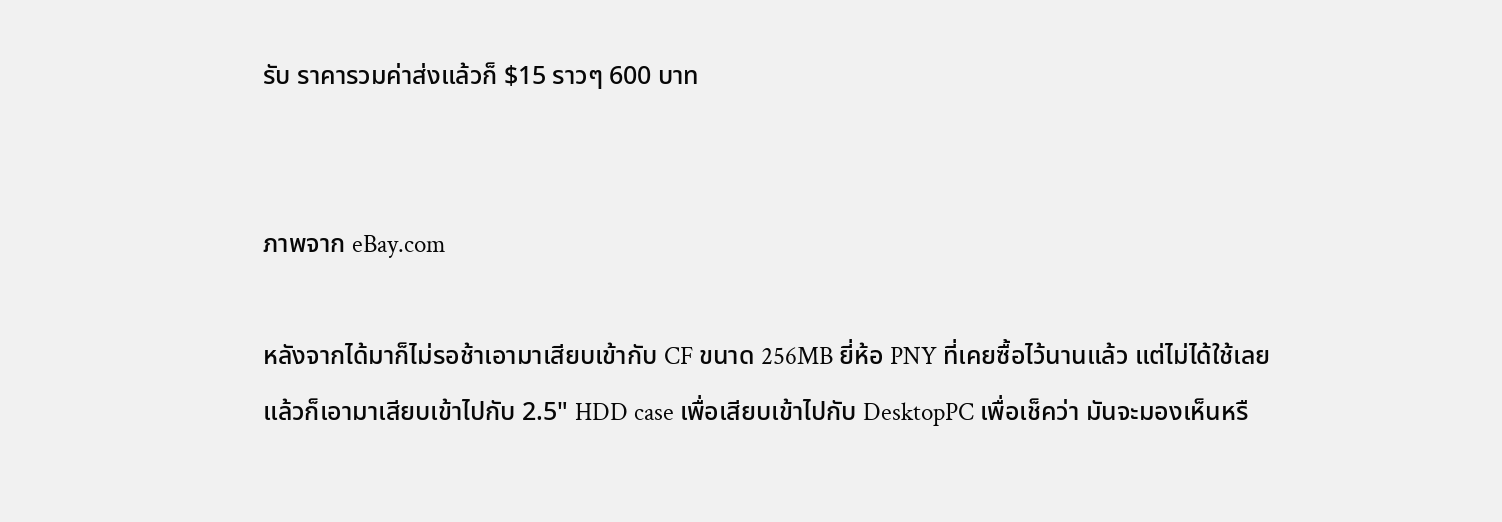รับ ราคารวมค่าส่งแล้วก็ $15 ราวๆ 600 บาท


ภาพจาก eBay.com

หลังจากได้มาก็ไม่รอช้าเอามาเสียบเข้ากับ CF ขนาด 256MB ยี่ห้อ PNY ที่เคยซื้อไว้นานแล้ว แต่ไม่ได้ใช้เลย
แล้วก็เอามาเสียบเข้าไปกับ 2.5" HDD case เพื่อเสียบเข้าไปกับ DesktopPC เพื่อเช็คว่า มันจะมองเห็นหรื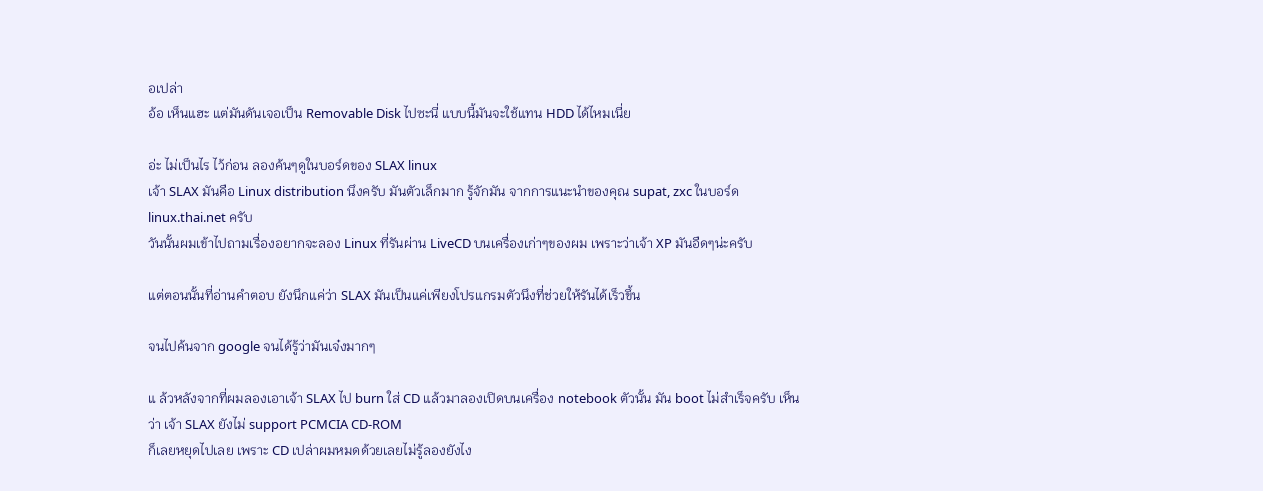อเปล่า
อ้อ เห็นแฮะ แต่มันดันเจอเป็น Removable Disk ไปซะนี่ แบบนี้มันจะใช้แทน HDD ได้ไหมเนี่ย

อ่ะ ไม่เป็นไร ไว้ก่อน ลองค้นๆดูในบอร์ดของ SLAX linux
เจ้า SLAX มันคือ Linux distribution นึงครับ มันตัวเล็กมาก รู้จักมัน จากการแนะนำของคุณ supat, zxc ในบอร์ด linux.thai.net ครับ
วันนั้นผมเข้าไปถามเรื่องอยากจะลอง Linux ที่รันผ่าน LiveCD บนเครื่องเก่าๆของผม เพราะว่าเจ้า XP มันอืดๆน่ะครับ

แต่ตอนนั้นที่อ่านคำตอบ ยังนึกแค่ว่า SLAX มันเป็นแค่เพียงโปรแกรมตัวนึงที่ช่วยให้รันได้เร็วขึ้น

จนไปค้นจาก google จนได้รู้ว่ามันเจ๋งมากๆ

แ ล้วหลังจากที่ผมลองเอาเจ้า SLAX ไป burn ใส่ CD แล้วมาลองเปิดบนเครื่อง notebook ตัวนั้น มัน boot ไม่สำเร็จครับ เห็นว่า เจ้า SLAX ยังไม่ support PCMCIA CD-ROM
ก็เลยหยุดไปเลย เพราะ CD เปล่าผมหมดด้วยเลยไม่รู้ลองยังไง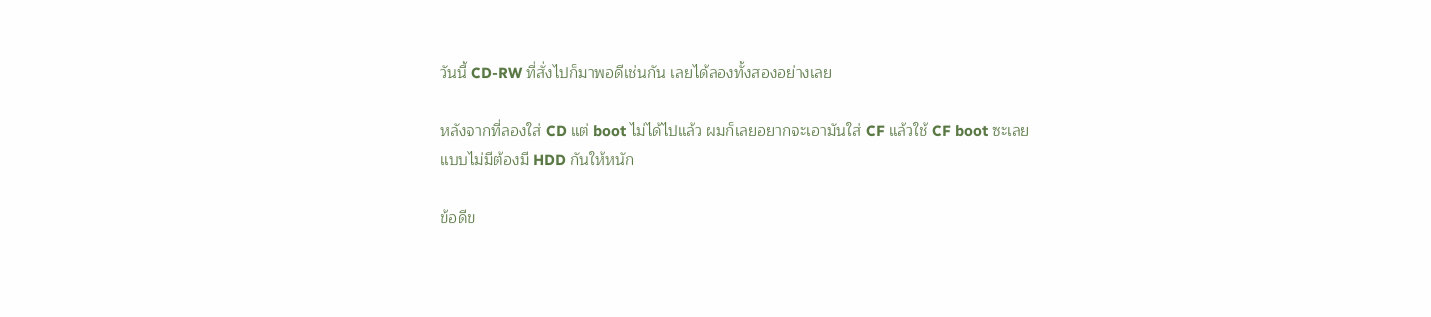วันนี้ CD-RW ที่สั่งไปก็มาพอดีเช่นกัน เลยได้ลองทั้งสองอย่างเลย

หลังจากที่ลองใส่ CD แต่ boot ไม่ได้ไปแล้ว ผมก็เลยอยากจะเอามันใส่ CF แล้วใช้ CF boot ซะเลย
แบบไม่มีต้องมี HDD กันให้หนัก

ข้อดีข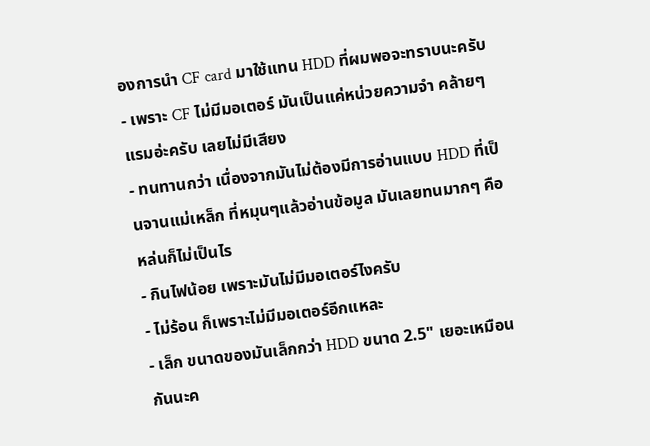องการนำ CF card มาใช้แทน HDD ที่ผมพอจะทราบนะครับ
- เพราะ CF ไม่มีมอเตอร์ มันเป็นแค่หน่วยความจำ คล้ายๆแรมอ่ะครับ เลยไม่มีเสียง
- ทนทานกว่า เนื่องจากมันไม่ต้องมีการอ่านแบบ HDD ที่เป็นจานแม่เหล็ก ที่หมุนๆแล้วอ่านข้อมูล มันเลยทนมากๆ คือหล่นก็ไม่เป็นไร
- กินไฟน้อย เพราะมันไม่มีมอเตอร์ไงครับ
- ไม่ร้อน ก็เพราะไม่มีมอเตอร์อีกแหละ
- เล็ก ขนาดของมันเล็กกว่า HDD ขนาด 2.5" เยอะเหมือนกันนะค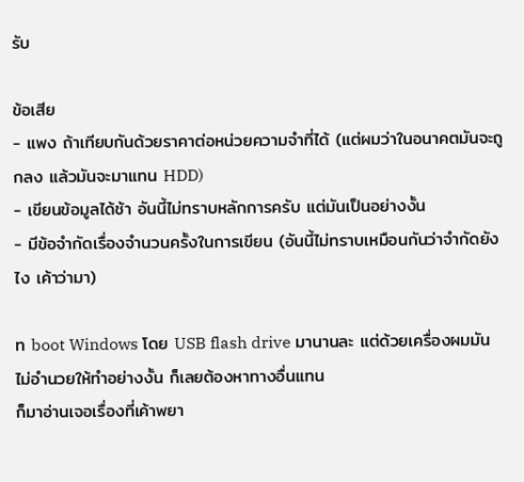รับ

ข้อเสีย
- แพง ถ้าเทียบกันด้วยราคาต่อหน่วยความจำที่ได้ (แต่ผมว่าในอนาคตมันจะถูกลง แล้วมันจะมาแทน HDD)
- เขียนข้อมูลได้ช้า อันนี้ไม่ทราบหลักการครับ แต่มันเป็นอย่างงั้น
- มีข้อจำกัดเรื่องจำนวนครั้งในการเขียน (อันนี้ไม่ทราบเหมือนกันว่าจำกัดยังไง เค้าว่ามา)

ท boot Windows โดย USB flash drive มานานละ แต่ด้วยเครื่องผมมันไม่อำนวยให้ทำอย่างงั้น ก็เลยต้องหาทางอื่นแทน
ก็มาอ่านเจอเรื่องที่เค้าพยา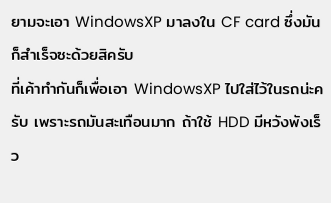ยามจะเอา WindowsXP มาลงใน CF card ซึ่งมันก็สำเร็จซะด้วยสิครับ
ที่เค้าทำกันก็เพื่อเอา WindowsXP ไปใส่ไว้ในรถน่ะครับ เพราะรถมันสะเทือนมาก ถ้าใช้ HDD มีหวังพังเร็ว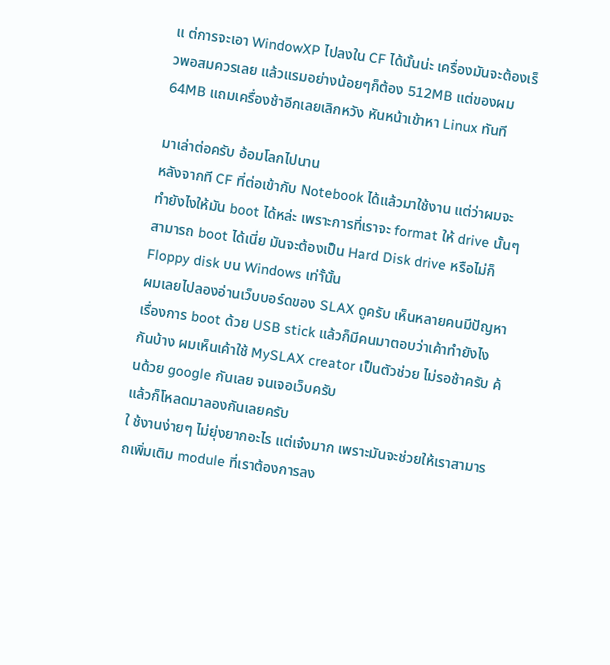แ ต่การจะเอา WindowXP ไปลงใน CF ได้นั้นน่ะ เครื่องมันจะต้องเร็วพอสมควรเลย แล้วแรมอย่างน้อยๆก็ต้อง 512MB แต่ของผม 64MB แถมเครื่องช้าอีกเลยเลิกหวัง หันหน้าเข้าหา Linux ทันที

มาเล่าต่อครับ อ้อมโลกไปนาน
หลังจากที CF ที่ต่อเข้ากับ Notebook ได้แล้วมาใช้งาน แต่ว่าผมจะทำยังไงให้มัน boot ได้หล่ะ เพราะการที่เราจะ format ให้ drive นั้นๆสามารถ boot ได้เนี่ย มันจะต้องเป็น Hard Disk drive หรือไม่ก็ Floppy disk บน Windows เท่าั้นั้น
ผมเลยไปลองอ่านเว็บบอร์ดของ SLAX ดูครับ เห็นหลายคนมีปัญหาเรื่องการ boot ด้วย USB stick แล้วก็มีคนมาตอบว่าเค้าทำยังไงกันบ้าง ผมเห็นเค้าใช้ MySLAX creator เป็นตัวช่วย ไม่รอช้าครับ ค้นด้วย google กันเลย จนเจอเว็บครับ
แล้วก็โหลดมาลองกันเลยครับ
ใ ช้งานง่ายๆ ไม่ยุ่งยากอะไร แต่เจ๋งมาก เพราะมันจะช่วยให้เราสามารถเพิ่มเติม module ที่เราต้องการลง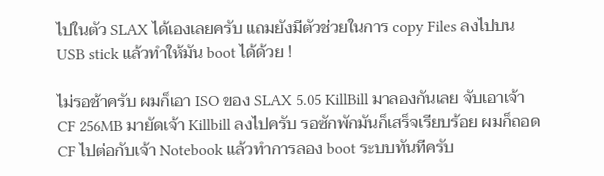ไปในตัว SLAX ได้เองเลยครับ แถมยังมีตัวช่วยในการ copy Files ลงไปบน USB stick แล้วทำให้มัน boot ได้ด้วย !

ไม่รอช้าครับ ผมก็เอา ISO ของ SLAX 5.05 KillBill มาลองกันเลย จับเอาเจ้า CF 256MB มายัดเจ้า Killbill ลงไปครับ รอซักพักมันก็เสร็จเรียบร้อย ผมก็ถอด CF ไปต่อกับเจ้า Notebook แล้วทำการลอง boot ระบบทันทีครับ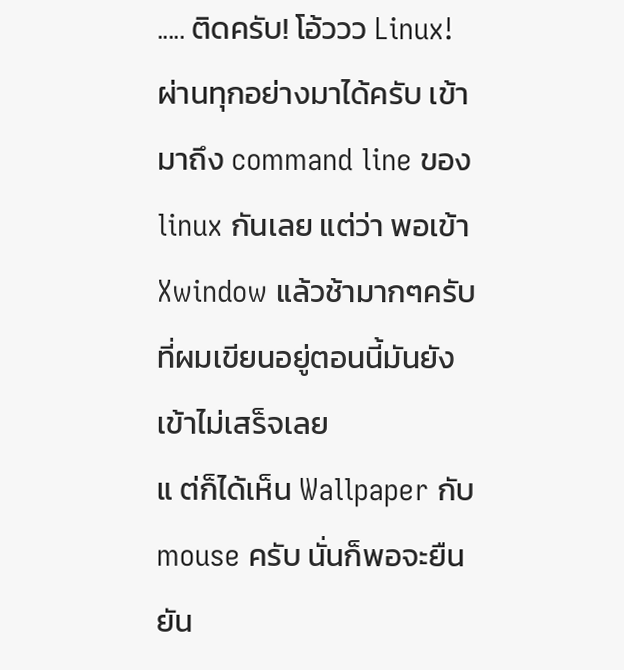..... ติดครับ! โอ้ววว Linux! ผ่านทุกอย่างมาได้ครับ เข้ามาถึง command line ของ linux กันเลย แต่ว่า พอเข้า Xwindow แล้วช้ามากๆครับ ที่ผมเขียนอยู่ตอนนี้มันยังเข้าไม่เสร็จเลย
แ ต่ก็ได้เห็น Wallpaper กับ mouse ครับ นั่นก็พอจะยืนยัน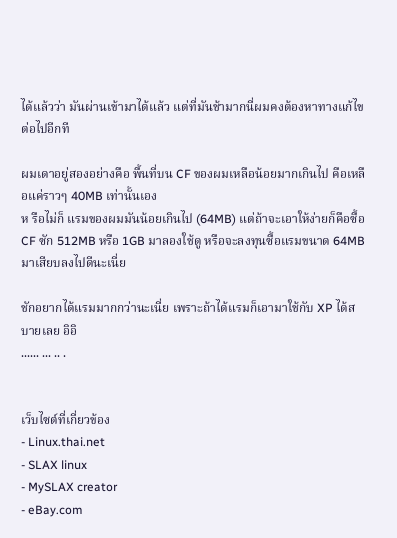ได้แล้วว่า มันผ่านเข้ามาได้แล้ว แต่ที่มันช้ามากนี่ผมคงต้องหาทางแก้ไขต่อไปอีกที

ผมเดาอยู่สองอย่างคือ พื้นที่บน CF ของผมเหลือน้อยมากเกินไป คือเหลือแค่ราวๆ 40MB เท่านั้นเอง
ห รือไม่ก็ แรมของผมมันน้อยเกินไป (64MB) แต่ถ้าจะเอาให้ง่ายก็คือซื้อ CF ซัก 512MB หรือ 1GB มาลองใช้ดู หรือจะลงทุนซื้อแรมขนาด 64MB มาเสียบลงไปดีนะเนี่ย

ชักอยากได้แรมมากกว่านะเนี่ย เพราะถ้าได้แรมก็เอามาใช้กับ XP ได้สบายเลย อิอิ
...... ... .. .


เว็บไซต์ที่เกี่ยวข้อง
- Linux.thai.net
- SLAX linux
- MySLAX creator
- eBay.com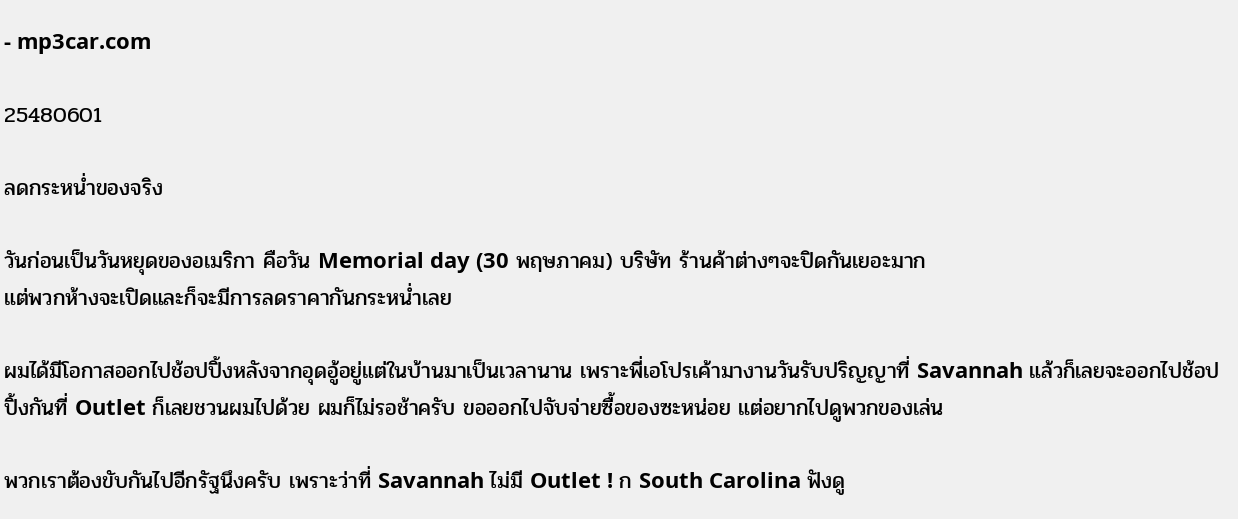- mp3car.com

25480601

ลดกระหน่ำของจริง

วันก่อนเป็นวันหยุดของอเมริกา คือวัน Memorial day (30 พฤษภาคม) บริษัท ร้านค้าต่างๆจะปิดกันเยอะมาก
แต่พวกห้างจะเปิดและก็จะมีการลดราคากันกระหน่ำเลย

ผมได้มีโอกาสออกไปช้อปปิ้งหลังจากอุดอู้อยู่แต่ในบ้านมาเป็นเวลานาน เพราะพี่เอโปรเค้ามางานวันรับปริญญาที่ Savannah แล้วก็เลยจะออกไปช้อปปิ้งกันที่ Outlet ก็เลยชวนผมไปด้วย ผมก็ไม่รอช้าครับ ขอออกไปจับจ่ายซื้อของซะหน่อย แต่อยากไปดูพวกของเล่น

พวกเราต้องขับกันไปอีกรัฐนึงครับ เพราะว่าที่ Savannah ไม่มี Outlet ! ก South Carolina ฟังดู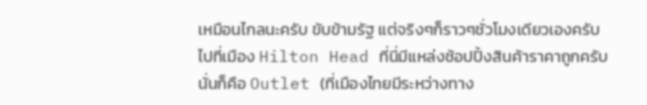เหมือนไกลนะครับ ขับข้ามรัฐ แต่จริงๆก็ราวๆชั่วโมงเดียวเองครับ ไปที่เมือง Hilton Head ที่นี่มีแหล่งช้อปปิ้งสินค้าราคาถูกครับ นั่นก็คือ Outlet (ที่เมืองไทยมีระหว่างทาง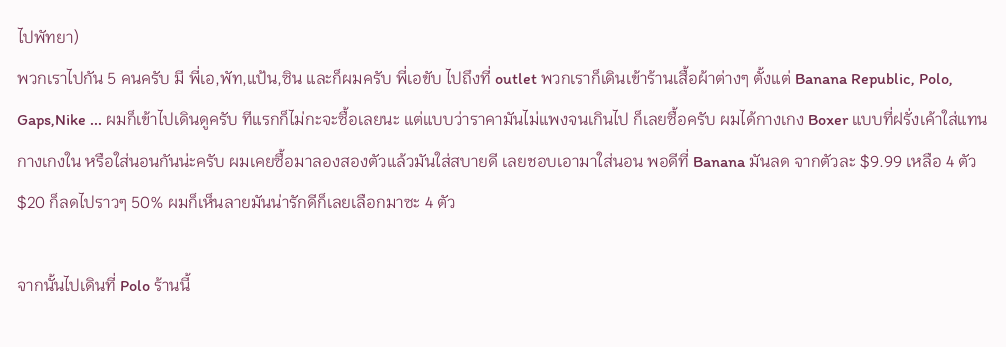ไปพัทยา)
พวกเราไปกัน 5 คนครับ มี พี่เอ,พัท,แป้น,ซิน และก็ผมครับ พี่เอขับ ไปถึงที่ outlet พวกเราก็เดินเข้าร้านเสื้อผ้าต่างๆ ตั้งแต่ Banana Republic, Polo, Gaps,Nike ... ผมก็เข้าไปเดินดูครับ ทีแรกก็ไม่กะจะซื้อเลยนะ แต่แบบว่าราคามันไม่แพงจนเกินไป ก็เลยซื้อครับ ผมได้กางเกง Boxer แบบที่ฝรั่งเค้าใส่แทนกางเกงใน หรือใส่นอนกันน่ะครับ ผมเคยซื้อมาลองสองตัวแล้วมันใส่สบายดี เลยชอบเอามาใส่นอน พอดีที่ Banana มันลด จากตัวละ $9.99 เหลือ 4 ตัว $20 ก็ลดไปราวๆ 50% ผมก็เห็นลายมันน่ารักดีก็เลยเลือกมาซะ 4 ตัว

จากนั้นไปเดินที่ Polo ร้านนี้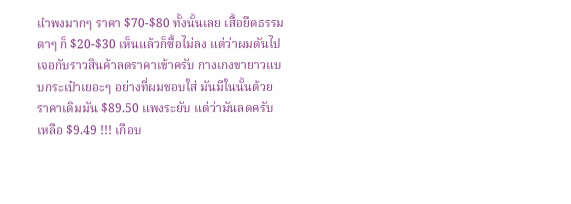แำพงมากๆ ราคา $70-$80 ทั้งนั้นเลย เสื้อยืดธรรมดาๆ ก็ $20-$30 เห็นแล้วก็ซื้อไม่ลง แต่ว่าผมดันไปเจอกับราวสินค้าลดราคาเข้าครับ กางเกงขายาวแบบกระเป๋าเยอะๆ อย่างที่ผมชอบใส่ มันมีในนั้นด้วย ราคาเดิมมัน $89.50 แพงระยับ แต่ว่ามันลดครับ เหลือ $9.49 !!! เกือบ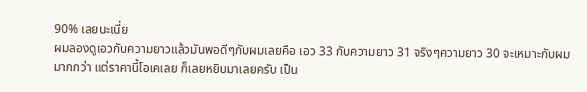90% เลยนะเนี่ย
ผมลองดูเอวกับความยาวแล้วมันพอดีๆกับผมเลยคือ เอว 33 กับความยาว 31 จริงๆความยาว 30 จะเหมาะกับผมมากกว่า แต่ราคานี้โอเคเลย ก็เลยหยิบมาเลยครับ เป็น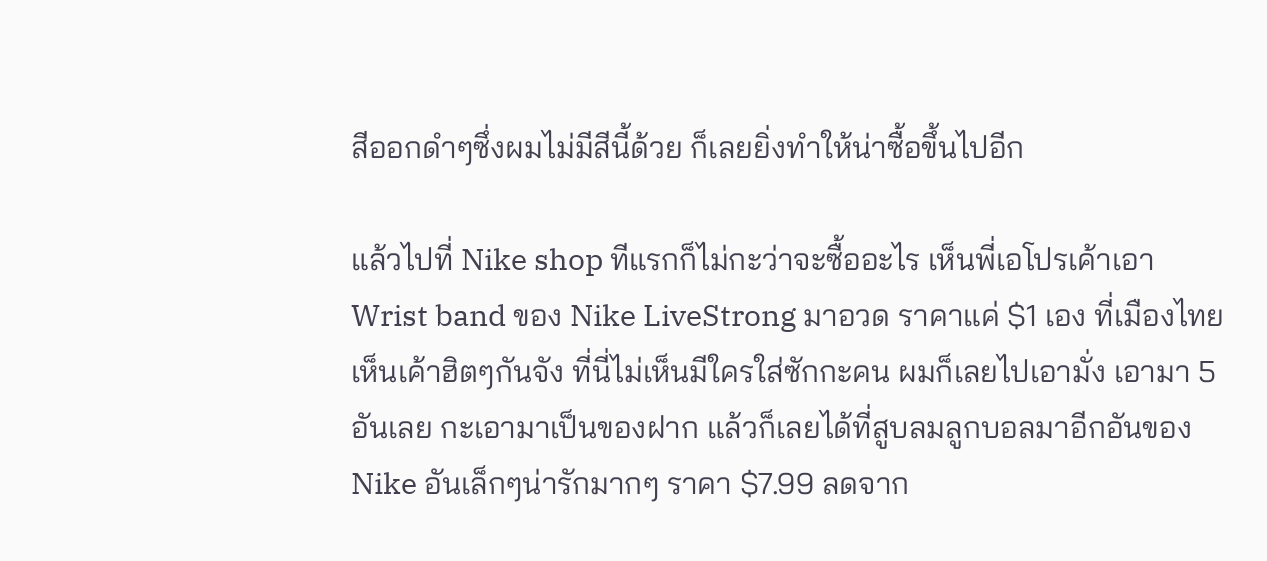สีออกดำๆซึ่งผมไม่มีสีนี้ด้วย ก็เลยยิ่งทำให้น่าซื้อขึ้นไปอีก

แล้วไปที่ Nike shop ทีแรกก็ไม่กะว่าจะซื้ออะไร เห็นพี่เอโปรเค้าเอา Wrist band ของ Nike LiveStrong มาอวด ราคาแค่ $1 เอง ที่เมืองไทยเห็นเค้าฮิตๆกันจัง ที่นี่ไม่เห็นมีใครใส่ซักกะคน ผมก็เลยไปเอามั่ง เอามา 5 อันเลย กะเอามาเป็นของฝาก แล้วก็เลยได้ที่สูบลมลูกบอลมาอีกอันของ Nike อันเล็กๆน่ารักมากๆ ราคา $7.99 ลดจาก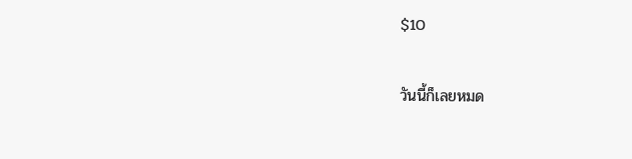$10

วันนี้ก็เลยหมด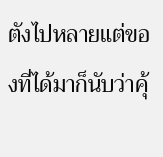ตังไปหลายแต่ของที่ได้มาก็นับว่าคุ้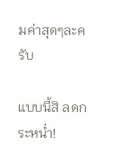มค่าสุดๆละครับ

แบบนี้สิ ลดกระหน่ำ!